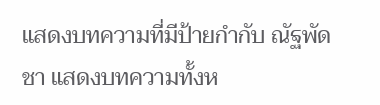แสดงบทความที่มีป้ายกำกับ ณัฐพัดชา แสดงบทความทั้งห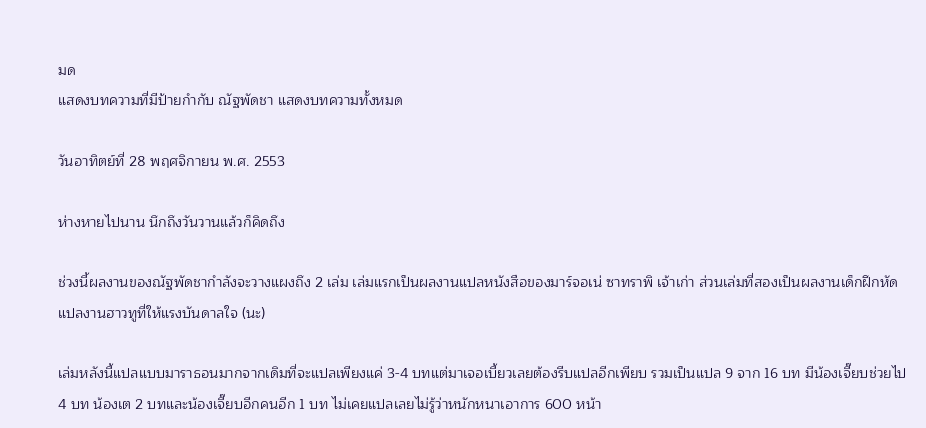มด
แสดงบทความที่มีป้ายกำกับ ณัฐพัดชา แสดงบทความทั้งหมด

วันอาทิตย์ที่ 28 พฤศจิกายน พ.ศ. 2553

ห่างหายไปนาน นึกถึงวันวานแล้วก็คิดถึง

ช่วงนี้ผลงานของณัฐพัดชากำลังจะวางแผงถึง 2 เล่ม เล่มแรกเป็นผลงานแปลหนังสือของมาร์จอเน่ ซาทราพิ เจ้าเก่า ส่วนเล่มที่สองเป็นผลงานเด็กฝึกหัด แปลงานฮาวทูที่ให้แรงบันดาลใจ (นะ)

เล่มหลังนี้แปลแบบมาราธอนมากจากเดิมที่จะแปลเพียงแค่ 3-4 บทแต่มาเจอเบี้ยวเลยต้องรีบแปลอีกเพียบ รวมเป็นแปล 9 จาก 16 บท มีน้องเจี๊ยบช่วยไป 4 บท น้องเต 2 บทและน้องเจี๊ยบอีกคนอีก 1 บท ไม่เคยแปลเลยไม่รู้ว่าหนักหนาเอาการ 600 หน้า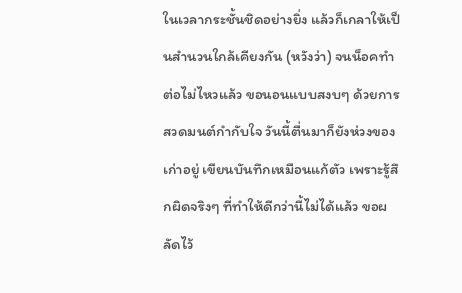ในเวลากระชั้นชิดอย่างยิ่ง แล้วก็เกลาให้เป็นสำนวนใกล้เคียงกัน (หวังว่า) จนน็อคทำต่อไม่ไหวแล้ว ขอนอนแบบสงบๆ ด้วยการสวดมนต์กำกับใจ วันนี้ตื่นมาก็ยังห่วงของเก่าอยู่ เขียนบันทึกเหมือนแก้ตัว เพราะรู้สึกผิดจริงๆ ที่ทำให้ดีกว่านี้ไม่ได้แล้ว ขอผลัดไว้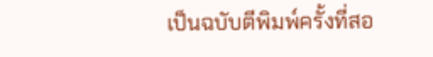เป็นฉบับตีพิมพ์ครั้งที่สอ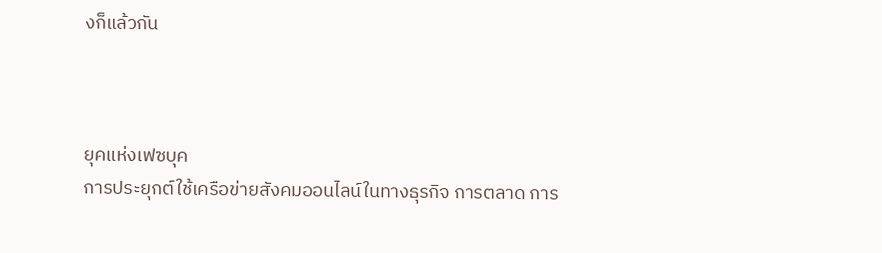งก็แล้วกัน



ยุคแห่งเฟซบุค
การประยุกต์ใช้เครือข่ายสังคมออนไลน์ในทางธุรกิจ การตลาด การ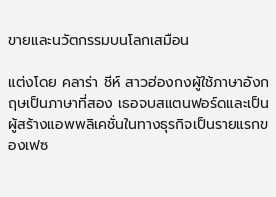ขายและนวัตกรรมบนโลกเสมือน

แต่งโดย คลาร่า ชีห์ สาวฮ่องกงผู้ใช้ภาษาอังกฤษเป็นภาษาที่สอง เธอจบสแตนฟอร์ดและเป็นผู้สร้างแอพพลิเคชั่นในทางธุรกิจเป็นรายแรกของเฟซ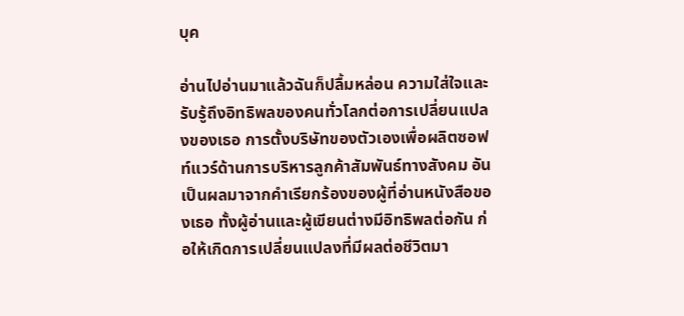บุค

อ่านไปอ่านมาแล้วฉันก็ปลื้มหล่อน ความใส่ใจและรับรู้ถึงอิทธิพลของคนทั่วโลกต่อการเปลี่ยนแปลงของเธอ การตั้งบริษัทของตัวเองเพื่อผลิตซอฟท์แวร์ด้านการบริหารลูกค้าสัมพันธ์ทางสังคม อันเป็นผลมาจากคำเรียกร้องของผู้ที่อ่านหนังสือของเธอ ทั้งผู้อ่านและผู้เขียนต่างมีอิทธิพลต่อกัน ก่อให้เกิดการเปลี่ยนแปลงที่มีผลต่อชีวิตมา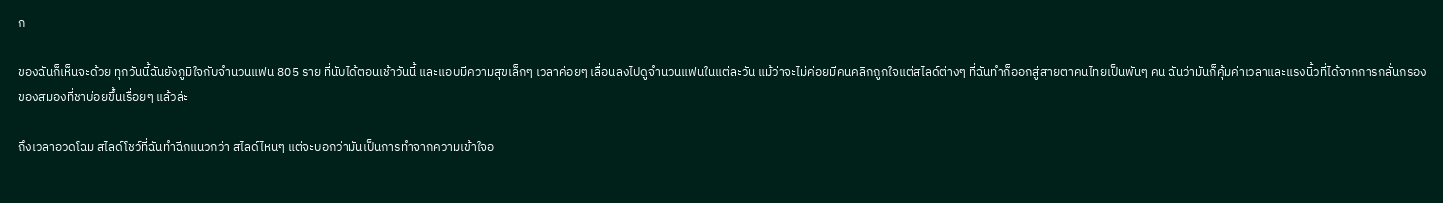ก

ของฉันก็เห็นจะด้วย ทุกวันนี้ฉันยังภูมิใจกับจำนวนแฟน 805 ราย ที่นับได้ตอนเช้าวันนี้ และแอบมีความสุขเล็กๆ เวลาค่อยๆ เลื่อนลงไปดูจำนวนแฟนในแต่ละวัน แม้ว่าจะไม่ค่อยมีคนคลิกถูกใจแต่สไลด์ต่างๆ ที่ฉันทำก็ออกสู่สายตาคนไทยเป็นพันๆ คน ฉันว่ามันก็คุ้มค่าเวลาและแรงนิ้วที่ได้จากการกลั่นกรองของสมองที่ชาบ่อยขึ้นเรื่อยๆ แล้วล่ะ

ถึงเวลาอวดโฉม สไลด์โชว์ที่ฉันทำฉีกแนวกว่า สไลด์ไหนๆ แต่จะบอกว่ามันเป็นการทำจากความเข้าใจอ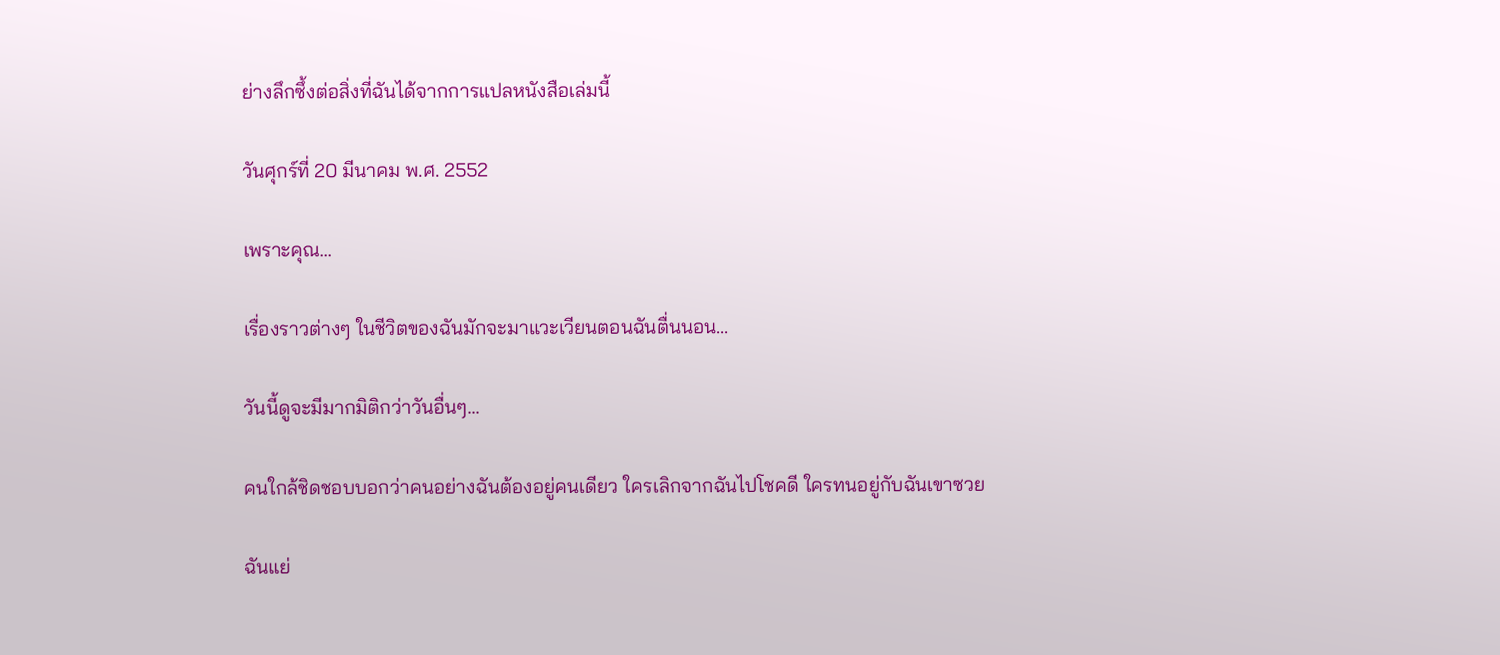ย่างลึกซึ้งต่อสิ่งที่ฉันได้จากการแปลหนังสือเล่มนี้

วันศุกร์ที่ 20 มีนาคม พ.ศ. 2552

เพราะคุณ...

เรื่องราวต่างๆ ในชีวิตของฉันมักจะมาแวะเวียนตอนฉันตื่นนอน...

วันนี้ดูจะมีมากมิติกว่าวันอื่นๆ...

คนใกล้ชิดชอบบอกว่าคนอย่างฉันต้องอยู่คนเดียว ใครเลิกจากฉันไปโชคดี ใครทนอยู่กับฉันเขาซวย

ฉันแย่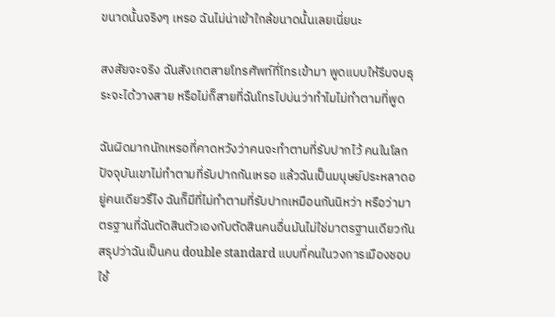ขนาดนั้นจริงๆ เหรอ ฉันไม่น่าเข้าใกล้ขนาดนั้นเลยเนี่ยนะ

สงสัยจะจริง ฉันสังเกตสายโทรศัพท์ที่โทรเข้ามา พูดแบบให้รีบจบธุระจะได้วางสาย หรือไม่ก็สายที่ฉันโทรไปบ่นว่าทำไมไม่ทำตามที่พูด

ฉันผิดมากนักเหรอที่คาดหวังว่าคนจะทำตามที่รับปากไว้ คนในโลกปัจจุบันเขาไม่ทำตามที่รับปากกันเหรอ แล้วฉันเป็นมนุษย์ประหลาดอยู่คนเดียวรึไง ฉันก็มีที่ไม่ทำตามที่รับปากเหมือนกันนิหว่า หรือว่ามาตรฐานที่ฉันตัดสินตัวเองกับตัดสินคนอื่นมันไม่ใช่มาตรฐานเดียวกัน สรุปว่าฉันเป็นคน double standard แบบที่คนในวงการเมืองชอบใช้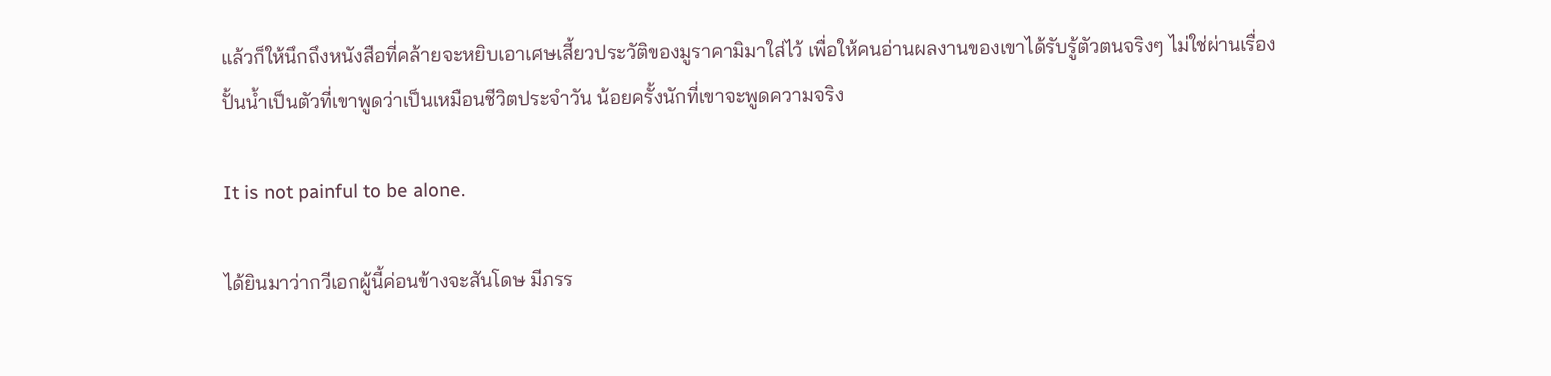แล้วก็ให้นึกถึงหนังสือที่คล้ายจะหยิบเอาเศษเสี้ยวประวัติของมูราคามิมาใส่ไว้ เพื่อให้คนอ่านผลงานของเขาได้รับรู้ตัวตนจริงๆ ไม่ใช่ผ่านเรื่องปั้นน้ำเป็นตัวที่เขาพูดว่าเป็นเหมือนชีวิตประจำวัน น้อยครั้งนักที่เขาจะพูดความจริง

It is not painful to be alone.

ได้ยินมาว่ากวีเอกผู้นี้ค่อนข้างจะสันโดษ มีภรร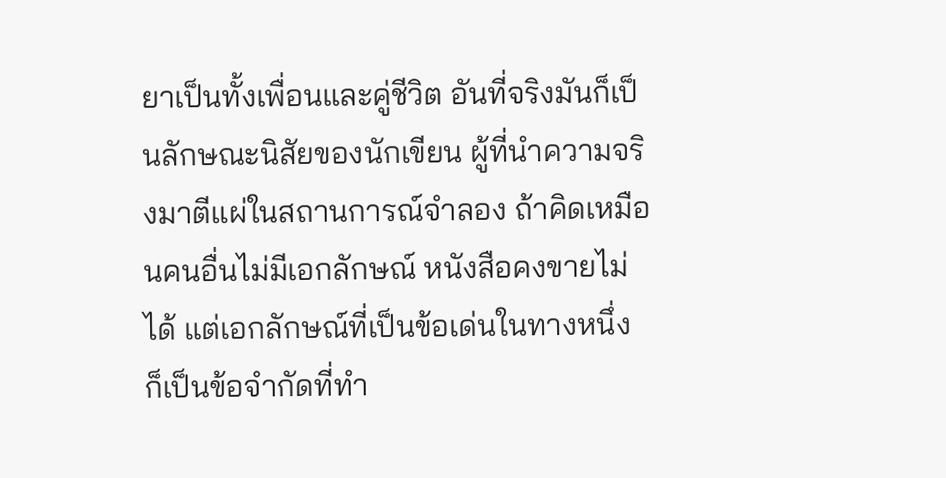ยาเป็นทั้งเพื่อนและคู่ชีวิต อันที่จริงมันก็เป็นลักษณะนิสัยของนักเขียน ผู้ที่นำความจริงมาตีแผ่ในสถานการณ์จำลอง ถ้าคิดเหมือนคนอื่นไม่มีเอกลักษณ์ หนังสือคงขายไม่ได้ แต่เอกลักษณ์ที่เป็นข้อเด่นในทางหนึ่ง ก็เป็นข้อจำกัดที่ทำ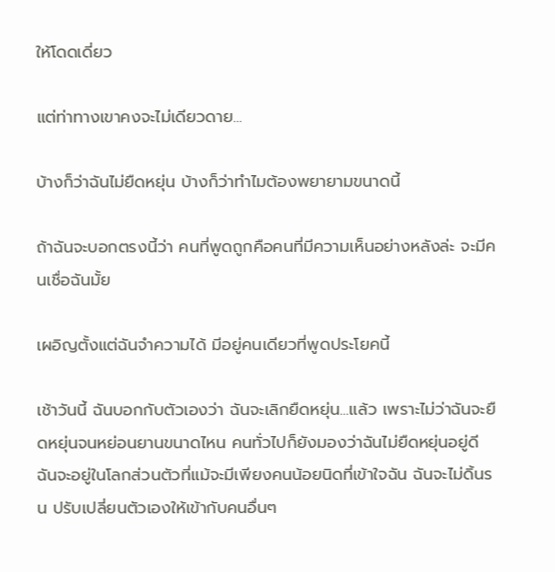ให้โดดเดี่ยว

แต่ท่าทางเขาคงจะไม่เดียวดาย...

บ้างก็ว่าฉันไม่ยืดหยุ่น บ้างก็ว่าทำไมต้องพยายามขนาดนี้

ถ้าฉันจะบอกตรงนี้ว่า คนที่พูดถูกคือคนที่มีความเห็นอย่างหลังล่ะ จะมีคนเชื่อฉันมั้ย

เผอิญตั้งแต่ฉันจำความได้ มีอยู่คนเดียวที่พูดประโยคนี้

เช้าวันนี้ ฉันบอกกับตัวเองว่า ฉันจะเลิกยืดหยุ่น...แล้ว เพราะไม่ว่าฉันจะยืดหยุ่นจนหย่อนยานขนาดไหน คนทั่วไปก็ยังมองว่าฉันไม่ยืดหยุ่นอยู่ดี ฉันจะอยู่ในโลกส่วนตัวที่แม้จะมีเพียงคนน้อยนิดที่เข้าใจฉัน ฉันจะไม่ดิ้นรน ปรับเปลี่ยนตัวเองให้เข้ากับคนอื่นๆ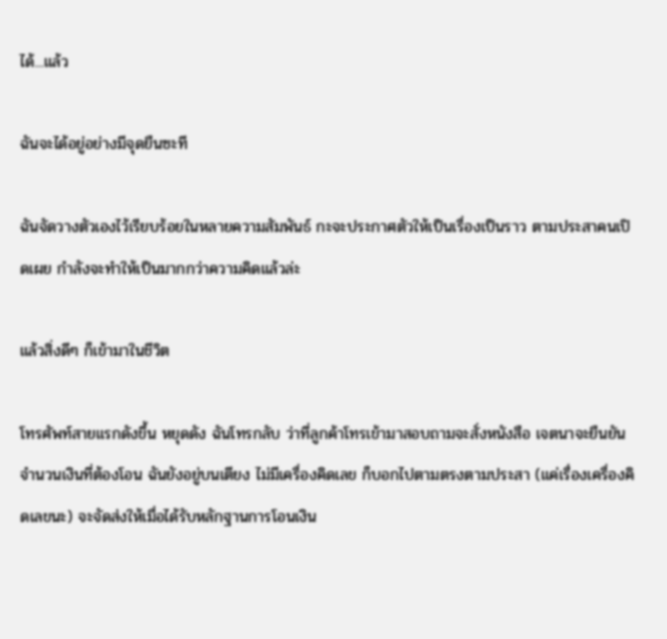ได้...แล้ว

ฉันจะได้อยู่อย่างมีจุดยืนซะที

ฉันจัดวางตัวเองไว้เรียบร้อยในหลายความสัมพันธ์ กะจะประกาศตัวให้เป็นเรื่องเป็นราว ตามประสาคนเปิดเผย กำลังจะทำให้เป็นมากกว่าความคิดแล้วล่ะ

แล้วสิ่งดีๆ ก็เข้ามาในชีวิต

โทรศัพท์สายแรกดังขึ้น หยุดดัง ฉันโทรกลับ ว่าที่ลูกค้าโทรเข้ามาสอบถามจะสั่งหนังสือ เจตนาจะยืนยันจำนวนเงินที่ต้องโอน ฉันยังอยู่บนเตียง ไม่มีเครื่องคิดเลข ก็บอกไปตามตรงตามประสา (แค่เรื่องเครื่องคิดเลขนะ) จะจัดส่งให้เมื่อได้รับหลักฐานการโอนเงิน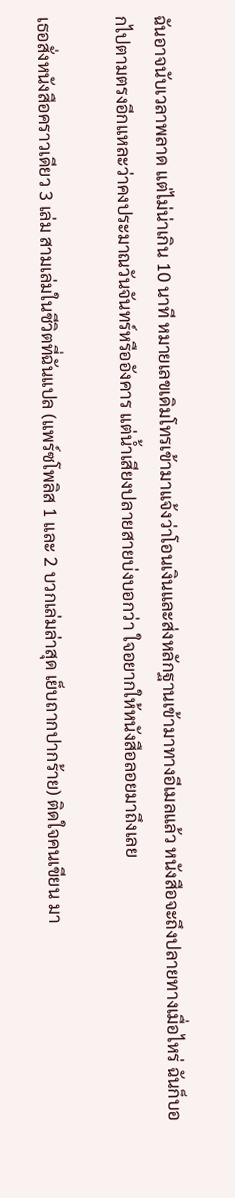ฉันอาจนับเวลาพลาด แต่ไม่น่าเกิน 10 นาที หมายเลขเดิมโทรเข้ามาแจ้งว่าโอนเงินและส่งหลักฐานเข้ามาทางอีเมลแล้ว หนังสือจะถึงปลายทางเมื่อไหร่ ฉันก็บอกไปตามตรงอีกแหละว่าคงประมาณวันจันทร์หรืออังคาร แต่น้ำเสียงปลายสายบ่งบอกว่า ใจอยากให้หนังสือลอยมาถึงเลย

เธอสั่งหนังสือคราวเดียว 3 เล่ม สามเล่มในชีวิตที่ฉันแปล (แพร์ซโพลิส 1 และ 2 บวกเล่มล่าสุด เย็บถากปากร้าย) ติดใจคนเขียน มา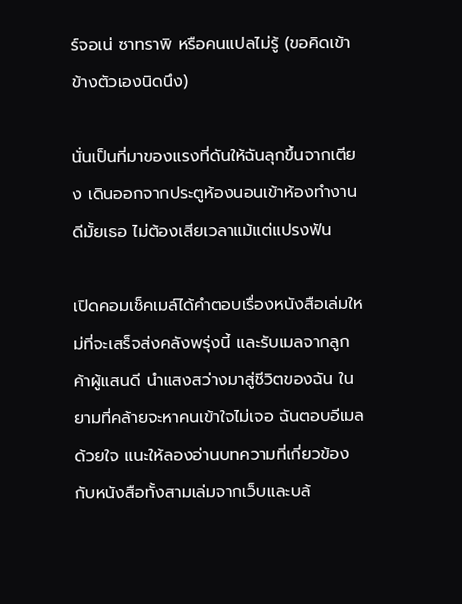ร์จอเน่ ซาทราพิ หรือคนแปลไม่รู้ (ขอคิดเข้าข้างตัวเองนิดนึง)

นั่นเป็นที่มาของแรงที่ดันให้ฉันลุกขึ้นจากเตียง เดินออกจากประตูห้องนอนเข้าห้องทำงาน ดีมั้ยเธอ ไม่ต้องเสียเวลาแม้แต่แปรงฟัน

เปิดคอมเช็คเมล์ได้คำตอบเรื่องหนังสือเล่มใหม่ที่จะเสร็จส่งคลังพรุ่งนี้ และรับเมลจากลูกค้าผู้แสนดี นำแสงสว่างมาสู่ชีวิตของฉัน ในยามที่คล้ายจะหาคนเข้าใจไม่เจอ ฉันตอบอีเมลด้วยใจ แนะให้ลองอ่านบทความที่เกี่ยวข้องกับหนังสือทั้งสามเล่มจากเว็บและบล้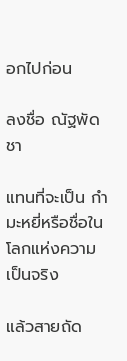อกไปก่อน

ลงชื่อ ณัฐพัดชา

แทนที่จะเป็น กำมะหยี่หรือชื่อในโลกแห่งความเป็นจริง

แล้วสายถัด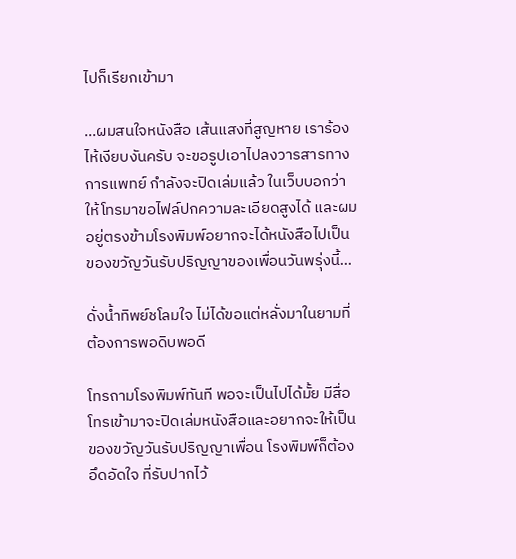ไปก็เรียกเข้ามา

...ผมสนใจหนังสือ เส้นแสงที่สูญหาย เราร้องไห้เงียบงันครับ จะขอรูปเอาไปลงวารสารทางการแพทย์ กำลังจะปิดเล่มแล้ว ในเว็บบอกว่าให้โทรมาขอไฟล์ปกความละเอียดสูงได้ และผมอยู่ตรงข้ามโรงพิมพ์อยากจะได้หนังสือไปเป็นของขวัญวันรับปริญญาของเพื่อนวันพรุ่งนี้...

ดั่งน้ำทิพย์ชโลมใจ ไม่ได้ขอแต่หลั่งมาในยามที่ต้องการพอดิบพอดี

โทรถามโรงพิมพ์ทันที พอจะเป็นไปได้มั้ย มีสื่อโทรเข้ามาจะปิดเล่มหนังสือและอยากจะให้เป็นของขวัญวันรับปริญญาเพื่อน โรงพิมพ์ก็ต้องอึดอัดใจ ที่รับปากไว้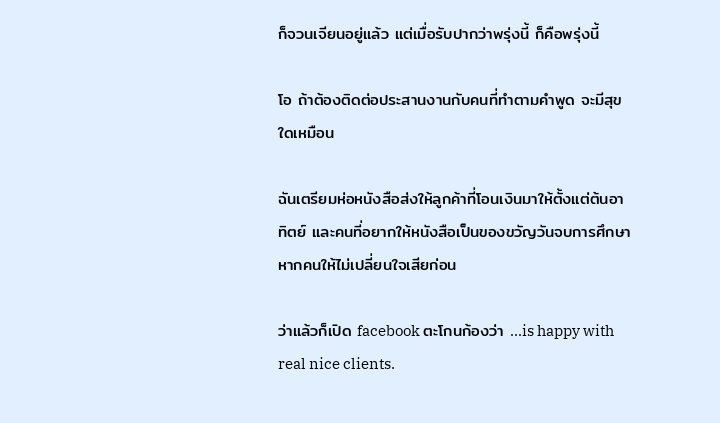ก็จวนเจียนอยู่แล้ว แต่เมื่อรับปากว่าพรุ่งนี้ ก็คือพรุ่งนี้

โอ ถ้าต้องติดต่อประสานงานกับคนที่ทำตามคำพูด จะมีสุขใดเหมือน

ฉันเตรียมห่อหนังสือส่งให้ลูกค้าที่โอนเงินมาให้ตั้งแต่ต้นอาทิตย์ และคนที่อยากให้หนังสือเป็นของขวัญวันจบการศึกษาหากคนให้ไม่เปลี่ยนใจเสียก่อน

ว่าแล้วก็เปิด facebook ตะโกนก้องว่า ...is happy with real nice clients.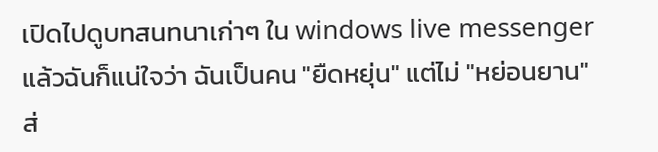เปิดไปดูบทสนทนาเก่าๆ ใน windows live messenger แล้วฉันก็แน่ใจว่า ฉันเป็นคน "ยืดหยุ่น" แต่ไม่ "หย่อนยาน" ส่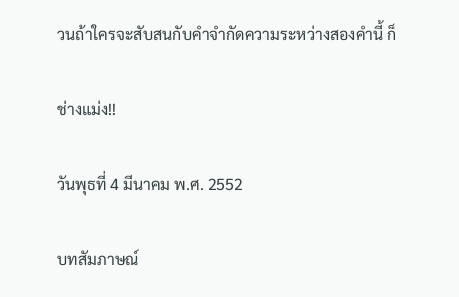วนถ้าใครจะสับสนกับคำจำกัดความระหว่างสองคำนี้ ก็

ช่างแม่ง!!

วันพุธที่ 4 มีนาคม พ.ศ. 2552

บทสัมภาษณ์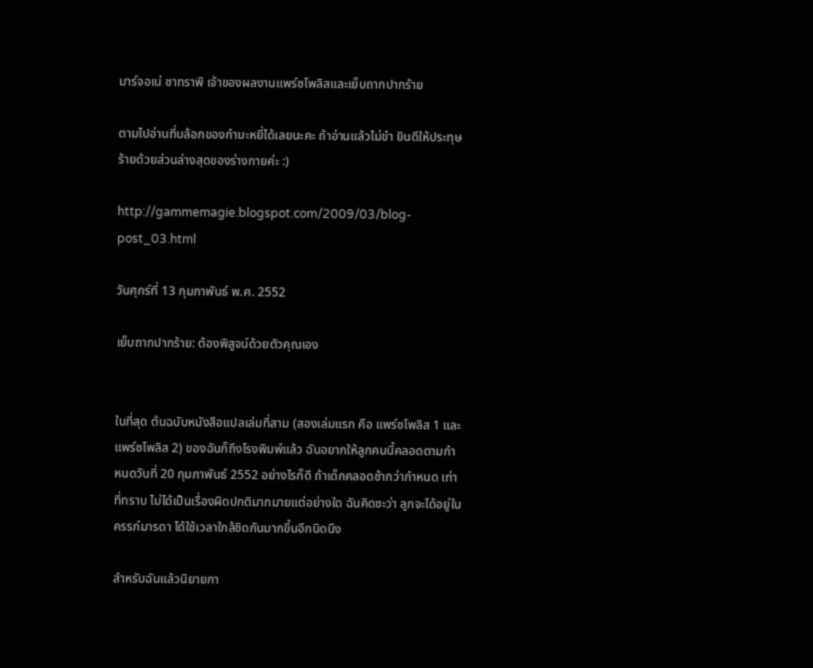มาร์จอเน่ ซาทราพิ เจ้าของผลงานแพร์ซโพลิสและเย็บถากปากร้าย

ตามไปอ่านที่บล้อกของกำมะหยี่ได้เลยนะคะ ถ้าอ่านแล้วไม่ขำ ยินดีให้ประทุษร้ายด้วยส่วนล่างสุดของร่างกายค่ะ :)

http://gammemagie.blogspot.com/2009/03/blog-post_03.html

วันศุกร์ที่ 13 กุมภาพันธ์ พ.ศ. 2552

เย็บถากปากร้าย: ต้องพิสูจน์ด้วยตัวคุณเอง


ในที่สุด ต้นฉบับหนังสือแปลเล่มที่สาม (สองเล่มแรก คือ แพร์ซโพลิส 1 และแพร์ซโพลิส 2) ของฉันก็ถึงโรงพิมพ์แล้ว ฉันอยากให้ลูกคนนี้คลอดตามกำหนดวันที่ 20 กุมภาพันธ์ 2552 อย่างไรก็ดี ถ้าเด็กคลอดช้ากว่ากำหนด เท่าที่ทราบ ไม่ได้เป็นเรื่องผิดปกติมากมายแต่อย่างใด ฉันคิดซะว่า ลูกจะได้อยู่ในครรภ์มารดา ได้ใช้เวลาใกล้ชิดกันมากขึ้นอีกนิดนึง

สำหรับฉันแล้วนิยายภา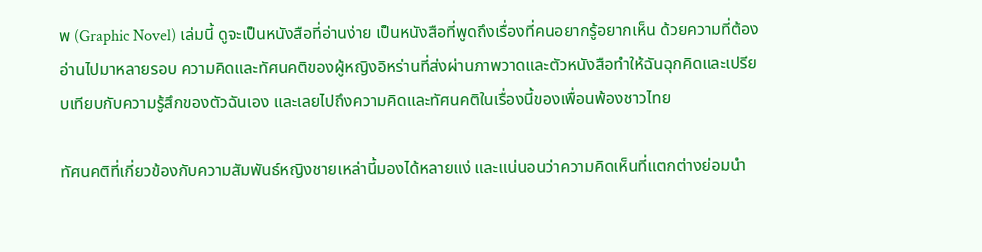พ (Graphic Novel) เล่มนี้ ดูจะเป็นหนังสือที่อ่านง่าย เป็นหนังสือที่พูดถึงเรื่องที่คนอยากรู้อยากเห็น ด้วยความที่ต้องอ่านไปมาหลายรอบ ความคิดและทัศนคติของผู้หญิงอิหร่านที่ส่งผ่านภาพวาดและตัวหนังสือทำให้ฉันฉุกคิดและเปรียบเทียบกับความรู้สึกของตัวฉันเอง และเลยไปถึงความคิดและทัศนคติในเรื่องนี้ของเพื่อนพ้องชาวไทย

ทัศนคติที่เกี่ยวข้องกับความสัมพันธ์หญิงชายเหล่านี้มองได้หลายแง่ และแน่นอนว่าความคิดเห็นที่แตกต่างย่อมนำ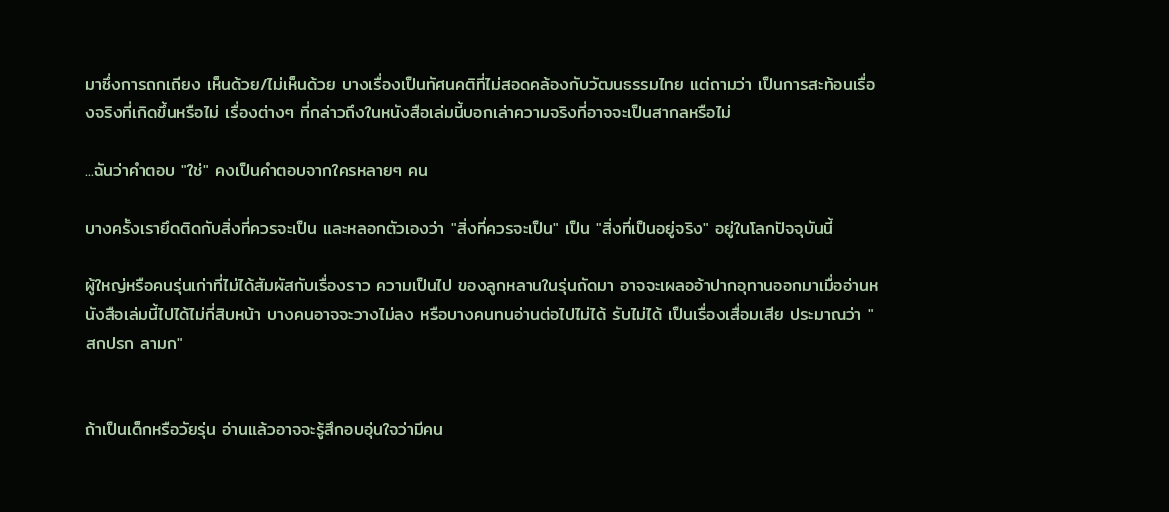มาซึ่งการถกเถียง เห็นด้วย/ไม่เห็นด้วย บางเรื่องเป็นทัศนคติที่ไม่สอดคล้องกับวัฒนธรรมไทย แต่ถามว่า เป็นการสะท้อนเรื่องจริงที่เกิดขึ้นหรือไม่ เรื่องต่างๆ ที่กล่าวถึงในหนังสือเล่มนี้บอกเล่าความจริงที่อาจจะเป็นสากลหรือไม่

...ฉันว่าคำตอบ "ใช่" คงเป็นคำตอบจากใครหลายๆ คน

บางครั้งเรายึดติดกับสิ่งที่ควรจะเป็น และหลอกตัวเองว่า "สิ่งที่ควรจะเป็น" เป็น "สิ่งที่เป็นอยู่จริง" อยู่ในโลกปัจจุบันนี้

ผู้ใหญ่หรือคนรุ่นเก่าที่ไม่ได้สัมผัสกับเรื่องราว ความเป็นไป ของลูกหลานในรุ่นถัดมา อาจจะเผลออ้าปากอุทานออกมาเมื่ออ่านหนังสือเล่มนี้ไปได้ไม่กี่สิบหน้า บางคนอาจจะวางไม่ลง หรือบางคนทนอ่านต่อไปไม่ได้ รับไม่ได้ เป็นเรื่องเสื่อมเสีย ประมาณว่า "สกปรก ลามก"


ถ้าเป็นเด็กหรือวัยรุ่น อ่านแล้วอาจจะรู้สึกอบอุ่นใจว่ามีคน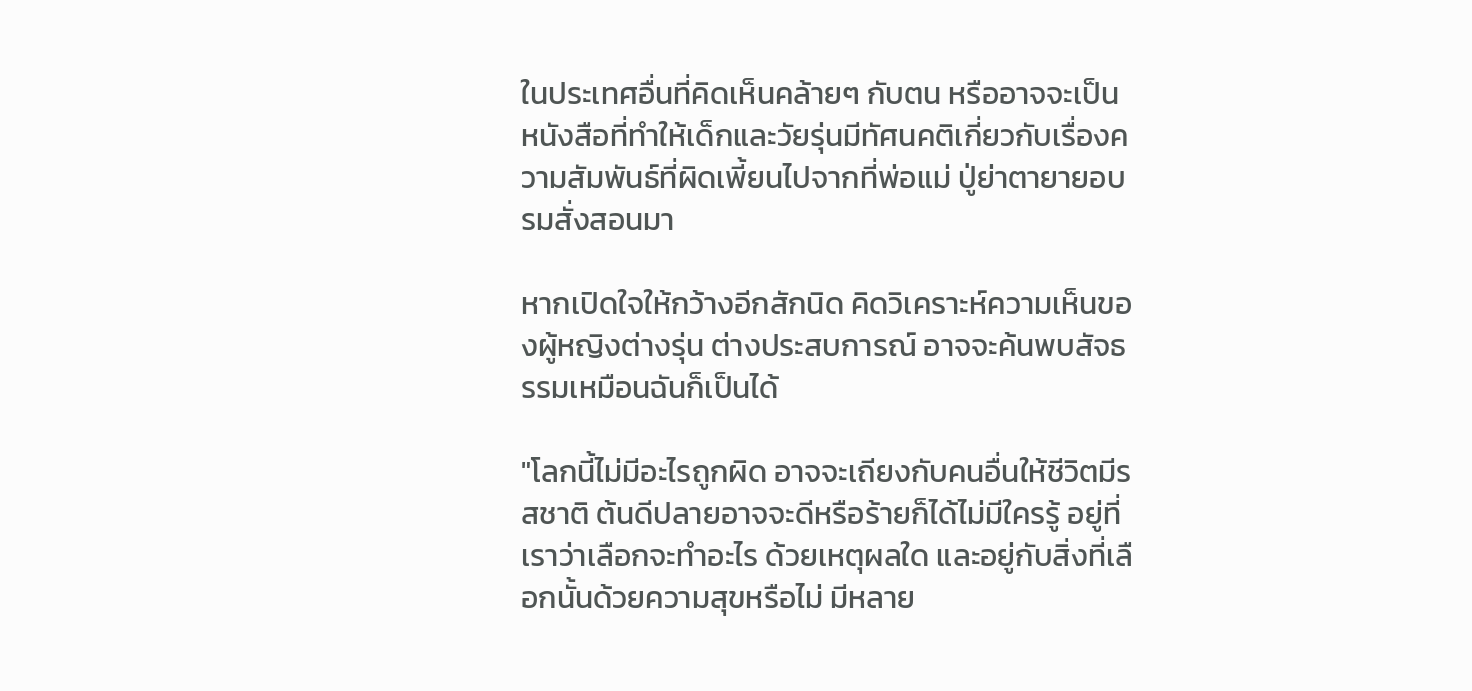ในประเทศอื่นที่คิดเห็นคล้ายๆ กับตน หรืออาจจะเป็นหนังสือที่ทำให้เด็กและวัยรุ่นมีทัศนคติเกี่ยวกับเรื่องความสัมพันธ์ที่ผิดเพี้ยนไปจากที่พ่อแม่ ปู่ย่าตายายอบรมสั่งสอนมา

หากเปิดใจให้กว้างอีกสักนิด คิดวิเคราะห์ความเห็นของผู้หญิงต่างรุ่น ต่างประสบการณ์ อาจจะค้นพบสัจธรรมเหมือนฉันก็เป็นได้

"โลกนี้ไม่มีอะไรถูกผิด อาจจะเถียงกับคนอื่นให้ชีวิตมีรสชาติ ต้นดีปลายอาจจะดีหรือร้ายก็ได้ไม่มีใครรู้ อยู่ที่เราว่าเลือกจะทำอะไร ด้วยเหตุผลใด และอยู่กับสิ่งที่เลือกนั้นด้วยความสุขหรือไม่ มีหลาย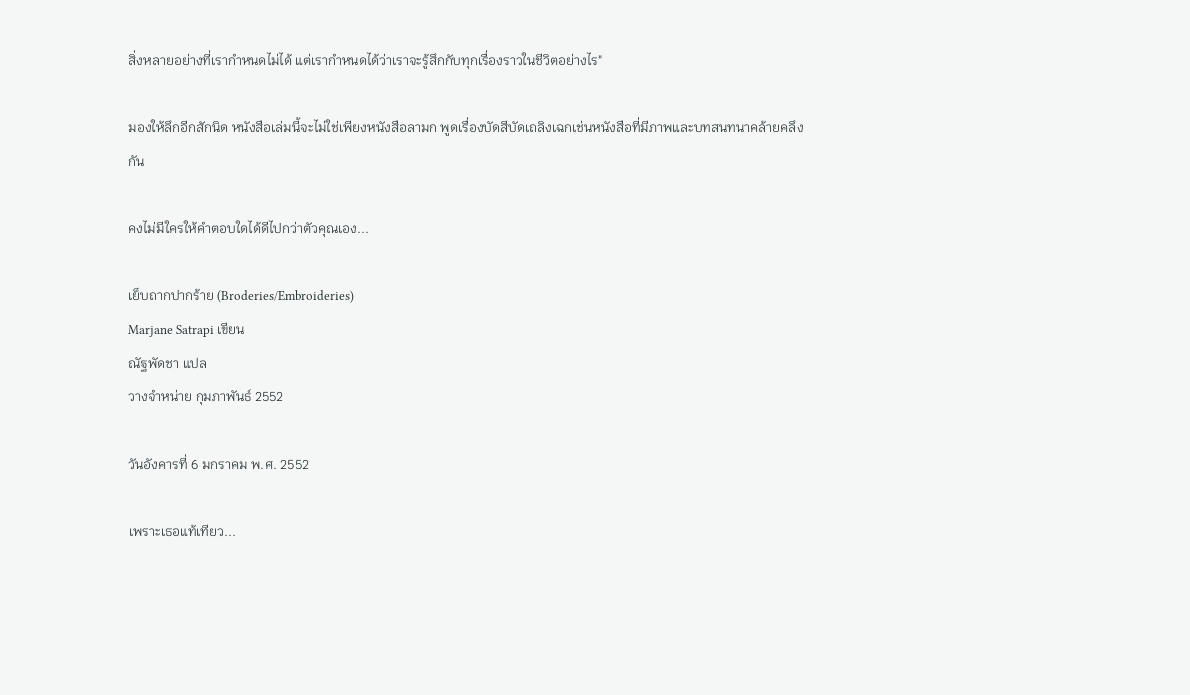สิ่งหลายอย่างที่เรากำหนดไม่ได้ แต่เรากำหนดได้ว่าเราจะรู้สึกกับทุกเรื่องราวในชีวิตอย่างไร"

มองให้ลึกอีกสักนิด หนังสือเล่มนี้จะไม่ใช่เพียงหนังสือลามก พูดเรื่องบัดสีบัดเถลิงเฉกเช่นหนังสือที่มีภาพและบทสนทนาคล้ายคลึงกัน

คงไม่มีใครให้คำตอบใดได้ดีไปกว่าตัวคุณเอง...

เย็บถากปากร้าย (Broderies/Embroideries)
Marjane Satrapi เขียน
ณัฐพัดชา แปล
วางจำหน่าย กุมภาพันธ์ 2552

วันอังคารที่ 6 มกราคม พ.ศ. 2552

เพราะเธอแท้เทียว...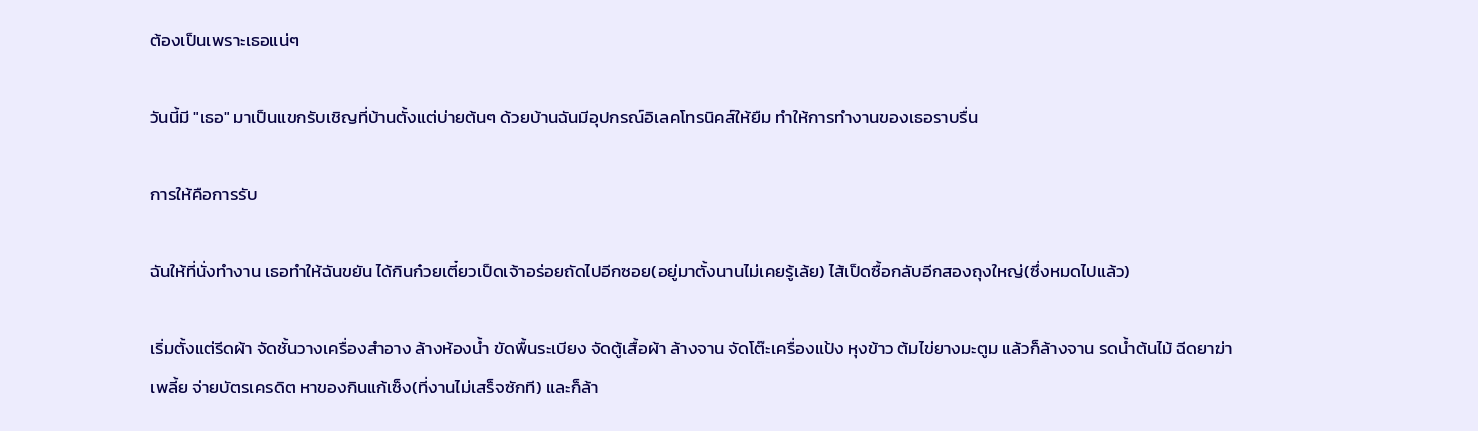ต้องเป็นเพราะเธอแน่ๆ

วันนี้มี "เธอ" มาเป็นแขกรับเชิญที่บ้านตั้งแต่บ่ายต้นๆ ด้วยบ้านฉันมีอุปกรณ์อิเลคโทรนิคส์ให้ยืม ทำให้การทำงานของเธอราบรื่น

การให้คือการรับ

ฉันให้ที่นั่งทำงาน เธอทำให้ฉันขยัน ได้กินก๋วยเตี๋ยวเป็ดเจ้าอร่อยถัดไปอีกซอย(อยู่มาตั้งนานไม่เคยรู้เล้ย) ไส้เป็ดซื้อกลับอีกสองถุงใหญ่(ซึ่งหมดไปแล้ว)

เริ่มตั้งแต่รีดผ้า จัดชั้นวางเครื่องสำอาง ล้างห้องน้ำ ขัดพื้นระเบียง จัดตู้เสื้อผ้า ล้างจาน จัดโต๊ะเครื่องแป้ง หุงข้าว ต้มไข่ยางมะตูม แล้วก็ล้างจาน รดน้ำต้นไม้ ฉีดยาฆ่าเพลี้ย จ่ายบัตรเครดิต หาของกินแก้เซ็ง(ที่งานไม่เสร็จซักที) และก็ล้า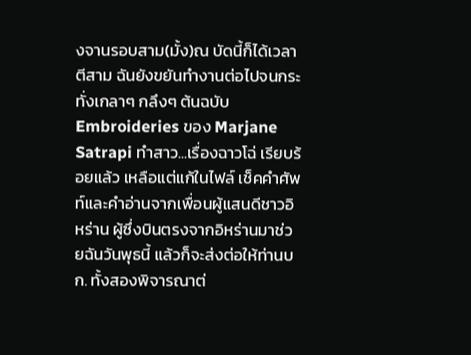งจานรอบสาม(มั้ง)ณ บัดนี้ก็ได้เวลาตีสาม ฉันยังขยันทำงานต่อไปจนกระทั่งเกลาๆ กลึงๆ ต้นฉบับ Embroideries ของ Marjane Satrapi ทำสาว...เรื่องฉาวโฉ่ เรียบร้อยแล้ว เหลือแต่แก้ในไฟล์ เช็คคำศัพท์และคำอ่านจากเพื่อนผู้แสนดีชาวอิหร่าน ผู้ซึ่งบินตรงจากอิหร่านมาช่วยฉันวันพุธนี้ แล้วก็จะส่งต่อให้ท่านบก. ทั้งสองพิจารณาต่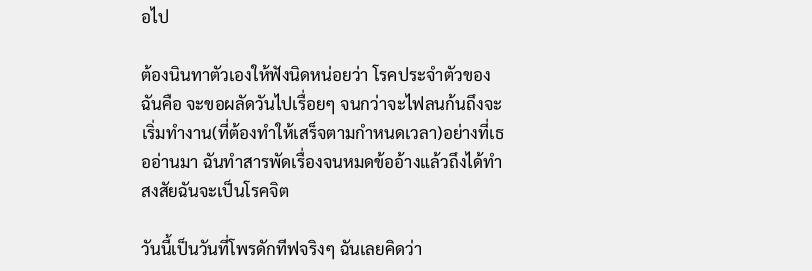อไป

ต้องนินทาตัวเองให้ฟังนิดหน่อยว่า โรคประจำตัวของฉันคือ จะขอผลัดวันไปเรื่อยๆ จนกว่าจะไฟลนก้นถึงจะเริ่มทำงาน(ที่ต้องทำให้เสร็จตามกำหนดเวลา)อย่างที่เธออ่านมา ฉันทำสารพัดเรื่องจนหมดข้ออ้างแล้วถึงได้ทำ สงสัยฉันจะเป็นโรคจิต

วันนี้เป็นวันที่โพรดักทีฟจริงๆ ฉันเลยคิดว่า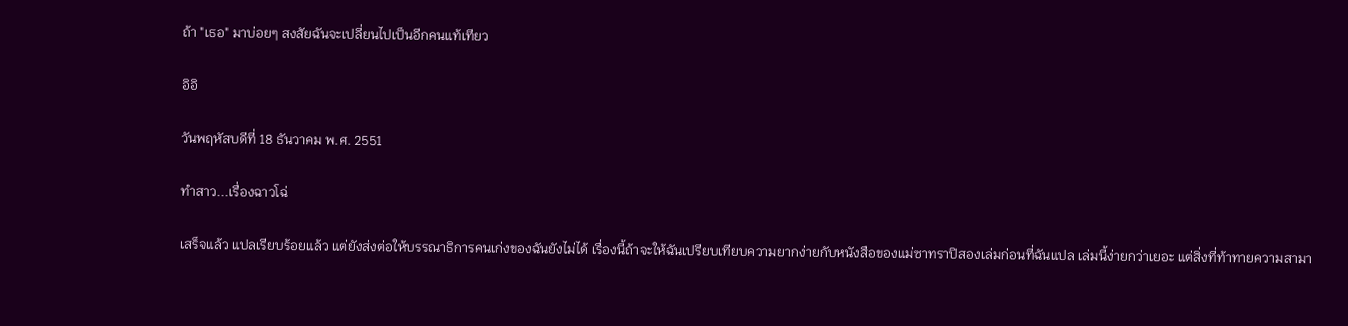ถ้า "เธอ" มาบ่อยๆ สงสัยฉันจะเปลี่ยนไปเป็นอีกคนแท้เทียว

อิอิ

วันพฤหัสบดีที่ 18 ธันวาคม พ.ศ. 2551

ทำสาว...เรื่องฉาวโฉ่

เสร็จแล้ว แปลเรียบร้อยแล้ว แต่ยังส่งต่อให้บรรณาธิการคนเก่งของฉันยังไม่ได้ เรื่องนี้ถ้าจะให้ฉันเปรียบเทียบความยากง่ายกับหนังสือของแม่ซาทราปิสองเล่มก่อนที่ฉันแปล เล่มนี้ง่ายกว่าเยอะ แต่สิ่งที่ท้าทายความสามา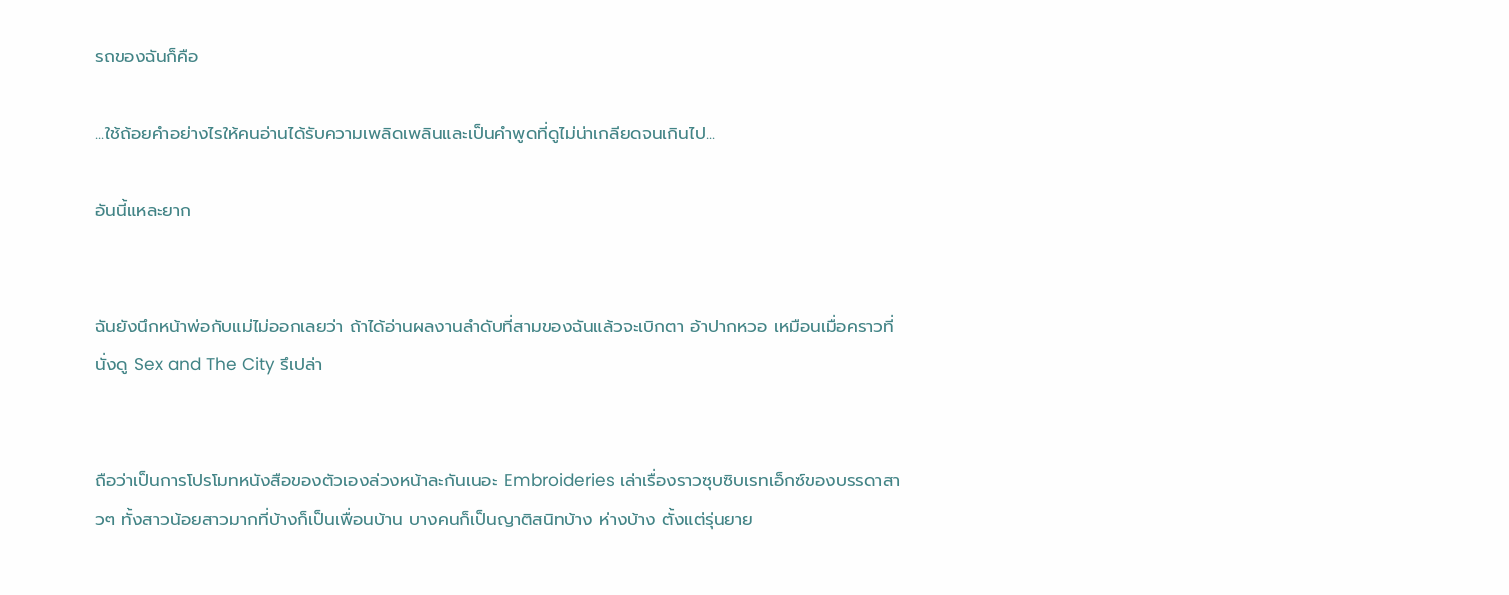รถของฉันก็คือ

...ใช้ถ้อยคำอย่างไรให้คนอ่านได้รับความเพลิดเพลินและเป็นคำพูดที่ดูไม่น่าเกลียดจนเกินไป...

อันนี้แหละยาก


ฉันยังนึกหน้าพ่อกับแม่ไม่ออกเลยว่า ถ้าได้อ่านผลงานลำดับที่สามของฉันแล้วจะเบิกตา อ้าปากหวอ เหมือนเมื่อคราวที่นั่งดู Sex and The City รึเปล่า


ถือว่าเป็นการโปรโมทหนังสือของตัวเองล่วงหน้าละกันเนอะ Embroideries เล่าเรื่องราวซุบซิบเรทเอ็กซ์ของบรรดาสาวๆ ทั้งสาวน้อยสาวมากที่บ้างก็เป็นเพื่อนบ้าน บางคนก็เป็นญาติสนิทบ้าง ห่างบ้าง ตั้งแต่รุ่นยาย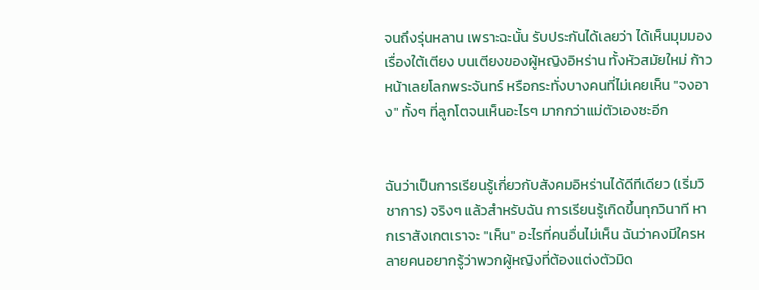จนถึงรุ่นหลาน เพราะฉะนั้น รับประกันได้เลยว่า ได้เห็นมุมมองเรื่องใต้เตียง บนเตียงของผู้หญิงอิหร่าน ทั้งหัวสมัยใหม่ ก้าวหน้าเลยโลกพระจันทร์ หรือกระทั่งบางคนที่ไม่เคยเห็น "จงอาง" ทั้งๆ ที่ลูกโตจนเห็นอะไรๆ มากกว่าแม่ตัวเองซะอีก


ฉันว่าเป็นการเรียนรู้เกี่ยวกับสังคมอิหร่านได้ดีทีเดียว (เริ่มวิชาการ) จริงๆ แล้วสำหรับฉัน การเรียนรู้เกิดขึ้นทุกวินาที หากเราสังเกตเราจะ "เห็น" อะไรที่คนอื่นไม่เห็น ฉันว่าคงมีใครหลายคนอยากรู้ว่าพวกผู้หญิงที่ต้องแต่งตัวมิด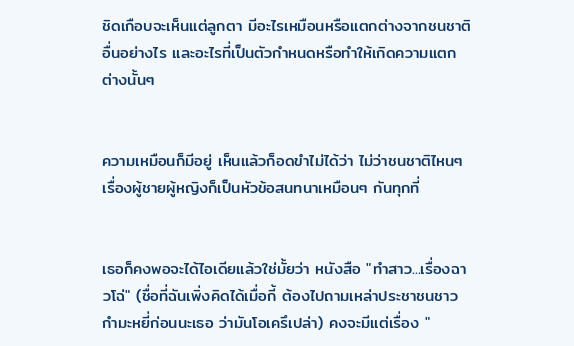ชิดเกือบจะเห็นแต่ลูกตา มีอะไรเหมือนหรือแตกต่างจากชนชาติอื่นอย่างไร และอะไรที่เป็นตัวกำหนดหรือทำให้เกิดความแตกต่างนั้นๆ


ความเหมือนก็มีอยู่ เห็นแล้วก็อดขำไม่ได้ว่า ไม่ว่าชนชาติไหนๆ เรื่องผู้ชายผู้หญิงก็เป็นหัวข้อสนทนาเหมือนๆ กันทุกที่


เธอก็คงพอจะได้ไอเดียแล้วใช่มั้ยว่า หนังสือ "ทำสาว...เรื่องฉาวโฉ่" (ชื่อที่ฉันเพิ่งคิดได้เมื่อกี้ ต้องไปถามเหล่าประชาชนชาวกำมะหยี่ก่อนนะเธอ ว่ามันโอเครึเปล่า) คงจะมีแต่เรื่อง "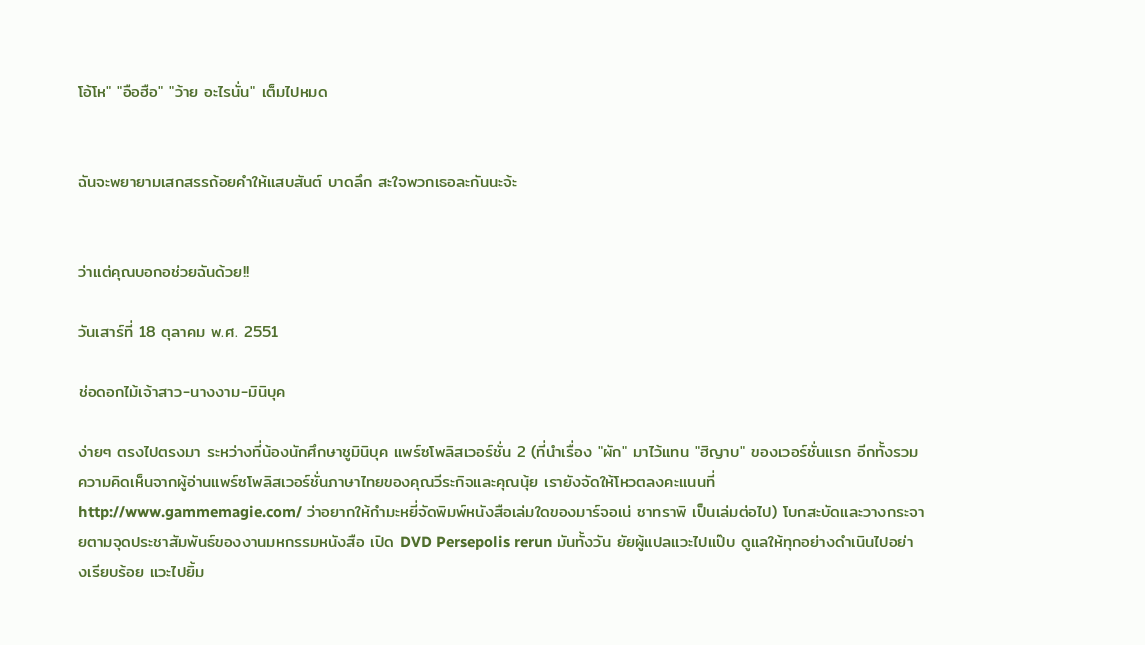โอ้โห" "อือฮือ" "ว้าย อะไรนั่น" เต็มไปหมด


ฉันจะพยายามเสกสรรถ้อยคำให้แสบสันต์ บาดลึก สะใจพวกเธอละกันนะจ้ะ


ว่าแต่คุณบอกอช่วยฉันด้วย!!

วันเสาร์ที่ 18 ตุลาคม พ.ศ. 2551

ช่อดอกไม้เจ้าสาว-นางงาม-มินิบุค

ง่ายๆ ตรงไปตรงมา ระหว่างที่น้องนักศึกษาชูมินิบุค แพร์ซโพลิสเวอร์ชั่น 2 (ที่นำเรื่อง "ผัก" มาไว้แทน "ฮิญาบ" ของเวอร์ชั่นแรก อีกทั้งรวมความคิดเห็นจากผู้อ่านแพร์ซโพลิสเวอร์ชั่นภาษาไทยของคุณวีระกิจและคุณนุ้ย เรายังจัดให้โหวตลงคะแนนที่http://www.gammemagie.com/ ว่าอยากให้กำมะหยี่จัดพิมพ์หนังสือเล่มใดของมาร์จอเน่ ซาทราพิ เป็นเล่มต่อไป) โบกสะบัดและวางกระจายตามจุดประชาสัมพันธ์ของงานมหกรรมหนังสือ เปิด DVD Persepolis rerun มันทั้งวัน ยัยผู้แปลแวะไปแป๊บ ดูแลให้ทุกอย่างดำเนินไปอย่างเรียบร้อย แวะไปยิ้ม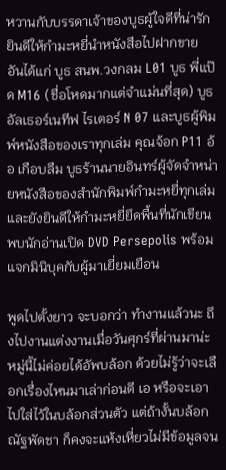หวานกับบรรดาเจ้าของบูธผู้ใจดีที่น่ารัก ยินดีให้กำมะหยี่นำหนังสือไปฝากขาย อันได้แก่ บูธ สนพ.วงกลม L01 บูธ พี่แป๊ด M16 (ชื่อโหดมากแต่จำแม่นที่สุด) บูธอัลเธอร์เนทีฟ ไรเตอร์ N 07 และบูธผู้พิมพ์หนังสือของเราทุกเล่ม คุณจ้อก P11 อ้อ เกือบลืม บูธร้านนายอินทร์ผู้จัดจำหน่ายหนังสือของสำนักพิมพ์กำมะหยี่ทุกเล่ม และยังยินดีให้กำมะหยี่ยึดพื้นที่นักเขียนพบนักอ่านเปิด DVD Persepolis พร้อมแจกมินิบุคกับผู้มาเยี่ยมเยือน

พูดไปตั้งยาว จะบอกว่า ทำงานแล้วนะ ถึงไปงานแต่งงานเมื่อวันศุกร์ที่ผ่านมาน่ะ หมู่นี้ไม่ค่อยได้อัพบล้อก ด้วยไม่รู้ว่าจะเลือกเรื่องไหนมาเล่าก่อนดี เอ หรือจะเอาไปใส่ไว้ในบล้อกส่วนตัว แต่ถ้างั้นบล้อกณัฐพัดชา ก็คงจะแห้งเหี่ยวไม่มีข้อมูลจน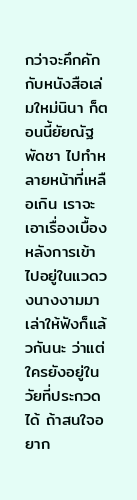กว่าจะคึกคักกับหนังสือเล่มใหม่นินา ก็ตอนนี้ยัยณัฐพัดชา ไปทำหลายหน้าที่เหลือเกิน เราจะเอาเรื่องเบื้องหลังการเข้าไปอยู่ในแวดวงนางงามมาเล่าให้ฟังก็แล้วกันนะ ว่าแต่ ใครยังอยู่ในวัยที่ประกวดได้ ถ้าสนใจอยาก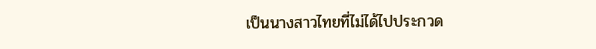เป็นนางสาวไทยที่ไม่ได้ไปประกวด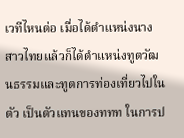เวทีไหนต่อ เมื่อได้ตำแหน่งนางสาวไทยแล้วก็ได้ตำแหน่งทูตวัฒนธรรมและทูตการท่องเที่ยวไปในตัว เป็นตัวแทนของททท ในการป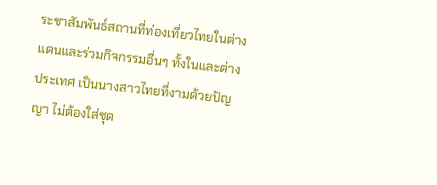ระชาสัมพันธ์สถานที่ท่องเที่ยวไทยในต่างแดนและร่วมกิจกรรมอื่นๆ ทั้งในและต่างประเทศ เป็นนางสาวไทยที่งามด้วยปัญญา ไม่ต้องใส่ชุด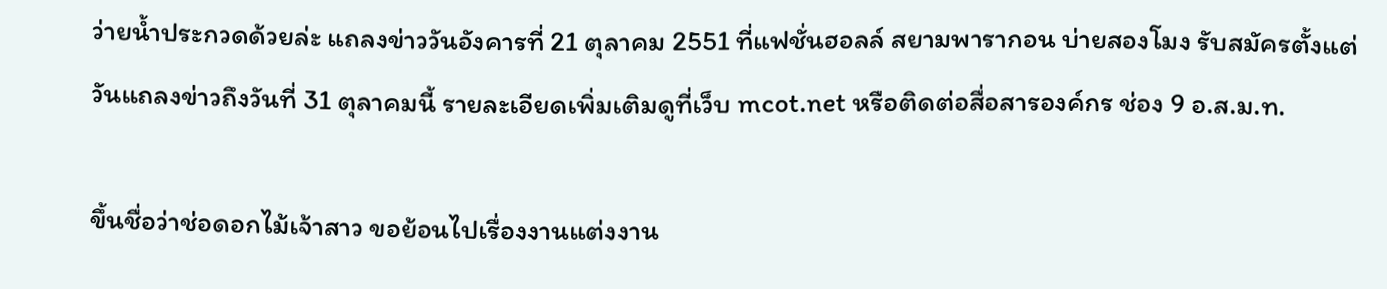ว่ายน้ำประกวดด้วยล่ะ แถลงข่าววันอังคารที่ 21 ตุลาคม 2551 ที่แฟชั่นฮอลล์ สยามพารากอน บ่ายสองโมง รับสมัครตั้งแต่วันแถลงข่าวถึงวันที่ 31 ตุลาคมนี้ รายละเอียดเพิ่มเติมดูที่เว็บ mcot.net หรือติดต่อสื่อสารองค์กร ช่อง 9 อ.ส.ม.ท.

ขึ้นชื่อว่าช่อดอกไม้เจ้าสาว ขอย้อนไปเรื่องงานแต่งงาน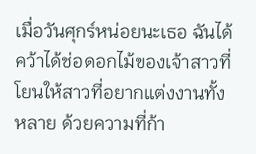เมื่อวันศุกร์หน่อยนะเธอ ฉันได้คว้าได้ช่อดอกไม้ของเจ้าสาวที่โยนให้สาวที่อยากแต่งงานทั้งหลาย ด้วยความที่ก้า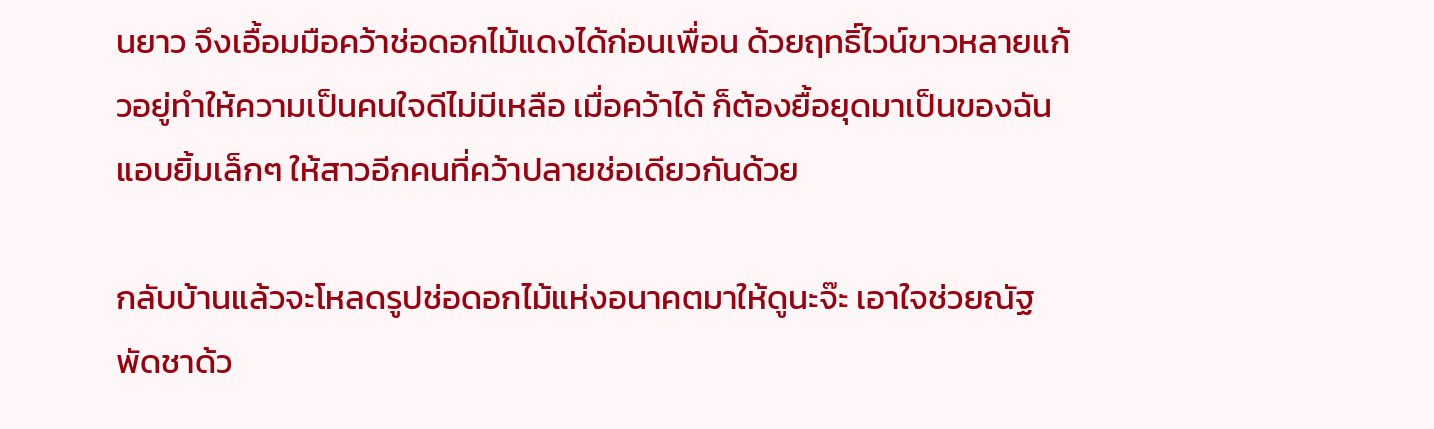นยาว จึงเอื้อมมือคว้าช่อดอกไม้แดงได้ก่อนเพื่อน ด้วยฤทธิ์ไวน์ขาวหลายแก้วอยู่ทำให้ความเป็นคนใจดีไม่มีเหลือ เมื่อคว้าได้ ก็ต้องยื้อยุดมาเป็นของฉัน แอบยิ้มเล็กๆ ให้สาวอีกคนที่คว้าปลายช่อเดียวกันด้วย

กลับบ้านแล้วจะโหลดรูปช่อดอกไม้แห่งอนาคตมาให้ดูนะจ๊ะ เอาใจช่วยณัฐพัดชาด้ว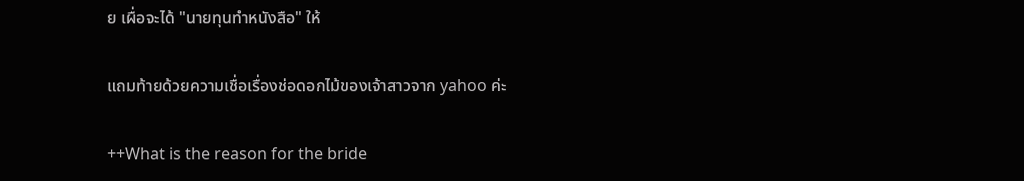ย เผื่อจะได้ "นายทุนทำหนังสือ" ให้

แถมท้ายด้วยความเชื่อเรื่องช่อดอกไม้ของเจ้าสาวจาก yahoo ค่ะ

++What is the reason for the bride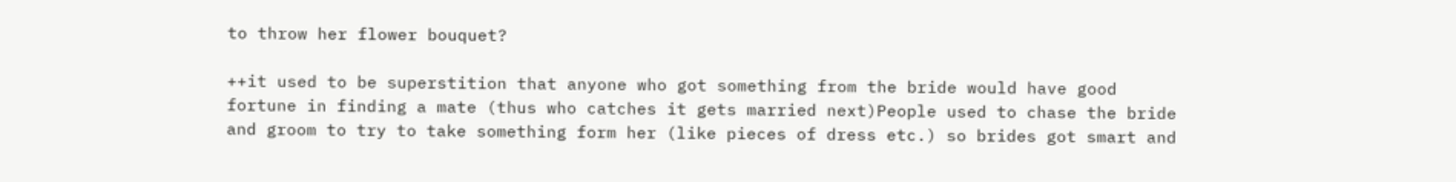to throw her flower bouquet?

++it used to be superstition that anyone who got something from the bride would have good fortune in finding a mate (thus who catches it gets married next)People used to chase the bride and groom to try to take something form her (like pieces of dress etc.) so brides got smart and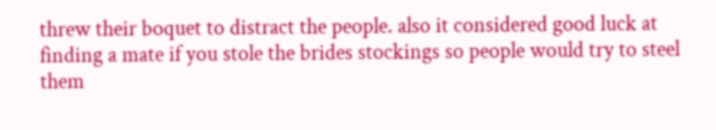threw their boquet to distract the people. also it considered good luck at finding a mate if you stole the brides stockings so people would try to steel them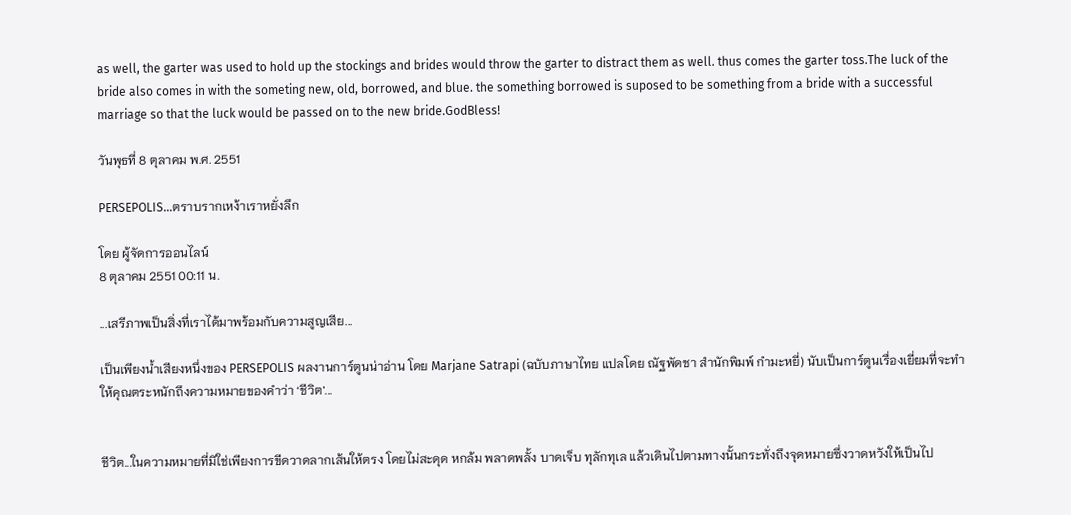as well, the garter was used to hold up the stockings and brides would throw the garter to distract them as well. thus comes the garter toss.The luck of the bride also comes in with the someting new, old, borrowed, and blue. the something borrowed is suposed to be something from a bride with a successful marriage so that the luck would be passed on to the new bride.GodBless!

วันพุธที่ 8 ตุลาคม พ.ศ. 2551

PERSEPOLIS…ตราบรากเหง้าเราหยั่งลึก

โดย ผู้จัดการออนไลน์
8 ตุลาคม 2551 00:11 น.

...เสรีภาพเป็นสิ่งที่เราได้มาพร้อมกับความสูญเสีย...

เป็นเพียงน้ำเสียงหนึ่งของ PERSEPOLIS ผลงานการ์ตูนน่าอ่าน โดย Marjane Satrapi (ฉบับภาษาไทย แปลโดย ณัฐพัดชา สำนักพิมพ์ กำมะหยี่) นับเป็นการ์ตูนเรื่องเยี่ยมที่จะทำให้คุณตระหนักถึงความหมายของคำว่า ‘ชีวิต’...


ชีวิต...ในความหมายที่มิใช่เพียงการขีดวาดลากเส้นให้ตรง โดยไม่สะดุด หกล้ม พลาดพลั้ง บาดเจ็บ ทุลักทุเล แล้วเดินไปตามทางนั้นกระทั่งถึงจุดหมายซึ่งวาดหวังให้เป็นไป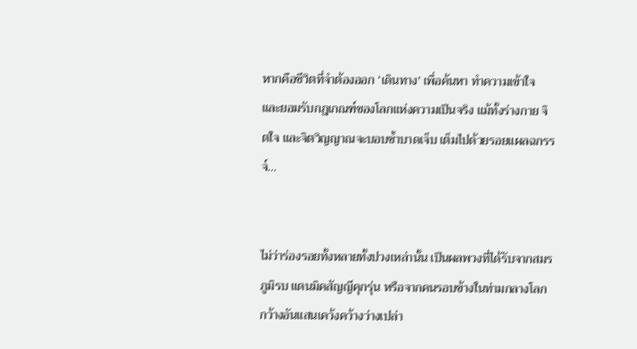หากคือชีวิตที่จำต้องออก ‘เดินทาง’ เพื่อค้นหา ทำความเข้าใจ และยอมรับกฎเกณฑ์ของโลกแห่งความเป็นจริง แม้ทั้งร่างกาย จิตใจ และจิตวิญญาณจะบอบช้ำบาดเจ็บ เต็มไปด้วยรอยแผลฉกรรจ์...


ไม่ว่าร่องรอยทั้งหลายทั้งปวงเหล่านั้น เป็นผลพวงที่ได้รับจากสมรภูมิรบ แดนมิคสัญญีคุกรุ่น หรือจากคนรอบข้างในท่ามกลางโลกกว้างอันแสนเคว้งคว้างว่างเปล่า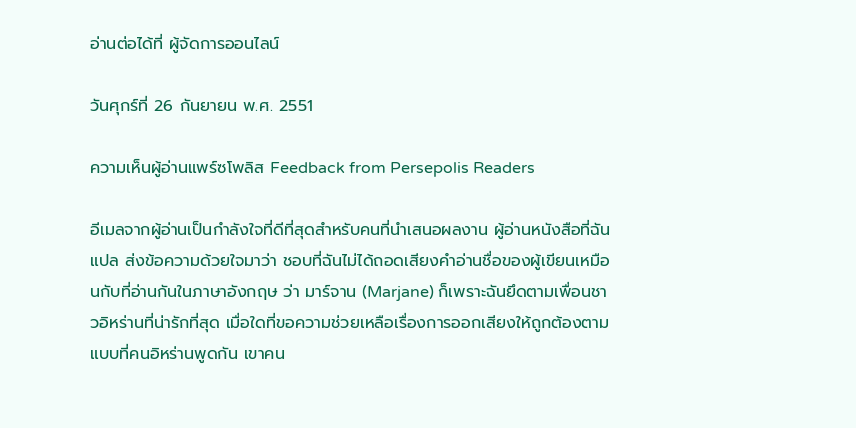อ่านต่อได้ที่ ผู้จัดการออนไลน์

วันศุกร์ที่ 26 กันยายน พ.ศ. 2551

ความเห็นผู้อ่านแพร์ซโพลิส Feedback from Persepolis Readers

อีเมลจากผู้อ่านเป็นกำลังใจที่ดีที่สุดสำหรับคนที่นำเสนอผลงาน ผู้อ่านหนังสือที่ฉันแปล ส่งข้อความด้วยใจมาว่า ชอบที่ฉันไม่ได้ถอดเสียงคำอ่านชื่อของผู้เขียนเหมือนกับที่อ่านกันในภาษาอังกฤษ ว่า มาร์จาน (Marjane) ก็เพราะฉันยึดตามเพื่อนชาวอิหร่านที่น่ารักที่สุด เมื่อใดที่ขอความช่วยเหลือเรื่องการออกเสียงให้ถูกต้องตามแบบที่คนอิหร่านพูดกัน เขาคน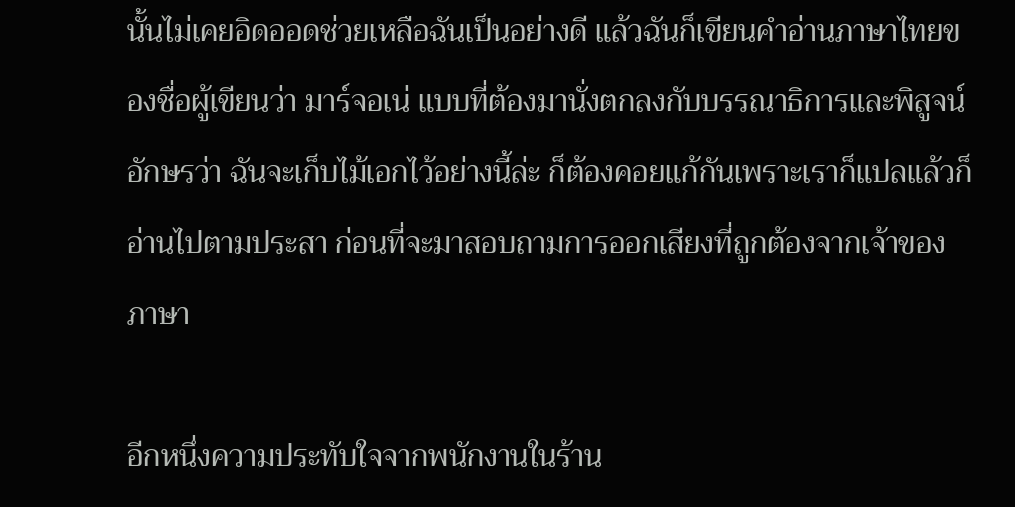นั้นไม่เคยอิดออดช่วยเหลือฉันเป็นอย่างดี แล้วฉันก็เขียนคำอ่านภาษาไทยของชื่อผู้เขียนว่า มาร์จอเน่ แบบที่ต้องมานั่งตกลงกับบรรณาธิการและพิสูจน์อักษรว่า ฉันจะเก็บไม้เอกไว้อย่างนี้ล่ะ ก็ต้องคอยแก้กันเพราะเราก็แปลแล้วก็อ่านไปตามประสา ก่อนที่จะมาสอบถามการออกเสียงที่ถูกต้องจากเจ้าของภาษา

อีกหนึ่งความประทับใจจากพนักงานในร้าน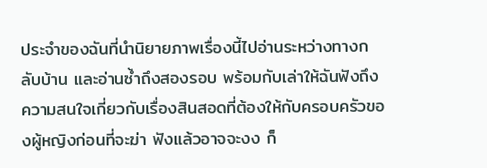ประจำของฉันที่นำนิยายภาพเรื่องนี้ไปอ่านระหว่างทางกลับบ้าน และอ่านซ้ำถึงสองรอบ พร้อมกับเล่าให้ฉันฟังถึงความสนใจเกี่ยวกับเรื่องสินสอดที่ต้องให้กับครอบครัวของผู้หญิงก่อนที่จะฆ่า ฟังแล้วอาจจะงง ก็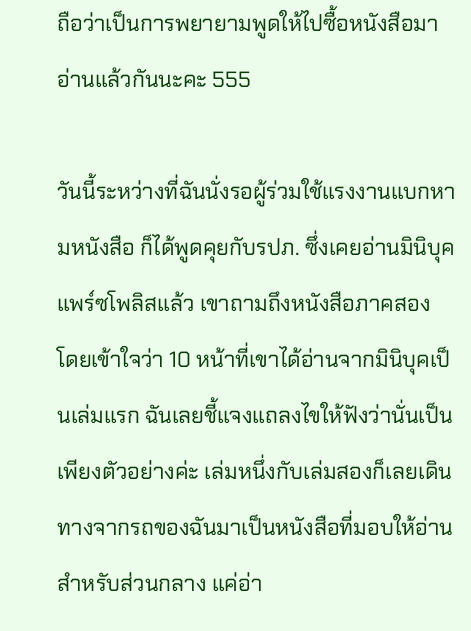ถือว่าเป็นการพยายามพูดให้ไปซื้อหนังสือมาอ่านแล้วกันนะคะ 555

วันนี้ระหว่างที่ฉันนั่งรอผู้ร่วมใช้แรงงานแบกหามหนังสือ ก็ได้พูดคุยกับรปภ. ซึ่งเคยอ่านมินิบุคแพร์ซโพลิสแล้ว เขาถามถึงหนังสือภาคสอง โดยเข้าใจว่า 10 หน้าที่เขาได้อ่านจากมินิบุคเป็นเล่มแรก ฉันเลยชี้แจงแถลงไขให้ฟังว่านั่นเป็นเพียงตัวอย่างค่ะ เล่มหนึ่งกับเล่มสองก็เลยเดินทางจากรถของฉันมาเป็นหนังสือที่มอบให้อ่านสำหรับส่วนกลาง แค่อ่า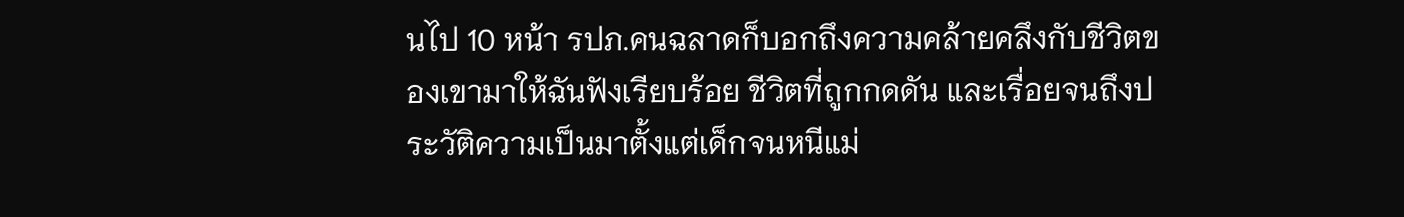นไป 10 หน้า รปภ.คนฉลาดก็บอกถึงความคล้ายคลึงกับชีวิตของเขามาให้ฉันฟังเรียบร้อย ชีวิตที่ถูกกดดัน และเรื่อยจนถึงประวัติความเป็นมาตั้งแต่เด็กจนหนีแม่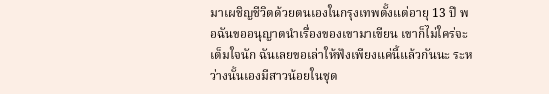มาเผชิญชีวิตด้วยตนเองในกรุงเทพตั้งแต่อายุ 13 ปี พอฉันขออนุญาตนำเรื่องของเขามาเขียน เขาก็ไม่ใคร่จะเต็มใจนัก ฉันเลยขอเล่าให้ฟังเพียงแค่นี้แล้วกันนะ ระหว่างนั้นเองมีสาวน้อยในชุด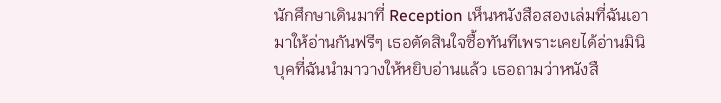นักศึกษาเดินมาที่ Reception เห็นหนังสือสองเล่มที่ฉันเอามาให้อ่านกันฟรีๆ เธอตัดสินใจซื้อทันทีเพราะเคยได้อ่านมินิบุคที่ฉันนำมาวางให้หยิบอ่านแล้ว เธอถามว่าหนังสื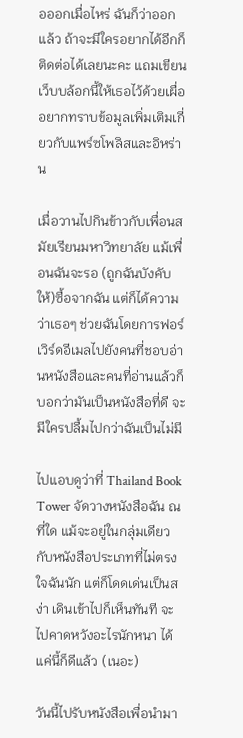อออกเมื่อไหร่ ฉันก็ว่าออกแล้ว ถ้าจะมีใครอยากได้อีกก็ติดต่อได้เลยนะคะ แถมเขียนเว็บบล้อกนี้ให้เธอไว้ด้วยเผื่ออยากทราบข้อมูลเพิ่มเติมเกี่ยวกับแพร์ซโพลิสและอิหร่าน

เมื่อวานไปกินข้าวกับเพื่อนสมัยเรียนมหาวิทยาลัย แม้เพื่อนฉันจะรอ (ถูกฉันบังคับให้)ซื้อจากฉัน แต่ก็ได้ความว่าเธอๆ ช่วยฉันโดยการฟอร์เวิร์ดอีเมลไปยังคนที่ชอบอ่านหนังสือและคนที่อ่านแล้วก็บอกว่ามันเป็นหนังสือที่ดี จะมีใครปลื้มไปกว่าฉันเป็นไม่มี

ไปแอบดูว่าที่ Thailand Book Tower จัดวางหนังสือฉัน ณ ที่ใด แม้จะอยู่ในกลุ่มเดียวกับหนังสือประเภทที่ไม่ตรงใจฉันนัก แต่ก็โดดเด่นเป็นสง่า เดินเข้าไปก็เห็นทันที จะไปคาดหวังอะไรนักหนา ได้แค่นี้ก็ดีแล้ว (เนอะ)

วันนี้ไปรับหนังสือเพื่อนำมา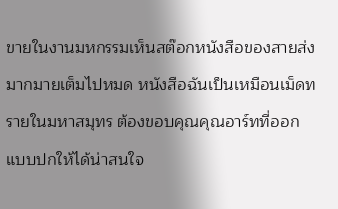ขายในงานมหกรรมเห็นสต๊อกหนังสือของสายส่งมากมายเต็มไปหมด หนังสือฉันเป็นเหมือนเม็ดทรายในมหาสมุทร ต้องขอบคุณคุณอาร์ทที่ออกแบบปกให้ได้น่าสนใจ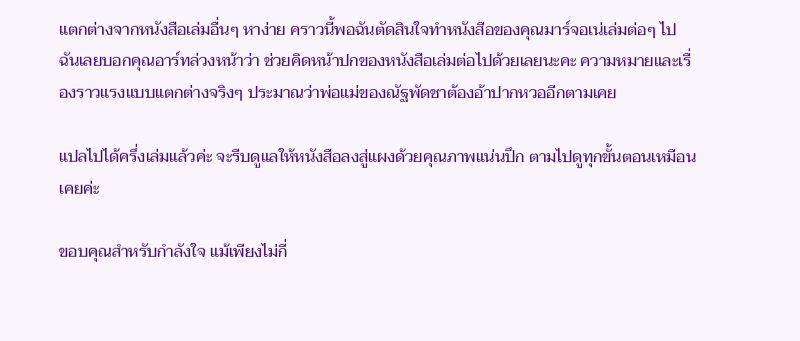แตกต่างจากหนังสือเล่มอื่นๆ หาง่าย คราวนี้พอฉันตัดสินใจทำหนังสือของคุณมาร์จอเน่เล่มต่อๆ ไป ฉันเลยบอกคุณอาร์ทล่วงหน้าว่า ช่วยคิดหน้าปกของหนังสือเล่มต่อไปด้วยเลยนะคะ ความหมายและเรื่องราวแรงแบบแตกต่างจริงๆ ประมาณว่าพ่อแม่ของณัฐพัดชาต้องอ้าปากหวออีกตามเคย

แปลไปได้ครึ่งเล่มแล้วค่ะ จะรีบดูแลให้หนังสือลงสู่แผงด้วยคุณภาพแน่นปึก ตามไปดูทุกขั้นตอนเหมือนเคยค่ะ

ขอบคุณสำหรับกำลังใจ แม้เพียงไม่กี่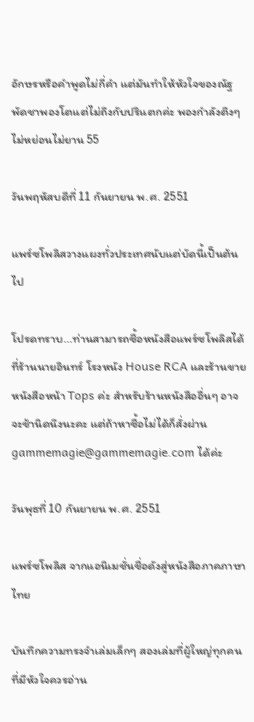อักษรหรือคำพูดไม่กี่คำ แต่มันทำให้หัวใจของณัฐพัดชาพองโตแต่ไม่ถึงกับปริแตกค่ะ พองกำลังตึงๆ ไม่หย่อนไม่ยาน 55

วันพฤหัสบดีที่ 11 กันยายน พ.ศ. 2551

แพร์ซโพลิสวางแผงทั่วประเทศนับแต่บัดนี้เป็นต้นไป

โปรดทราบ...ท่านสามารถซื้อหนังสือแพร์ซโพลิสได้ที่ร้านนายอินทร์ โรงหนัง House RCA และร้านขายหนังสือหน้า Tops ค่ะ สำหรับร้านหนังสืออื่นๆ อาจจะช้านิดนึงนะคะ แต่ถ้าหาซื้อไม่ได้ก็สั่งผ่าน gammemagie@gammemagie.com ได้ค่ะ

วันพุธที่ 10 กันยายน พ.ศ. 2551

แพร์ซโพลิส จากแอนิเมชั่นชื่อดังสู่หนังสือภาคภาษาไทย

บันทึกความทรงจำเล่มเล็กๆ สองเล่มที่ผู้ใหญ่ทุกคนที่มีหัวใจควรอ่าน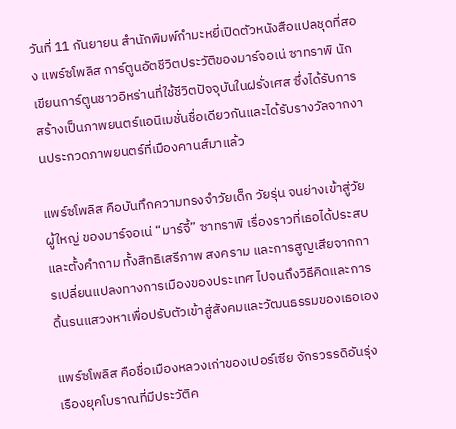วันที่ 11 กันยายน สำนักพิมพ์กำมะหยี่เปิดตัวหนังสือแปลชุดที่สอง แพร์ซโพลิส การ์ตูนอัตชีวิตประวัติของมาร์จอเน่ ซาทราพิ นักเขียนการ์ตูนชาวอิหร่านที่ใช้ชีวิตปัจจุบันในฝรั่งเศส ซึ่งได้รับการสร้างเป็นภาพยนตร์แอนิเมชั่นชื่อเดียวกันและได้รับรางวัลจากงานประกวดภาพยนตร์ที่เมืองคานส์มาแล้ว

แพร์ซโพลิส คือบันทึกความทรงจำวัยเด็ก วัยรุ่น จนย่างเข้าสู่วัยผู้ใหญ่ ของมาร์จอเน่ “มาร์จี้” ซาทราพิ เรื่องราวที่เธอได้ประสบและตั้งคำถาม ทั้งสิทธิเสรีภาพ สงคราม และการสูญเสียจากการเปลี่ยนแปลงทางการเมืองของประเทศ ไปจนถึงวิธีคิดและการดิ้นรนแสวงหาเพื่อปรับตัวเข้าสู่สังคมและวัฒนธรรมของเธอเอง

แพร์ซโพลิส คือชื่อเมืองหลวงเก่าของเปอร์เซีย จักรวรรดิอันรุ่งเรืองยุคโบราณที่มีประวัติค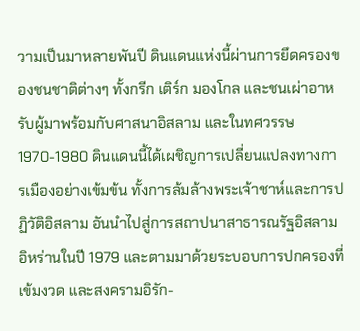วามเป็นมาหลายพันปี ดินแดนแห่งนี้ผ่านการยึดครองของชนชาติต่างๆ ทั้งกรีก เติร์ก มองโกล และชนเผ่าอาหรับผู้มาพร้อมกับศาสนาอิสลาม และในทศวรรษ 1970-1980 ดินแดนนี้ได้เผชิญการเปลี่ยนแปลงทางการเมืองอย่างเข้มข้น ทั้งการล้มล้างพระเจ้าชาห์และการปฏิวัติอิสลาม อันนำไปสู่การสถาปนาสาธารณรัฐอิสลามอิหร่านในปี 1979 และตามมาด้วยระบอบการปกครองที่เข้มงวด และสงครามอิรัก-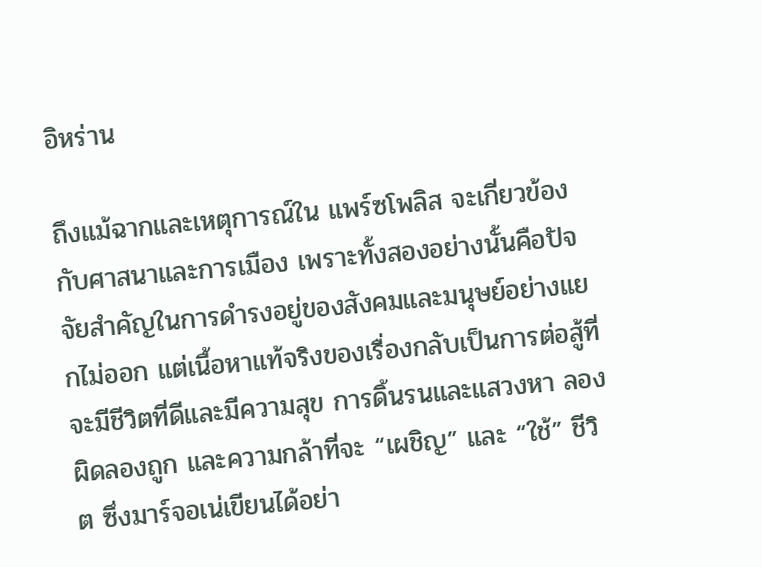อิหร่าน

ถึงแม้ฉากและเหตุการณ์ใน แพร์ซโพลิส จะเกี่ยวข้องกับศาสนาและการเมือง เพราะทั้งสองอย่างนั้นคือปัจจัยสำคัญในการดำรงอยู่ของสังคมและมนุษย์อย่างแยกไม่ออก แต่เนื้อหาแท้จริงของเรื่องกลับเป็นการต่อสู้ที่จะมีชีวิตที่ดีและมีความสุข การดิ้นรนและแสวงหา ลองผิดลองถูก และความกล้าที่จะ “เผชิญ” และ “ใช้” ชีวิต ซึ่งมาร์จอเน่เขียนได้อย่า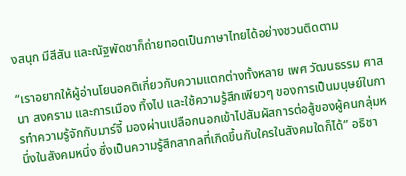งสนุก มีสีสัน และณัฐพัดชาก็ถ่ายทอดเป็นภาษาไทยได้อย่างชวนติดตาม

“เราอยากให้ผู้อ่านโยนอคติเกี่ยวกับความแตกต่างทั้งหลาย เพศ วัฒนธรรม ศาสนา สงคราม และการเมือง ทิ้งไป และใช้ความรู้สึกเพียวๆ ของการเป็นมนุษย์ในการทำความรู้จักกับมาร์จี้ มองผ่านเปลือกนอกเข้าไปสัมผัสการต่อสู้ของผู้คนกลุ่มหนึ่งในสังคมหนึ่ง ซึ่งเป็นความรู้สึกสากลที่เกิดขึ้นกับใครในสังคมใดก็ได้” อธิชา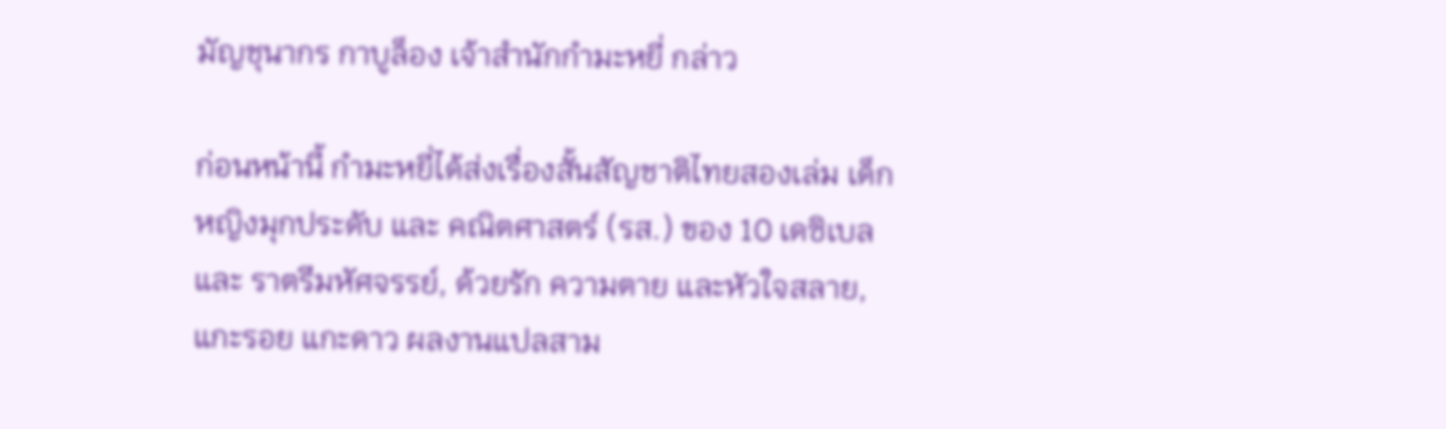มัญชุนากร กาบูล็อง เจ้าสำนักกำมะหยี่ กล่าว

ก่อนหน้านี้ กำมะหยี่ได้ส่งเรื่องสั้นสัญชาติไทยสองเล่ม เด็กหญิงมุกประดับ และ คณิตศาสตร์ (รส.) ของ 10 เดซิเบล และ ราตรีมหัศจรรย์, ด้วยรัก ความตาย และหัวใจสลาย, แกะรอย แกะดาว ผลงานแปลสาม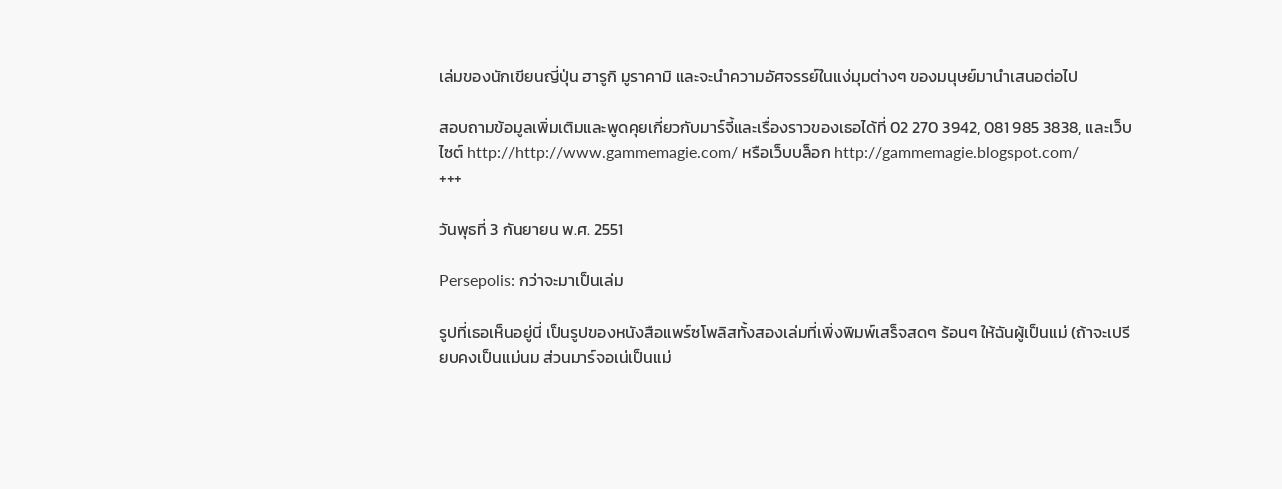เล่มของนักเขียนญี่ปุ่น ฮารูกิ มูราคามิ และจะนำความอัศจรรย์ในแง่มุมต่างๆ ของมนุษย์มานำเสนอต่อไป

สอบถามข้อมูลเพิ่มเติมและพูดคุยเกี่ยวกับมาร์จี้และเรื่องราวของเธอได้ที่ 02 270 3942, 081 985 3838, และเว็บไซต์ http://http://www.gammemagie.com/ หรือเว็บบล็อก http://gammemagie.blogspot.com/
+++

วันพุธที่ 3 กันยายน พ.ศ. 2551

Persepolis: กว่าจะมาเป็นเล่ม

รูปที่เธอเห็นอยู่นี่ เป็นรูปของหนังสือแพร์ซโพลิสทั้งสองเล่มที่เพิ่งพิมพ์เสร็จสดๆ ร้อนๆ ให้ฉันผู้เป็นแม่ (ถ้าจะเปรียบคงเป็นแม่นม ส่วนมาร์จอเน่เป็นแม่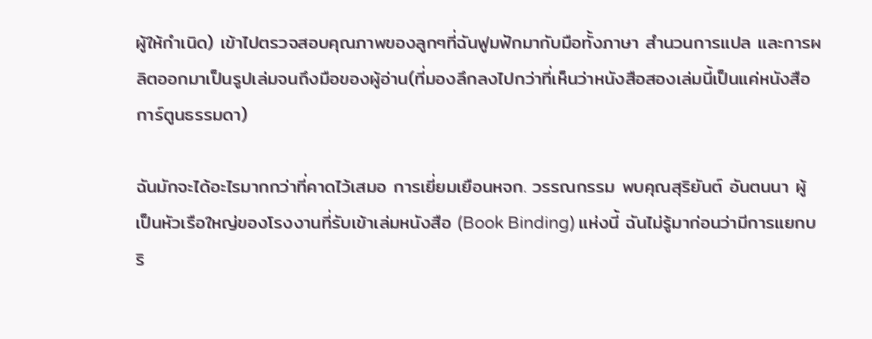ผู้ให้กำเนิด) เข้าไปตรวจสอบคุณภาพของลูกๆที่ฉันฟูมฟักมากับมือทั้งภาษา สำนวนการแปล และการผลิตออกมาเป็นรูปเล่มจนถึงมือของผู้อ่าน(ที่มองลึกลงไปกว่าที่เห็นว่าหนังสือสองเล่มนี้เป็นแค่หนังสือการ์ตูนธรรมดา)

ฉันมักจะได้อะไรมากกว่าที่คาดไว้เสมอ การเยี่ยมเยือนหจก. วรรณกรรม พบคุณสุริยันต์ อันตนนา ผู้เป็นหัวเรือใหญ่ของโรงงานที่รับเข้าเล่มหนังสือ (Book Binding) แห่งนี้ ฉันไม่รู้มาก่อนว่ามีการแยกบริ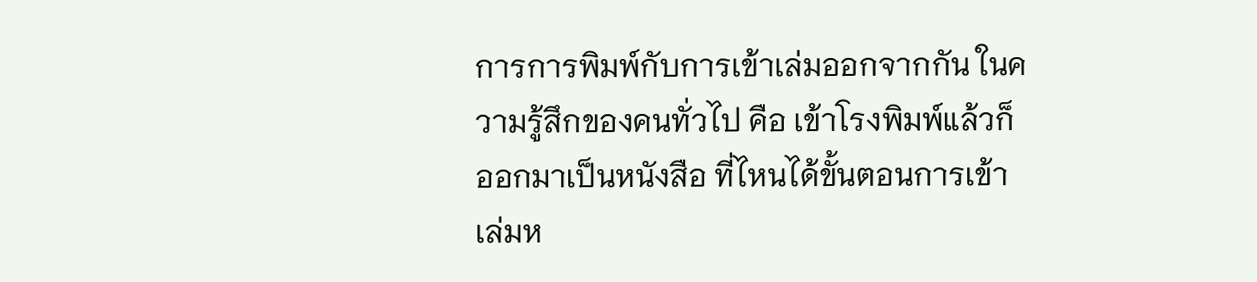การการพิมพ์กับการเข้าเล่มออกจากกัน ในความรู้สึกของคนทั่วไป คือ เข้าโรงพิมพ์แล้วก็ออกมาเป็นหนังสือ ที่ไหนได้ขั้นตอนการเข้าเล่มห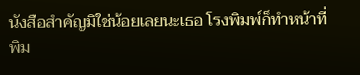นังสือสำคัญมิใช่น้อยเลยนะเธอ โรงพิมพ์ก็ทำหน้าที่พิม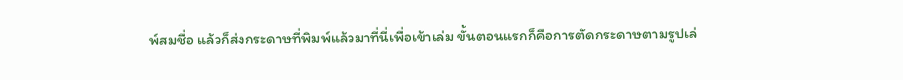พ์สมชื่อ แล้วก็ส่งกระดาษที่พิมพ์แล้วมาที่นี่เพื่อเข้าเล่ม ขั้นตอนแรกก็คือการตัดกระดาษตามรูปเล่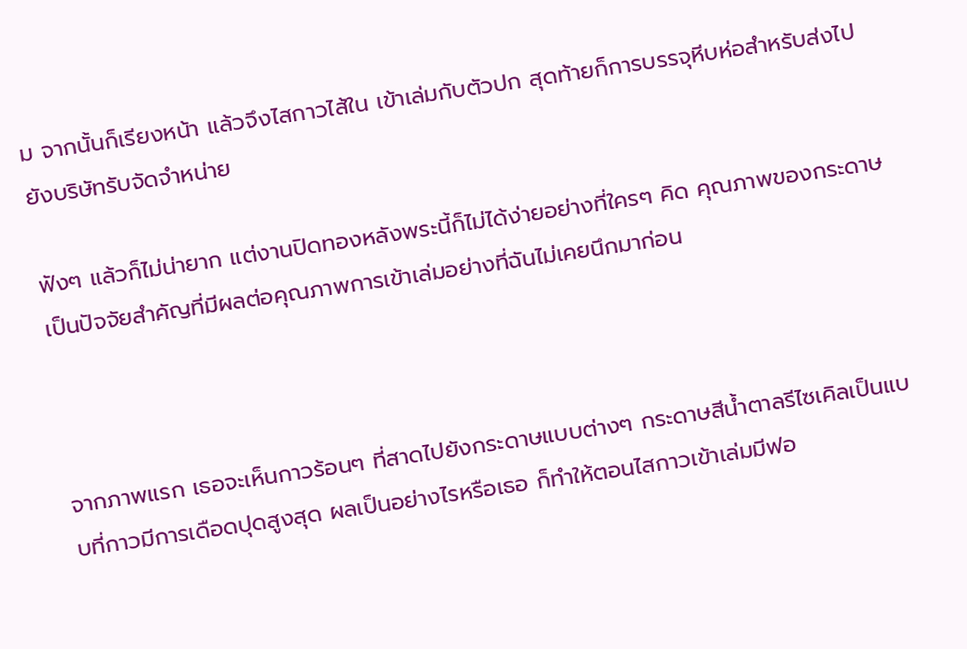ม จากนั้นก็เรียงหน้า แล้วจึงไสกาวไส้ใน เข้าเล่มกับตัวปก สุดท้ายก็การบรรจุหีบห่อสำหรับส่งไปยังบริษัทรับจัดจำหน่าย

ฟังๆ แล้วก็ไม่น่ายาก แต่งานปิดทองหลังพระนี้ก็ไม่ได้ง่ายอย่างที่ใครๆ คิด คุณภาพของกระดาษเป็นปัจจัยสำคัญที่มีผลต่อคุณภาพการเข้าเล่มอย่างที่ฉันไม่เคยนึกมาก่อน



จากภาพแรก เธอจะเห็นกาวร้อนๆ ที่สาดไปยังกระดาษแบบต่างๆ กระดาษสีน้ำตาลรีไซเคิลเป็นแบบที่กาวมีการเดือดปุดสูงสุด ผลเป็นอย่างไรหรือเธอ ก็ทำให้ตอนไสกาวเข้าเล่มมีฟอ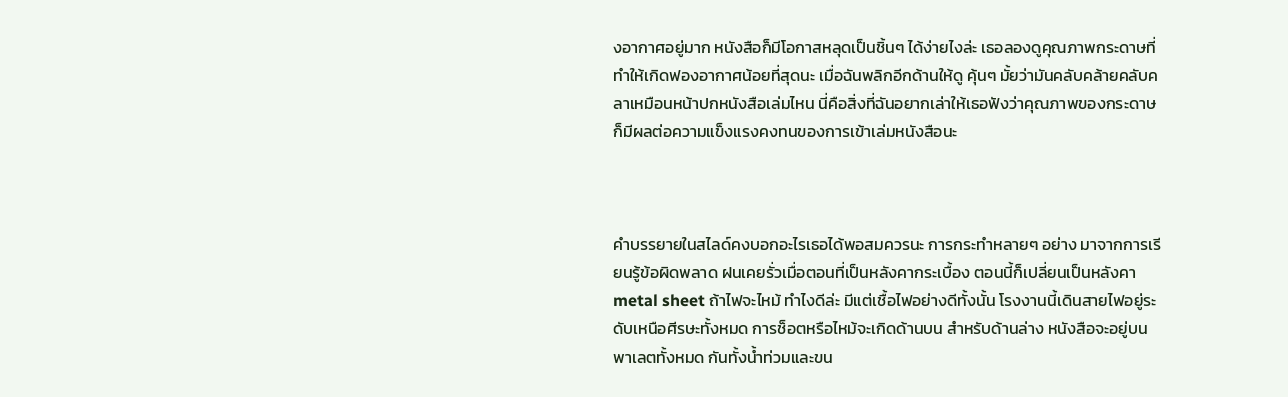งอากาศอยู่มาก หนังสือก็มีโอกาสหลุดเป็นชิ้นๆ ได้ง่ายไงล่ะ เธอลองดูคุณภาพกระดาษที่ทำให้เกิดฟองอากาศน้อยที่สุดนะ เมื่อฉันพลิกอีกด้านให้ดู คุ้นๆ มั้ยว่ามันคลับคล้ายคลับคลาเหมือนหน้าปกหนังสือเล่มไหน นี่คือสิ่งที่ฉันอยากเล่าให้เธอฟังว่าคุณภาพของกระดาษก็มีผลต่อความแข็งแรงคงทนของการเข้าเล่มหนังสือนะ



คำบรรยายในสไลด์คงบอกอะไรเธอได้พอสมควรนะ การกระทำหลายๆ อย่าง มาจากการเรียนรู้ข้อผิดพลาด ฝนเคยรั่วเมื่อตอนที่เป็นหลังคากระเบื้อง ตอนนี้ก็เปลี่ยนเป็นหลังคา metal sheet ถ้าไฟจะไหม้ ทำไงดีล่ะ มีแต่เชื้อไฟอย่างดีทั้งนั้น โรงงานนี้เดินสายไฟอยู่ระดับเหนือศีรษะทั้งหมด การช็อตหรือไหม้จะเกิดด้านบน สำหรับด้านล่าง หนังสือจะอยู่บนพาเลตทั้งหมด กันทั้งน้ำท่วมและขน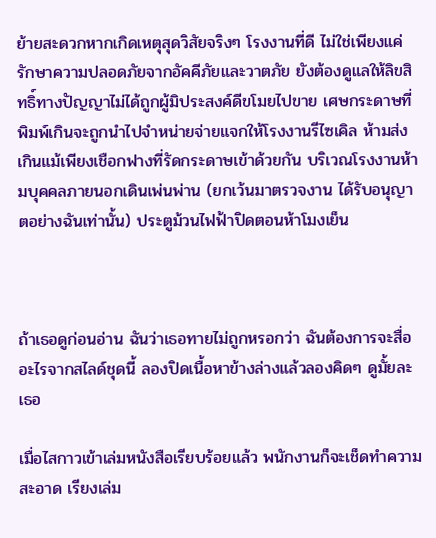ย้ายสะดวกหากเกิดเหตุสุดวิสัยจริงๆ โรงงานที่ดี ไม่ใช่เพียงแค่รักษาความปลอดภัยจากอัคคีภัยและวาตภัย ยังต้องดูแลให้ลิขสิทธิ์ทางปัญญาไม่ได้ถูกผู้มิประสงค์ดีขโมยไปขาย เศษกระดาษที่พิมพ์เกินจะถูกนำไปจำหน่ายจ่ายแจกให้โรงงานรีไซเคิล ห้ามส่งเกินแม้เพียงเชือกฟางที่รัดกระดาษเข้าด้วยกัน บริเวณโรงงานห้ามบุคคลภายนอกเดินเพ่นพ่าน (ยกเว้นมาตรวจงาน ได้รับอนุญาตอย่างฉันเท่านั้น) ประตูม้วนไฟฟ้าปิดตอนห้าโมงเย็น



ถ้าเธอดูก่อนอ่าน ฉันว่าเธอทายไม่ถูกหรอกว่า ฉันต้องการจะสื่ออะไรจากสไลด์ชุดนี้ ลองปิดเนื้อหาข้างล่างแล้วลองคิดๆ ดูมั้ยละเธอ

เมื่อไสกาวเข้าเล่มหนังสือเรียบร้อยแล้ว พนักงานก็จะเช็ดทำความสะอาด เรียงเล่ม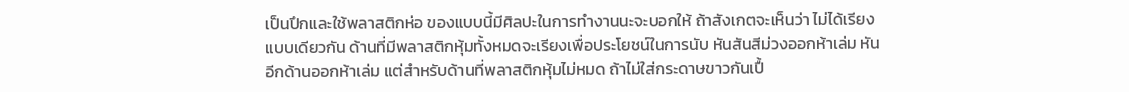เป็นปึกและใช้พลาสติกห่อ ของแบบนี้มีศิลปะในการทำงานนะจะบอกให้ ถ้าสังเกตจะเห็นว่า ไม่ได้เรียงแบบเดียวกัน ด้านที่มีพลาสติกหุ้มทั้งหมดจะเรียงเพื่อประโยชน์ในการนับ หันสันสีม่วงออกห้าเล่ม หันอีกด้านออกห้าเล่ม แต่สำหรับด้านที่พลาสติกหุ้มไม่หมด ถ้าไม่ใส่กระดาษขาวกันเปื้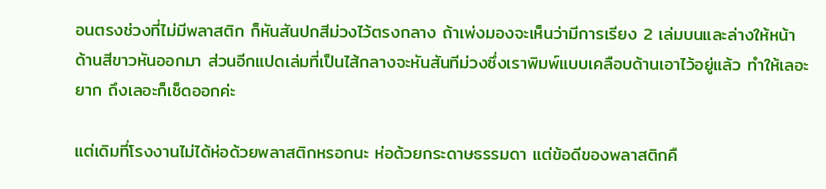อนตรงช่วงที่ไม่มีพลาสติก ก็หันสันปกสีม่วงไว้ตรงกลาง ถ้าเพ่งมองจะเห็นว่ามีการเรียง 2 เล่มบนและล่างให้หน้าด้านสีขาวหันออกมา ส่วนอีกแปดเล่มที่เป็นไส้กลางจะหันสันทีม่วงซึ่งเราพิมพ์แบบเคลือบด้านเอาไว้อยู่แล้ว ทำให้เลอะยาก ถึงเลอะก็เช็ดออกค่ะ

แต่เดิมที่โรงงานไม่ได้ห่อด้วยพลาสติกหรอกนะ ห่อด้วยกระดาษธรรมดา แต่ข้อดีของพลาสติกคื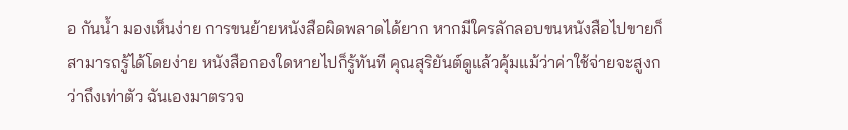อ กันน้ำ มองเห็นง่าย การขนย้ายหนังสือผิดพลาดได้ยาก หากมีใครลักลอบขนหนังสือไปขายก็สามารถรู้ได้โดยง่าย หนังสือกองใดหายไปก็รู้ทันที คุณสุริยันต์ดูแล้วคุ้มแม้ว่าค่าใช้จ่ายจะสูงกว่าถึงเท่าตัว ฉันเองมาตรวจ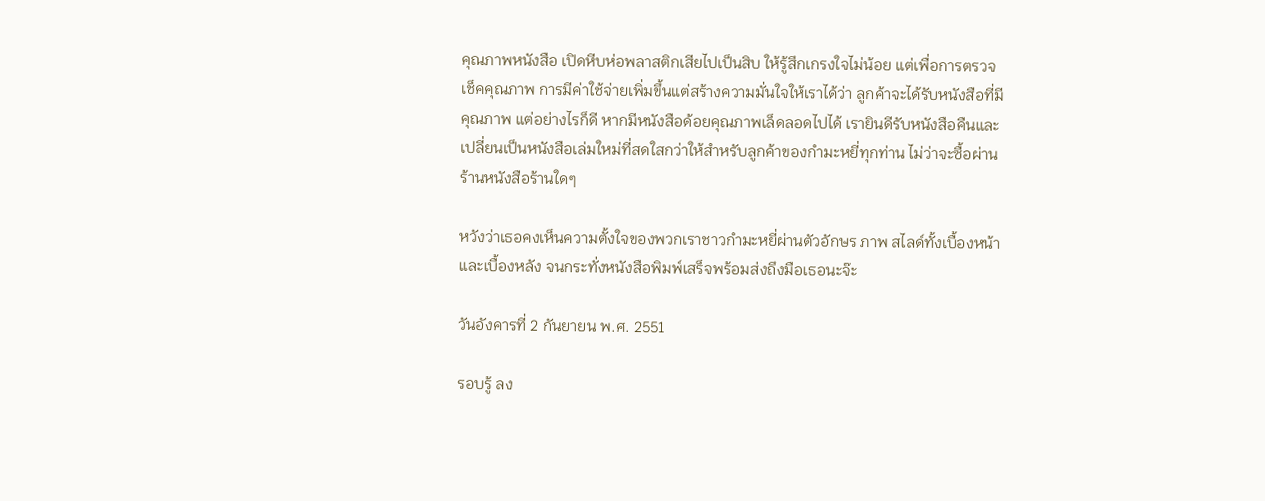คุณภาพหนังสือ เปิดหีบห่อพลาสติกเสียไปเป็นสิบ ให้รู้สึกเกรงใจไม่น้อย แต่เพื่อการตรวจเช็คคุณภาพ การมีค่าใช้จ่ายเพิ่มขึ้นแต่สร้างความมั่นใจให้เราได้ว่า ลูกค้าจะได้รับหนังสือที่มีคุณภาพ แต่อย่างไรก็ดี หากมีหนังสือด้อยคุณภาพเล็ดลอดไปได้ เรายินดีรับหนังสือคืนและเปลี่ยนเป็นหนังสือเล่มใหม่ที่สดใสกว่าให้สำหรับลูกค้าของกำมะหยี่ทุกท่าน ไม่ว่าจะซื้อผ่านร้านหนังสือร้านใดๆ

หวังว่าเธอคงเห็นความตั้งใจของพวกเราชาวกำมะหยี่ผ่านตัวอักษร ภาพ สไลด์ทั้งเบื้องหน้าและเบื้องหลัง จนกระทั่งหนังสือพิมพ์เสร็จพร้อมส่งถึงมือเธอนะจ๊ะ

วันอังคารที่ 2 กันยายน พ.ศ. 2551

รอบรู้ ลง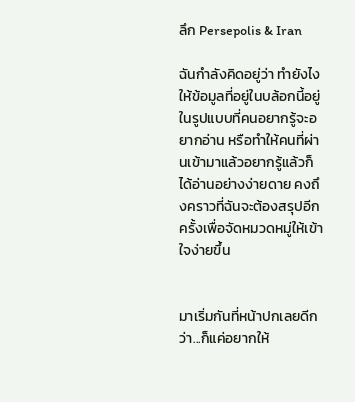ลึก Persepolis & Iran

ฉันกำลังคิดอยู่ว่า ทำยังไงให้ข้อมูลที่อยู่ในบล้อกนี้อยู่ในรูปแบบที่คนอยากรู้จะอยากอ่าน หรือทำให้คนที่ผ่านเข้ามาแล้วอยากรู้แล้วก็ได้อ่านอย่างง่ายดาย คงถึงคราวที่ฉันจะต้องสรุปอีกครั้งเพื่อจัดหมวดหมู่ให้เข้าใจง่ายขึ้น


มาเริ่มกันที่หน้าปกเลยดีกว่า...ก็แค่อยากให้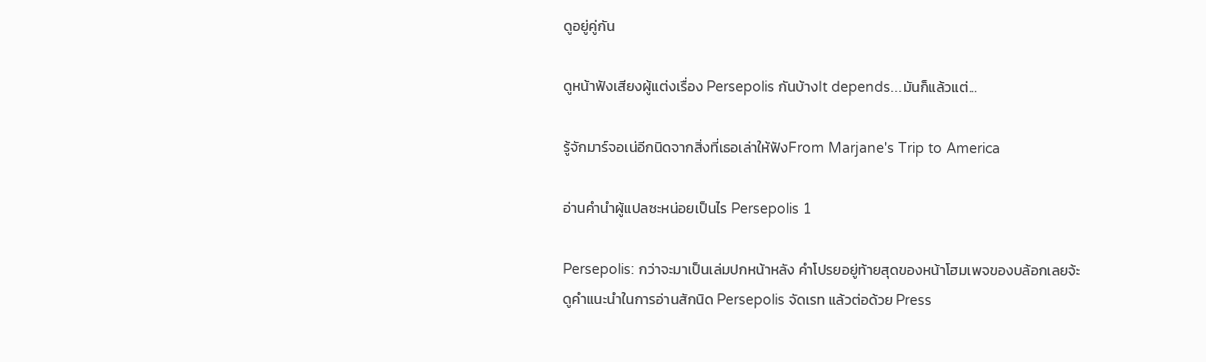ดูอยู่คู่กัน

ดูหน้าฟังเสียงผู้แต่งเรื่อง Persepolis กันบ้างIt depends...มันก็แล้วแต่...

รู้จักมาร์จอเน่อีกนิดจากสิ่งที่เธอเล่าให้ฟังFrom Marjane's Trip to America

อ่านคำนำผู้แปลซะหน่อยเป็นไร Persepolis 1

Persepolis: กว่าจะมาเป็นเล่มปกหน้าหลัง คำโปรยอยู่ท้ายสุดของหน้าโฮมเพจของบล้อกเลยจ้ะ
ดูคำแนะนำในการอ่านสักนิด Persepolis จัดเรท แล้วต่อด้วย Press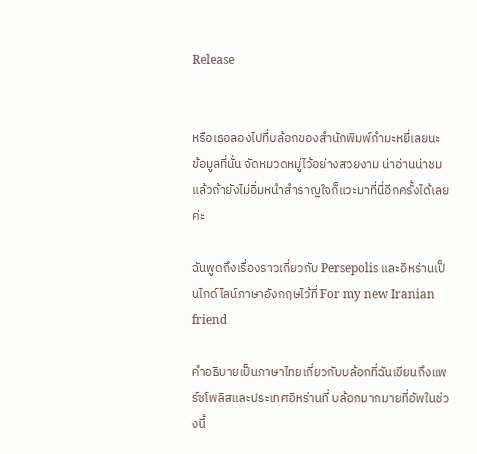Release


หรือเธอลองไปที่บล้อกของสำนักพิมพ์กำมะหยี่เลยนะ ข้อมูลที่นั่น จัดหมวดหมู่ไว้อย่างสวยงาม น่าอ่านน่าชม แล้วถ้ายังไม่อิ่มหนำสำราญใจก็แวะมาที่นี่อีกครั้งได้เลยค่ะ

ฉันพูดถึงเรื่องราวเกี่ยวกับ Persepolis และอิหร่านเป็นไกด์ไลน์ภาษาอังกฤษไว้ที่ For my new Iranian friend

คำอธิบายเป็นภาษาไทยเกี่ยวกับบล้อกที่ฉันเขียนถึงแพร์ซโพลิสและประเทศอิหร่านที่ บล้อกมากมายที่อัพในช่วงนี้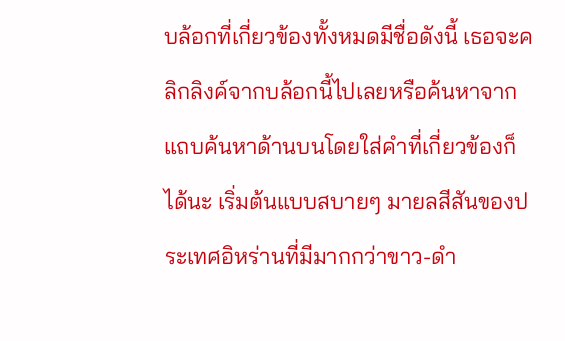บล้อกที่เกี่ยวข้องทั้งหมดมีชื่อดังนี้ เธอจะคลิกลิงค์จากบล้อกนี้ไปเลยหรือค้นหาจากแถบค้นหาด้านบนโดยใส่คำที่เกี่ยวข้องก็ได้นะ เริ่มต้นแบบสบายๆ มายลสีสันของประเทศอิหร่านที่มีมากกว่าขาว-ดำ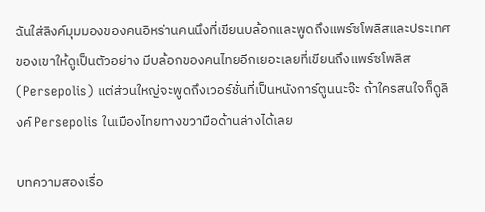ฉันใส่ลิงค์มุมมองของคนอิหร่านคนนึงที่เขียนบล้อกและพูดถึงแพร์ซโพลิสและประเทศของเขาให้ดูเป็นตัวอย่าง มีบล้อกของคนไทยอีกเยอะเลยที่เขียนถึงแพร์ซโพลิส(Persepolis) แต่ส่วนใหญ่จะพูดถึงเวอร์ชั่นที่เป็นหนังการ์ตูนนะจ๊ะ ถ้าใครสนใจก็ดูลิงค์ Persepolis ในเมืองไทยทางขวามือด้านล่างได้เลย

บทความสองเรื่อ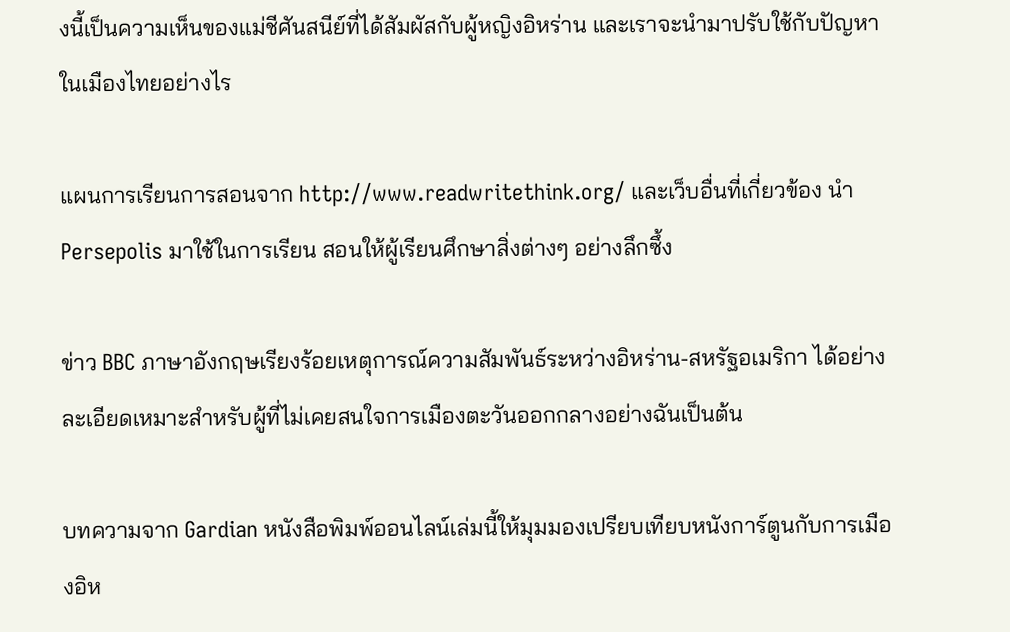งนี้เป็นความเห็นของแม่ชีศันสนีย์ที่ได้สัมผัสกับผู้หญิงอิหร่าน และเราจะนำมาปรับใช้กับปัญหาในเมืองไทยอย่างไร

แผนการเรียนการสอนจาก http://www.readwritethink.org/ และเว็บอื่นที่เกี่ยวข้อง นำ Persepolis มาใช้ในการเรียน สอนให้ผู้เรียนศึกษาสิ่งต่างๆ อย่างลึกซึ้ง

ข่าว BBC ภาษาอังกฤษเรียงร้อยเหตุการณ์ความสัมพันธ์ระหว่างอิหร่าน-สหรัฐอเมริกา ได้อย่างละเอียดเหมาะสำหรับผู้ที่ไม่เคยสนใจการเมืองตะวันออกกลางอย่างฉันเป็นต้น

บทความจาก Gardian หนังสือพิมพ์ออนไลน์เล่มนี้ให้มุมมองเปรียบเทียบหนังการ์ตูนกับการเมืองอิห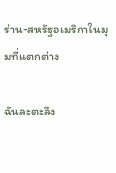ร่าน-สหรัฐอเมริกาในมุมที่แตกต่าง

ฉันละตะลึง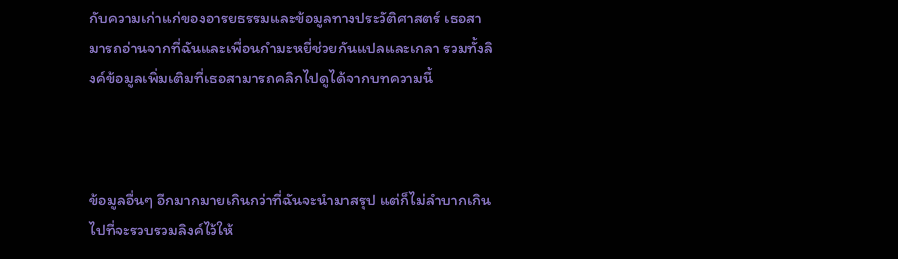กับความเก่าแก่ของอารยธรรมและข้อมูลทางประวัติศาสตร์ เธอสามารถอ่านจากที่ฉันและเพื่อนกำมะหยี่ช่วยกันแปลและเกลา รวมทั้งลิงค์ข้อมูลเพิ่มเติมที่เธอสามารถคลิกไปดูได้จากบทความนี้



ข้อมูลอื่นๆ อีกมากมายเกินกว่าที่ฉันจะนำมาสรุป แต่ก็ไม่ลำบากเกินไปที่จะรวบรวมลิงค์ไว้ให้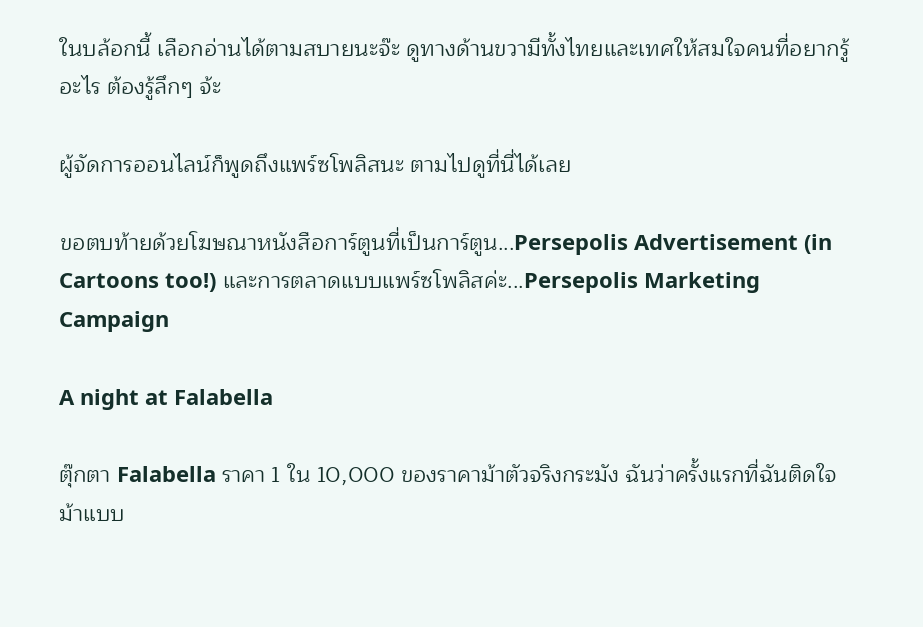ในบล้อกนี้ เลือกอ่านได้ตามสบายนะจ๊ะ ดูทางด้านขวามีทั้งไทยและเทศให้สมใจคนที่อยากรู้อะไร ต้องรู้ลึกๆ จ้ะ

ผู้จัดการออนไลน์ก็พูดถึงแพร์ซโพลิสนะ ตามไปดูที่นี่ได้เลย

ขอตบท้ายด้วยโฆษณาหนังสือการ์ตูนที่เป็นการ์ตูน...Persepolis Advertisement (in Cartoons too!) และการตลาดแบบแพร์ซโพลิสค่ะ...Persepolis Marketing Campaign

A night at Falabella

ตุ๊กตา Falabella ราคา 1 ใน 10,000 ของราคาม้าตัวจริงกระมัง ฉันว่าครั้งแรกที่ฉันติดใจม้าแบบ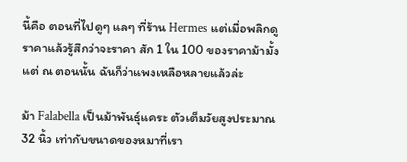นี้คือ ตอนที่ไปดูๆ แลๆ ที่ร้าน Hermes แต่เมื่อพลิกดูราคาแล้วรู้สึกว่าจะราคา สัก 1 ใน 100 ของราคาม้ามั้ง แต่ ณ ตอนนั้น ฉันก็ว่าแพงเหลือหลายแล้วล่ะ

ม้า Falabella เป็นม้าพันธุ์แคระ ตัวเต็มวัยสูงประมาณ 32 นิ้ว เท่ากับขนาดของหมาที่เรา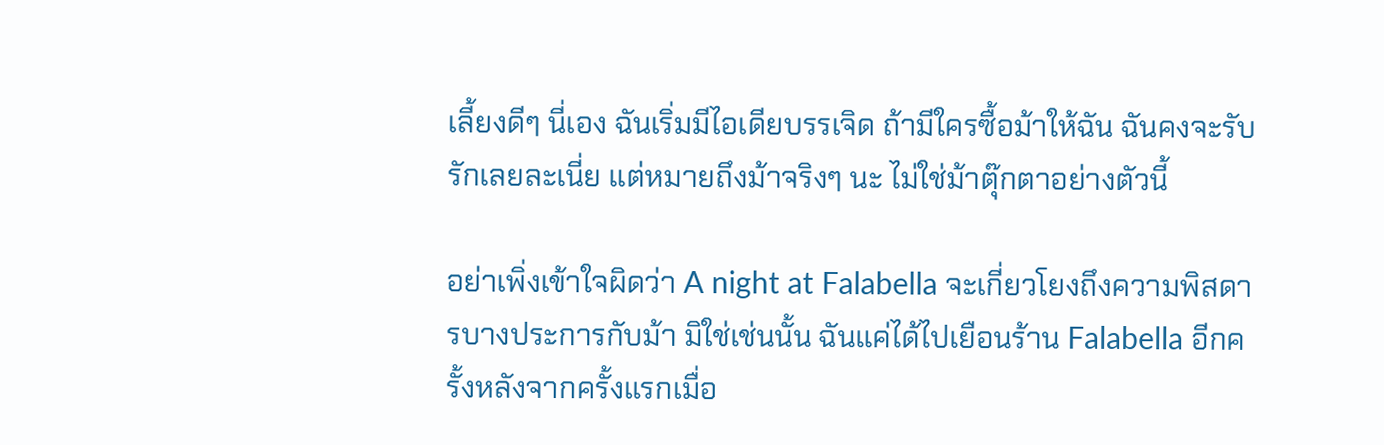เลี้ยงดีๆ นี่เอง ฉันเริ่มมีไอเดียบรรเจิด ถ้ามีใครซื้อม้าให้ฉัน ฉันคงจะรับรักเลยละเนี่ย แต่หมายถึงม้าจริงๆ นะ ไม่ใช่ม้าตุ๊กตาอย่างตัวนี้

อย่าเพิ่งเข้าใจผิดว่า A night at Falabella จะเกี่ยวโยงถึงความพิสดารบางประการกับม้า มิใช่เช่นนั้น ฉันแค่ได้ไปเยือนร้าน Falabella อีกครั้งหลังจากครั้งแรกเมื่อ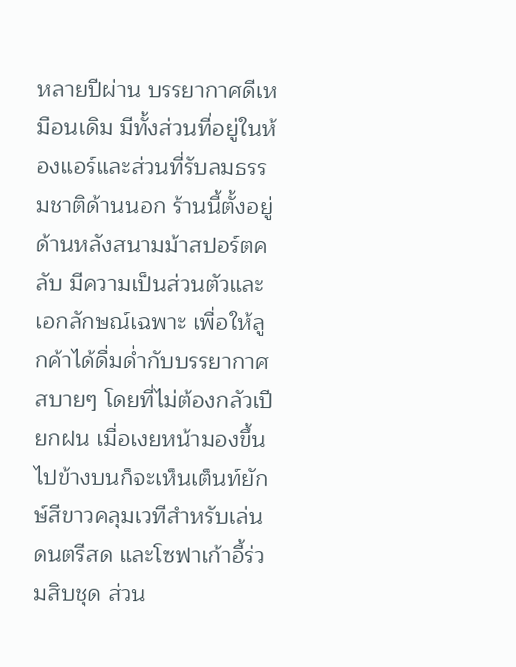หลายปีผ่าน บรรยากาศดีเหมือนเดิม มีทั้งส่วนที่อยู่ในห้องแอร์และส่วนที่รับลมธรรมชาติด้านนอก ร้านนี้ตั้งอยู่ด้านหลังสนามม้าสปอร์ตคลับ มีความเป็นส่วนตัวและเอกลักษณ์เฉพาะ เพื่อให้ลูกค้าได้ดื่มด่ำกับบรรยากาศสบายๆ โดยที่ไม่ต้องกลัวเปียกฝน เมื่อเงยหน้ามองขึ้นไปข้างบนก็จะเห็นเต็นท์ยักษ์สีขาวคลุมเวทีสำหรับเล่นดนตรีสด และโซฟาเก้าอี้ร่วมสิบชุด ส่วน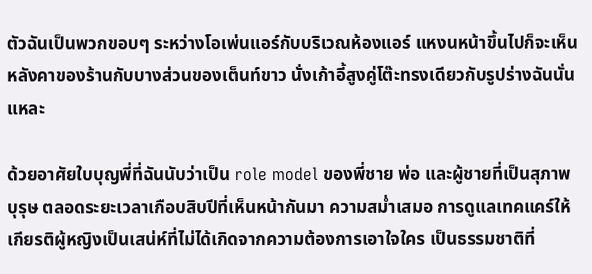ตัวฉันเป็นพวกขอบๆ ระหว่างโอเพ่นแอร์กับบริเวณห้องแอร์ แหงนหน้าขึ้นไปก็จะเห็นหลังคาของร้านกับบางส่วนของเต็นท์ขาว นั่งเก้าอี้สูงคู่โต๊ะทรงเดียวกับรูปร่างฉันนั่นแหละ

ด้วยอาศัยใบบุญพี่ที่ฉันนับว่าเป็น role model ของพี่ชาย พ่อ และผู้ชายที่เป็นสุภาพบุรุษ ตลอดระยะเวลาเกือบสิบปีที่เห็นหน้ากันมา ความสม่ำเสมอ การดูแลเทคแคร์ให้เกียรติผู้หญิงเป็นเสน่ห์ที่ไม่ได้เกิดจากความต้องการเอาใจใคร เป็นธรรมชาติที่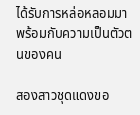ได้รับการหล่อหลอมมาพร้อมกับความเป็นตัวตนของคน

สองสาวชุดแดงขอ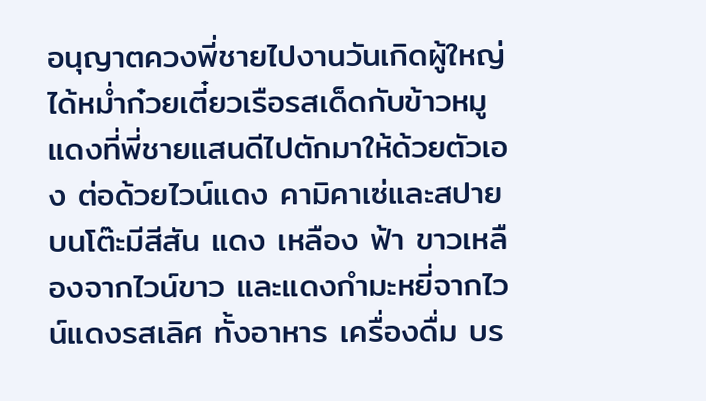อนุญาตควงพี่ชายไปงานวันเกิดผู้ใหญ่ ได้หม่ำก๋วยเตี๋ยวเรือรสเด็ดกับข้าวหมูแดงที่พี่ชายแสนดีไปตักมาให้ด้วยตัวเอง ต่อด้วยไวน์แดง คามิคาเซ่และสปาย บนโต๊ะมีสีสัน แดง เหลือง ฟ้า ขาวเหลืองจากไวน์ขาว และแดงกำมะหยี่จากไวน์แดงรสเลิศ ทั้งอาหาร เครื่องดื่ม บร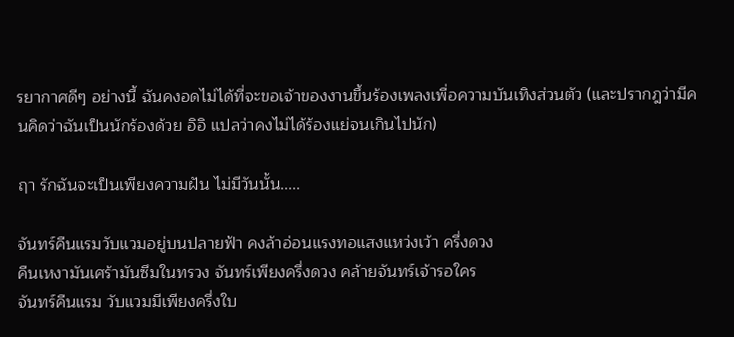รยากาศดีๆ อย่างนี้ ฉันคงอดไม่ได้ที่จะขอเจ้าของงานขึ้นร้องเพลงเพื่อความบันเทิงส่วนตัว (และปรากฎว่ามีคนคิดว่าฉันเป็นนักร้องด้วย อิอิ แปลว่าคงไม่ได้ร้องแย่จนเกินไปนัก)

ฤา รักฉันจะเป็นเพียงความฝัน ไม่มีวันนั้น.....

จันทร์คืนแรมวับแวมอยู่บนปลายฟ้า คงล้าอ่อนแรงทอแสงแหว่งเว้า ครึ่งดวง
คืนเหงามันเศร้ามันซึมในทรวง จันทร์เพียงครึ่งดวง คล้ายจันทร์เจ้ารอใคร
จันทร์คืนแรม วับแวมมีเพียงครึ่งใบ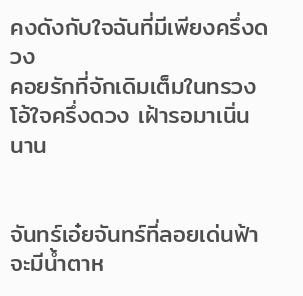คงดังกับใจฉันที่มีเพียงครึ่งดวง
คอยรักที่จักเดิมเต็มในทรวง โอ้ใจครึ่งดวง เฝ้ารอมาเนิ่นนาน


จันทร์เอ๋ยจันทร์ที่ลอยเด่นฟ้า จะมีน้ำตาห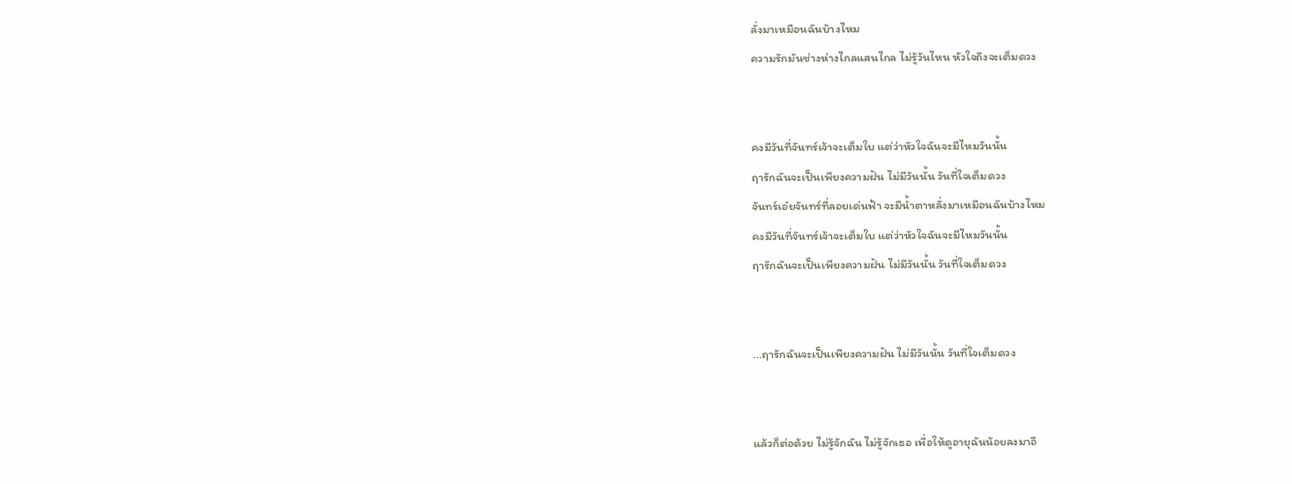ลั่งมาเหมือนฉันบ้างไหม
ความรักมันช่างห่างไกลแสนไกล ไม่รู้วันไหน หัวใจถึงจะเต็มดวง


คงมีวันที่จันทร์เจ้าจะเต็มใบ แต่ว่าหัวใจฉันจะมีไหมวันนั้น
ฤารักฉันจะเป็นเพียงความฝัน ไม่มีวันนั้น วันที่ใจเต็มดวง
จันทร์เอ๋ยจันทร์ที่ลอยเด่นฟ้า จะมีน้ำตาหลั่งมาเหมือนฉันบ้างไหม
คงมีวันที่จันทร์เจ้าจะเต็มใบ แต่ว่าหัวใจฉันจะมีไหมวันนั้น
ฤารักฉันจะเป็นเพียงความฝัน ไม่มีวันนั้น วันที่ใจเต็มดวง


...ฤารักฉันจะเป็นเพียงความฝัน ไม่มีวันนั้น วันที่ใจเต็มดวง


แล้วก็ต่อด้วย ไม่รู้จักฉัน ไม่รู้จักเธอ เพื่อให้ดูอายุฉันน้อยลงมาอี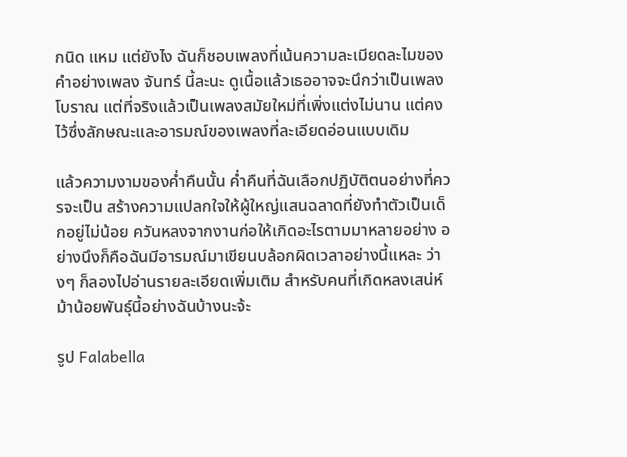กนิด แหม แต่ยังไง ฉันก็ชอบเพลงที่เน้นความละเมียดละไมของคำอย่างเพลง จันทร์ นี้ละนะ ดูเนื้อแล้วเธออาจจะนึกว่าเป็นเพลงโบราณ แต่ที่จริงแล้วเป็นเพลงสมัยใหม่ที่เพิ่งแต่งไม่นาน แต่คงไว้ซึ่งลักษณะและอารมณ์ของเพลงที่ละเอียดอ่อนแบบเดิม

แล้วความงามของค่ำคืนนั้น ค่ำคืนที่ฉันเลือกปฏิบัติตนอย่างที่ควรจะเป็น สร้างความแปลกใจให้ผู้ใหญ่แสนฉลาดที่ยังทำตัวเป็นเด็กอยู่ไม่น้อย ควันหลงจากงานก่อให้เกิดอะไรตามมาหลายอย่าง อย่างนึงก็คือฉันมีอารมณ์มาเขียนบล้อกผิดเวลาอย่างนี้แหละ ว่างๆ ก็ลองไปอ่านรายละเอียดเพิ่มเติม สำหรับคนที่เกิดหลงเสน่ห์ม้าน้อยพันธุ์นี้อย่างฉันบ้างนะจ้ะ

รูป Falabella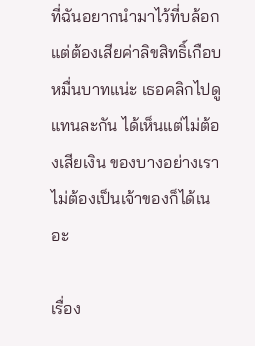ที่ฉันอยากนำมาไว้ที่บล้อก
แต่ต้องเสียค่าลิขสิทธิ์เกือบหมื่นบาทแน่ะ เธอคลิกไปดูแทนละกัน ได้เห็นแต่ไม่ต้องเสียเงิน ของบางอย่างเราไม่ต้องเป็นเจ้าของก็ได้เนอะ

เรื่อง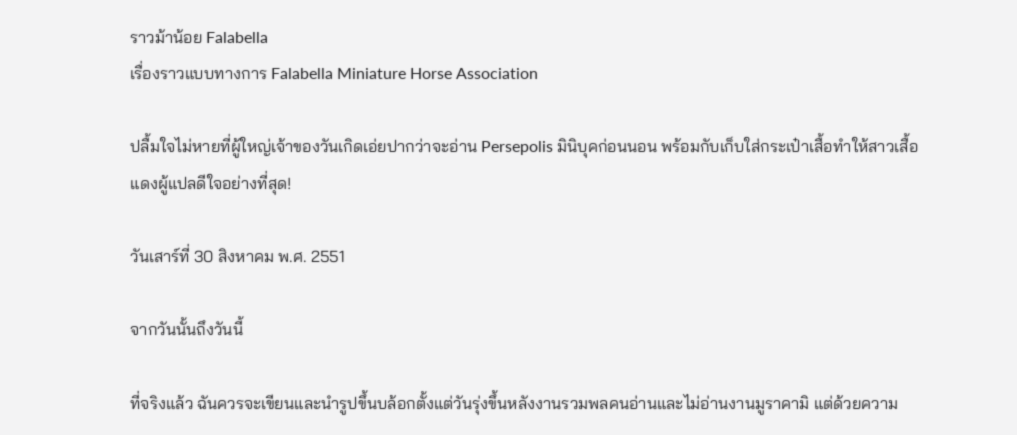ราวม้าน้อย Falabella
เรื่องราวแบบทางการ Falabella Miniature Horse Association

ปลื้มใจไม่หายที่ผู้ใหญ่เจ้าของวันเกิดเอ่ยปากว่าจะอ่าน Persepolis มินิบุคก่อนนอน พร้อมกับเก็บใส่กระเป๋าเสื้อทำให้สาวเสื้อแดงผู้แปลดีใจอย่างที่สุด!

วันเสาร์ที่ 30 สิงหาคม พ.ศ. 2551

จากวันนั้นถึงวันนี้

ที่จริงแล้ว ฉันควรจะเขียนและนำรูปขึ้นบล้อกตั้งแต่วันรุ่งขึ้นหลังงานรวมพลคนอ่านและไม่อ่านงานมูราคามิ แต่ด้วยความ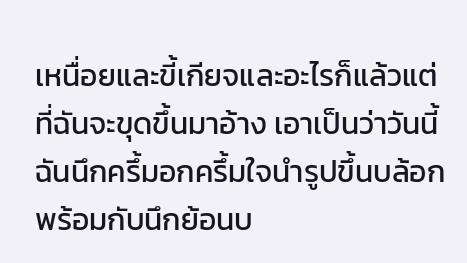เหนื่อยและขี้เกียจและอะไรก็แล้วแต่ที่ฉันจะขุดขึ้นมาอ้าง เอาเป็นว่าวันนี้ฉันนึกครึ้มอกครึ้มใจนำรูปขึ้นบล้อก พร้อมกับนึกย้อนบ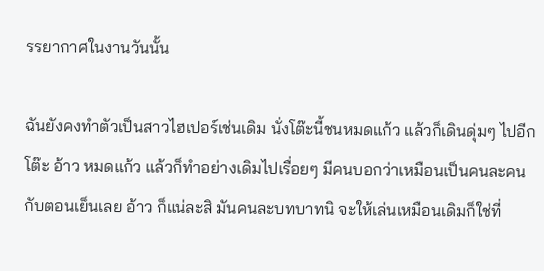รรยากาศในงานวันนั้น

ฉันยังคงทำตัวเป็นสาวไฮเปอร์เช่นเดิม นั่งโต๊ะนี้ชนหมดแก้ว แล้วก็เดินดุ่มๆ ไปอีกโต๊ะ อ้าว หมดแก้ว แล้วก็ทำอย่างเดิมไปเรื่อยๆ มีคนบอกว่าเหมือนเป็นคนละคนกับตอนเย็นเลย อ้าว ก็แน่ละสิ มันคนละบทบาทนิ จะให้เล่นเหมือนเดิมก็ใช่ที่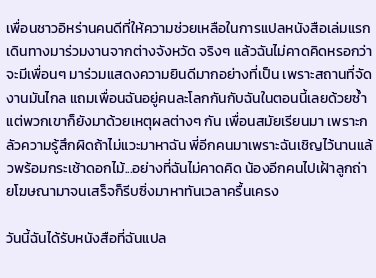เพื่อนชาวอิหร่านคนดีที่ให้ความช่วยเหลือในการแปลหนังสือเล่มแรก เดินทางมาร่วมงานจากต่างจังหวัด จริงๆ แล้วฉันไม่คาดคิดหรอกว่าจะมีเพื่อนๆ มาร่วมแสดงความยินดีมากอย่างที่เป็น เพราะสถานที่จัดงานมันไกล แถมเพื่อนฉันอยู่คนละโลกกันกับฉันในตอนนี้เลยด้วยซ้ำ แต่พวกเขาก็ยังมาด้วยเหตุผลต่างๆ กัน เพื่อนสมัยเรียนมา เพราะกลัวความรู้สึกผิดถ้าไม่แวะมาหาฉัน พี่อีกคนมาเพราะฉันเชิญไว้นานแล้วพร้อมกระเช้าดอกไม้...อย่างที่ฉันไม่คาดคิด น้องอีกคนไปเฝ้าลูกถ่ายโฆษณามาจนเสร็จก็รีบซิ่งมาหาทันเวลาครื้นเครง

วันนี้ฉันได้รับหนังสือที่ฉันแปล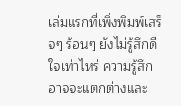เล่มแรกที่เพิ่งพิมพ์เสร็จๆ ร้อนๆ ยังไม่รู้สึกดีใจเท่าไหร่ ความรู้สึกอาจจะแตกต่างและ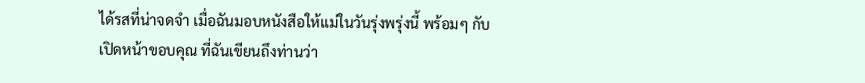ได้รสที่น่าจดจำ เมื่อฉันมอบหนังสือให้แม่ในวันรุ่งพรุ่งนี้ พร้อมๆ กับเปิดหน้าขอบคุณ ที่ฉันเขียนถึงท่านว่า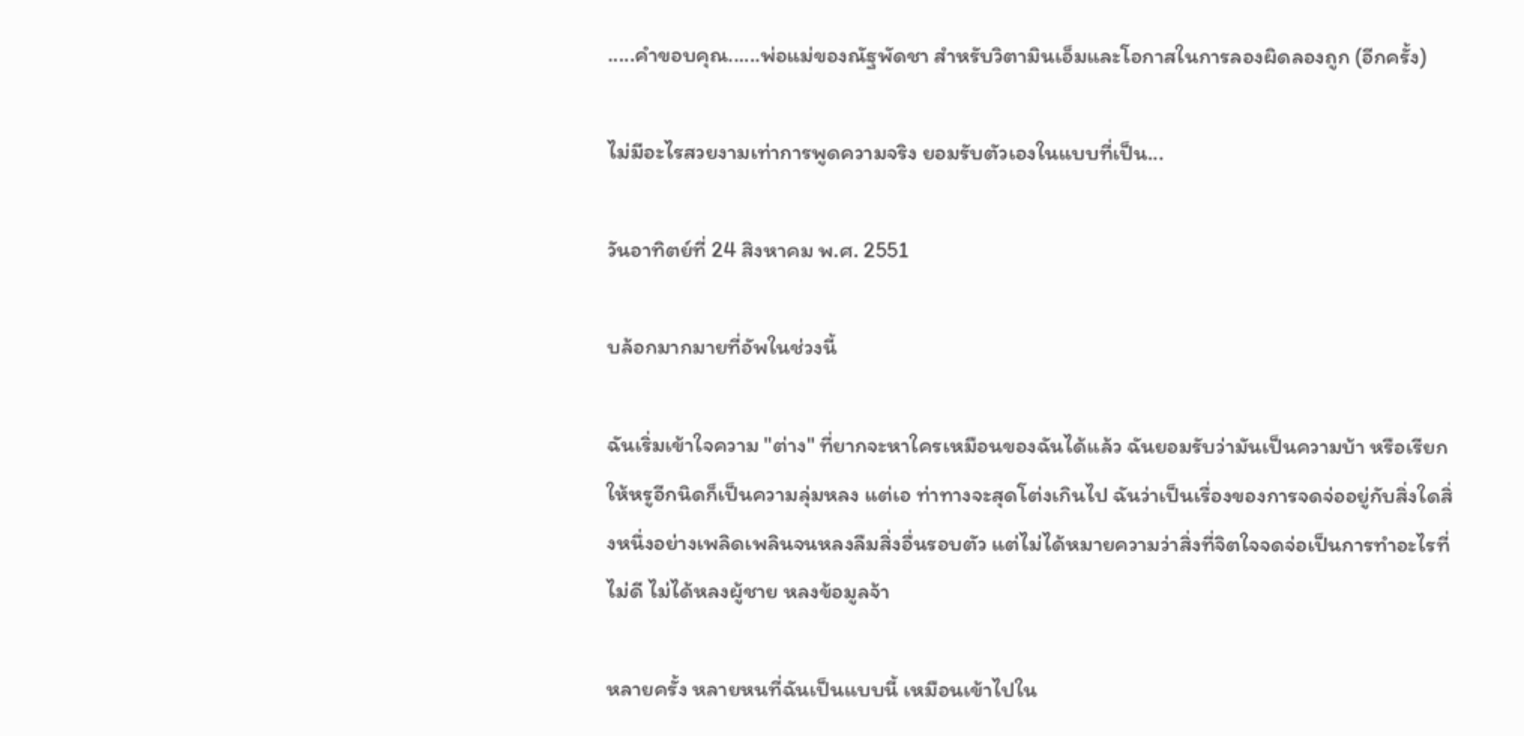.....คำขอบคุณ......พ่อแม่ของณัฐพัดชา สำหรับวิตามินเอ็มและโอกาสในการลองผิดลองถูก (อีกครั้ง)

ไม่มีอะไรสวยงามเท่าการพูดความจริง ยอมรับตัวเองในแบบที่เป็น...

วันอาทิตย์ที่ 24 สิงหาคม พ.ศ. 2551

บล้อกมากมายที่อัพในช่วงนี้

ฉันเริ่มเข้าใจความ "ต่าง" ที่ยากจะหาใครเหมือนของฉันได้แล้ว ฉันยอมรับว่ามันเป็นความบ้า หรือเรียกให้หรูอีกนิดก็เป็นความลุ่มหลง แต่เอ ท่าทางจะสุดโต่งเกินไป ฉันว่าเป็นเรื่องของการจดจ่ออยู่กับสิ่งใดสิ่งหนึ่งอย่างเพลิดเพลินจนหลงลืมสิ่งอื่นรอบตัว แต่ไม่ได้หมายความว่าสิ่งที่จิตใจจดจ่อเป็นการทำอะไรที่ไม่ดี ไม่ได้หลงผู้ชาย หลงข้อมูลจ้า

หลายครั้ง หลายหนที่ฉันเป็นแบบนี้ เหมือนเข้าไปใน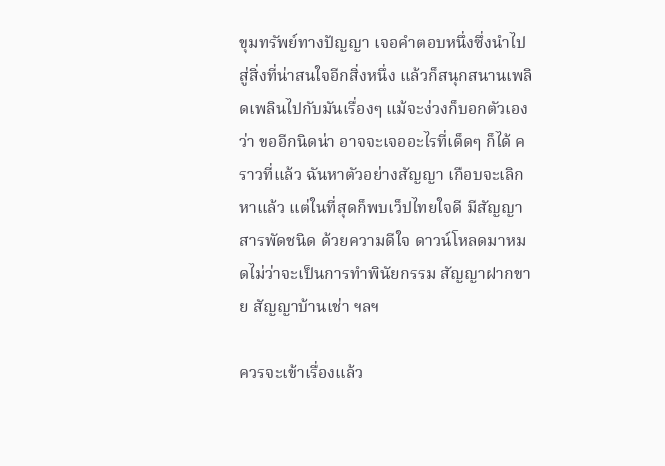ขุมทรัพย์ทางปัญญา เจอคำตอบหนึ่งซึ่งนำไปสู่สิ่งที่น่าสนใจอีกสิ่งหนึ่ง แล้วก็สนุกสนานเพลิดเพลินไปกับมันเรื่องๆ แม้จะง่วงก็บอกตัวเองว่า ขออีกนิดน่า อาจจะเจออะไรที่เด็ดๆ ก็ได้ คราวที่แล้ว ฉันหาตัวอย่างสัญญา เกือบจะเลิกหาแล้ว แต่ในที่สุดก็พบเว็ปไทยใจดี มีสัญญาสารพัดชนิด ด้วยความดีใจ ดาวน์โหลดมาหมดไม่ว่าจะเป็นการทำพินัยกรรม สัญญาฝากขาย สัญญาบ้านเช่า ฯลฯ

ควรจะเข้าเรื่องแล้ว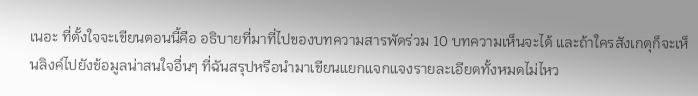เนอะ ที่ตั้งใจจะเขียนตอนนี้คือ อธิบายที่มาที่ไปของบทความสารพัดร่วม 10 บทความเห็นจะได้ และถ้าใครสังเกตุก็จะเห็นลิงค์ไปยังข้อมูลน่าสนใจอื่นๆ ที่ฉันสรุปหรือนำมาเขียนแยกแจกแจงรายละเอียดทั้งหมดไม่ไหว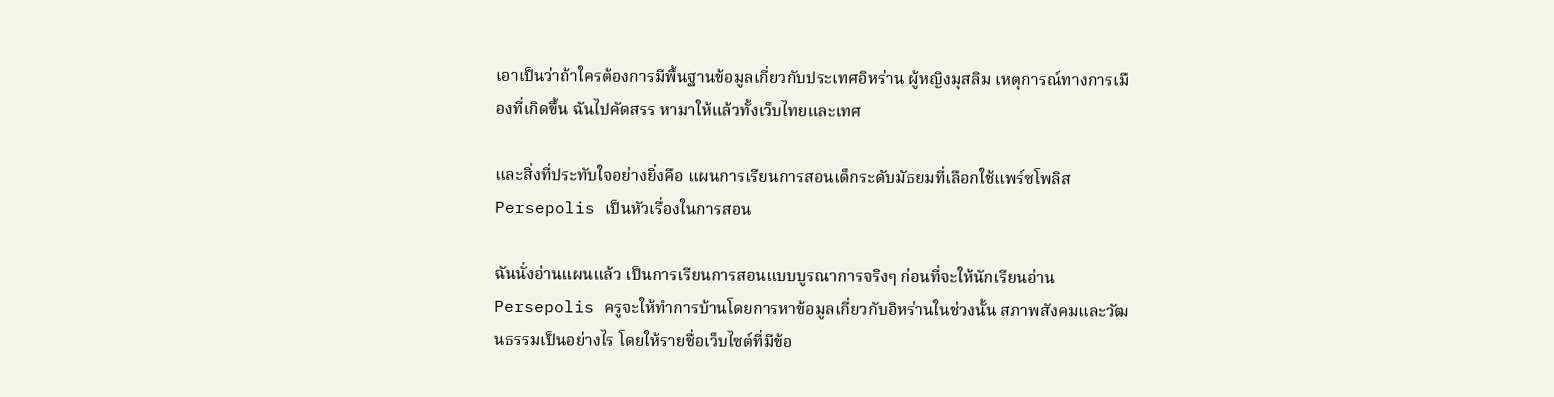เอาเป็นว่าถ้าใครต้องการมีพื้นฐานข้อมูลเกี่ยวกับประเทศอิหร่าน ผู้หญิงมุสลิม เหตุการณ์ทางการเมืองที่เกิดขึ้น ฉันไปคัดสรร หามาให้แล้วทั้งเว็บไทยและเทศ

และสิ่งที่ประทับใจอย่างยิ่งคือ แผนการเรียนการสอนเด็กระดับมัธยมที่เลือกใช้แพร์ซโพลิส Persepolis เป็นหัวเรื่องในการสอน

ฉันนั่งอ่านแผนแล้ว เป็นการเรียนการสอนแบบบูรณาการจริงๆ ก่อนที่จะให้นักเรียนอ่าน Persepolis ครูจะให้ทำการบ้านโดยการหาข้อมูลเกี่ยวกับอิหร่านในช่วงนั้น สภาพสังคมและวัฒนธรรมเป็นอย่างไร โดยให้รายชื่อเว็บไซต์ที่มีข้อ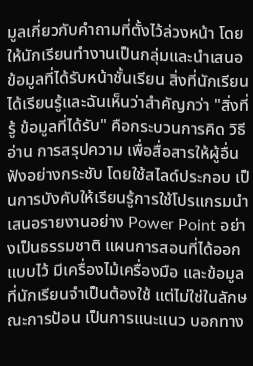มูลเกี่ยวกับคำถามที่ตั้งไว้ล่วงหน้า โดยให้นักเรียนทำงานเป็นกลุ่มและนำเสนอข้อมูลที่ได้รับหน้าชั้นเรียน สิ่งที่นักเรียนได้เรียนรู้และฉันเห็นว่าสำคัญกว่า "สิ่งที่รู้ ข้อมูลที่ได้รับ" คือกระบวนการคิด วิธีอ่าน การสรุปความ เพื่อสื่อสารให้ผู้อื่นฟังอย่างกระชับ โดยใช้สไลด์ประกอบ เป็นการบังคับให้เรียนรู้การใช้โปรแกรมนำเสนอรายงานอย่าง Power Point อย่างเป็นธรรมชาติ แผนการสอนที่ได้ออกแบบไว้ มีเครื่องไม้เครื่องมือ และข้อมูลที่นักเรียนจำเป็นต้องใช้ แต่ไม่ใช่ในลักษณะการป้อน เป็นการแนะแนว บอกทาง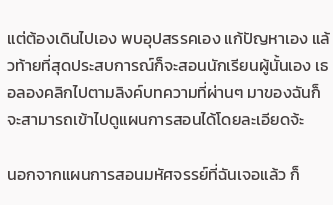แต่ต้องเดินไปเอง พบอุปสรรคเอง แก้ปัญหาเอง แล้วท้ายที่สุดประสบการณ์ก็จะสอนนักเรียนผู้นั้นเอง เธอลองคลิกไปตามลิงค์บทความที่ผ่านๆ มาของฉันก็จะสามารถเข้าไปดูแผนการสอนได้โดยละเอียดจ้ะ

นอกจากแผนการสอนมหัศจรรย์ที่ฉันเจอแล้ว ก็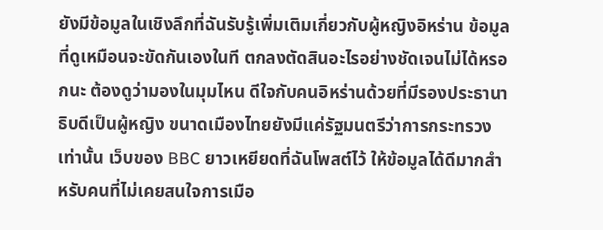ยังมีข้อมูลในเชิงลึกที่ฉันรับรู้เพิ่มเติมเกี่ยวกับผู้หญิงอิหร่าน ข้อมูลที่ดูเหมือนจะขัดกันเองในที ตกลงตัดสินอะไรอย่างชัดเจนไม่ได้หรอกนะ ต้องดูว่ามองในมุมไหน ดีใจกับคนอิหร่านด้วยที่มีรองประธานาธิบดีเป็นผู้หญิง ขนาดเมืองไทยยังมีแค่รัฐมนตรีว่าการกระทรวงเท่านั้น เว็บของ BBC ยาวเหยียดที่ฉันโพสต์ไว้ ให้ข้อมูลได้ดีมากสำหรับคนที่ไม่เคยสนใจการเมือ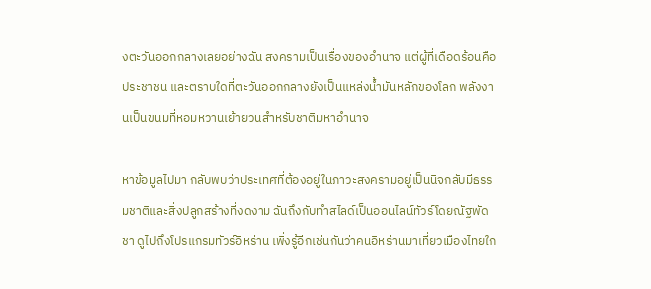งตะวันออกกลางเลยอย่างฉัน สงครามเป็นเรื่องของอำนาจ แต่ผู้ที่เดือดร้อนคือประชาชน และตราบใดที่ตะวันออกกลางยังเป็นแหล่งน้ำมันหลักของโลก พลังงานเป็นขนมที่หอมหวานเย้ายวนสำหรับชาติมหาอำนาจ

หาข้อมูลไปมา กลับพบว่าประเทศที่ต้องอยู่ในภาวะสงครามอยู่เป็นนิจกลับมีธรรมชาติและสิ่งปลูกสร้างที่งดงาม ฉันถึงกับทำสไลด์เป็นออนไลน์ทัวร์โดยณัฐพัดชา ดูไปถึงโปรแกรมทัวร์อิหร่าน เพิ่งรู้อีกเช่นกันว่าคนอิหร่านมาเที่ยวเมืองไทยใก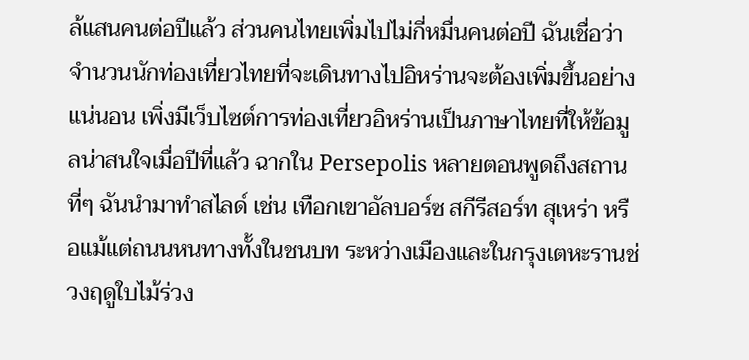ล้แสนคนต่อปีแล้ว ส่วนคนไทยเพิ่มไปไม่กี่หมื่นคนต่อปี ฉันเชื่อว่าจำนวนนักท่องเที่ยวไทยที่จะเดินทางไปอิหร่านจะต้องเพิ่มขึ้นอย่างแน่นอน เพิ่งมีเว็บไซต์การท่องเที่ยวอิหร่านเป็นภาษาไทยที่ให้ข้อมูลน่าสนใจเมื่อปีที่แล้ว ฉากใน Persepolis หลายตอนพูดถึงสถานที่ๆ ฉันนำมาทำสไลด์ เช่น เทือกเขาอัลบอร์ซ สกีรีสอร์ท สุเหร่า หรือแม้แต่ถนนหนทางทั้งในชนบท ระหว่างเมืองและในกรุงเตหะรานช่วงฤดูใบไม้ร่วง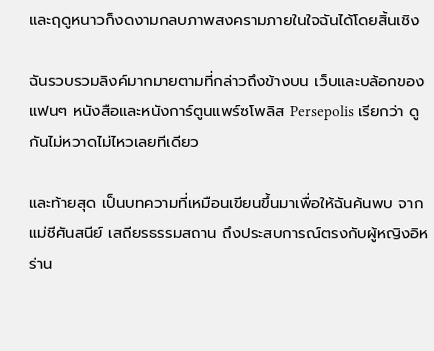และฤดูหนาวก็งดงามกลบภาพสงครามภายในใจฉันได้โดยสิ้นเชิง

ฉันรวบรวมลิงค์มากมายตามที่กล่าวถึงข้างบน เว็บและบล้อกของแฟนๆ หนังสือและหนังการ์ตูนแพร์ซโพลิส Persepolis เรียกว่า ดูกันไม่หวาดไม่ไหวเลยทีเดียว

และท้ายสุด เป็นบทความที่เหมือนเขียนขึ้นมาเพื่อให้ฉันค้นพบ จากแม่ชีศันสนีย์ เสถียรธรรมสถาน ถึงประสบการณ์ตรงกับผู้หญิงอิหร่าน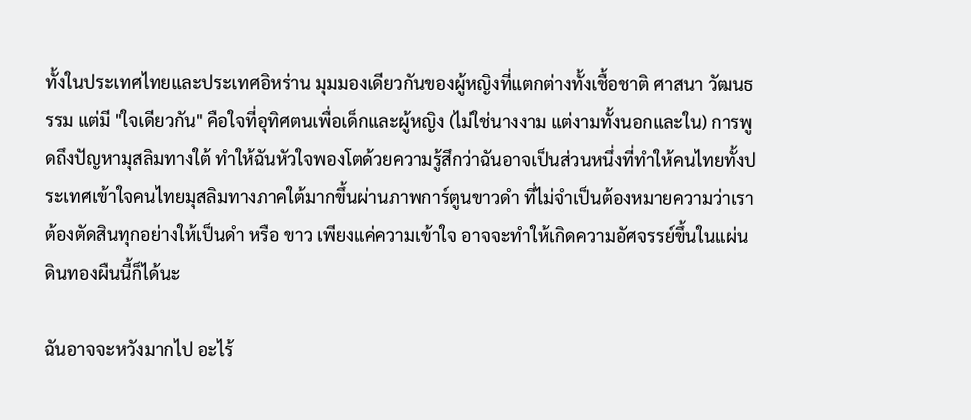ทั้งในประเทศไทยและประเทศอิหร่าน มุมมองเดียวกันของผู้หญิงที่แตกต่างทั้งเชื้อชาติ ศาสนา วัฒนธรรม แต่มี "ใจเดียวกัน" คือใจที่อุทิศตนเพื่อเด็กและผู้หญิง (ไม่ใช่นางงาม แต่งามทั้งนอกและใน) การพูดถึงปัญหามุสลิมทางใต้ ทำให้ฉันหัวใจพองโตด้วยความรู้สึกว่าฉันอาจเป็นส่วนหนึ่งที่ทำให้คนไทยทั้งประเทศเข้าใจคนไทยมุสลิมทางภาคใต้มากขึ้นผ่านภาพการ์ตูนขาวดำ ที่ไม่จำเป็นต้องหมายความว่าเราต้องตัดสินทุกอย่างให้เป็นดำ หรือ ขาว เพียงแค่ความเข้าใจ อาจจะทำให้เกิดความอัศจรรย์ขึ้นในแผ่นดินทองผืนนี้ก็ได้นะ

ฉันอาจจะหวังมากไป อะไร้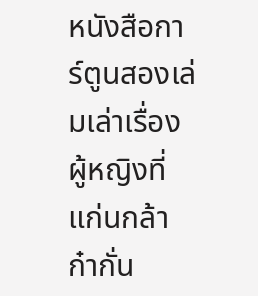หนังสือการ์ตูนสองเล่มเล่าเรื่องผู้หญิงที่แก่นกล้า ก๋ากั่น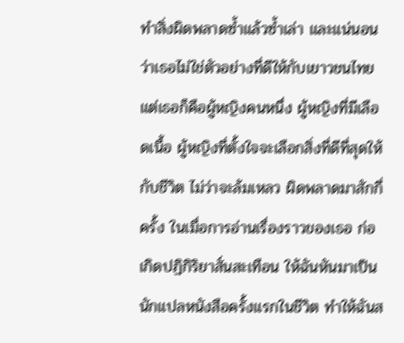ทำสิ่งผิดพลาดซ้ำแล้วซ้ำเล่า และแน่นอนว่าเธอไม่ใช่ตัวอย่างที่ดีให้กับเยาวชนไทย แต่เธอก็คือผู้หญิงคนหนึ่ง ผู้หญิงที่มีเลือดเนื้อ ผู้หญิงที่ตั้งใจจะเลือกสิ่งที่ดีที่สุดให้กับชีวิต ไม่ว่าจะล้มเหลว ผิดพลาดมาสักกี่ครั้ง ในเมื่อการอ่านเรื่องราวของเธอ ก่อเกิดปฏิกิริยาสั่นสะเทือน ให้ฉันหันมาเป็นนักแปลหนังสือครั้งแรกในชีวิต ทำให้ฉันส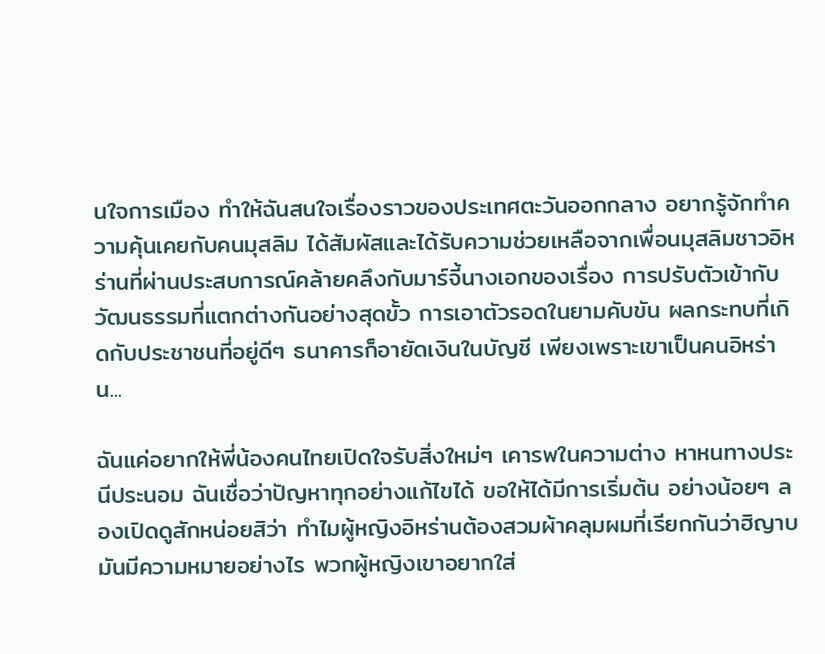นใจการเมือง ทำให้ฉันสนใจเรื่องราวของประเทศตะวันออกกลาง อยากรู้จักทำความคุ้นเคยกับคนมุสลิม ได้สัมผัสและได้รับความช่วยเหลือจากเพื่อนมุสลิมชาวอิหร่านที่ผ่านประสบการณ์คล้ายคลึงกับมาร์จี้นางเอกของเรื่อง การปรับตัวเข้ากับวัฒนธรรมที่แตกต่างกันอย่างสุดขั้ว การเอาตัวรอดในยามคับขัน ผลกระทบที่เกิดกับประชาชนที่อยู่ดีๆ ธนาคารก็อายัดเงินในบัญชี เพียงเพราะเขาเป็นคนอิหร่าน...

ฉันแค่อยากให้พี่น้องคนไทยเปิดใจรับสิ่งใหม่ๆ เคารพในความต่าง หาหนทางประนีประนอม ฉันเชื่อว่าปัญหาทุกอย่างแก้ไขได้ ขอให้ได้มีการเริ่มต้น อย่างน้อยๆ ลองเปิดดูสักหน่อยสิว่า ทำไมผู้หญิงอิหร่านต้องสวมผ้าคลุมผมที่เรียกกันว่าฮิญาบ มันมีความหมายอย่างไร พวกผู้หญิงเขาอยากใส่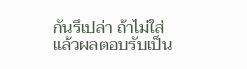กันรึเปล่า ถ้าไม่ใส่แล้วผลตอบรับเป็น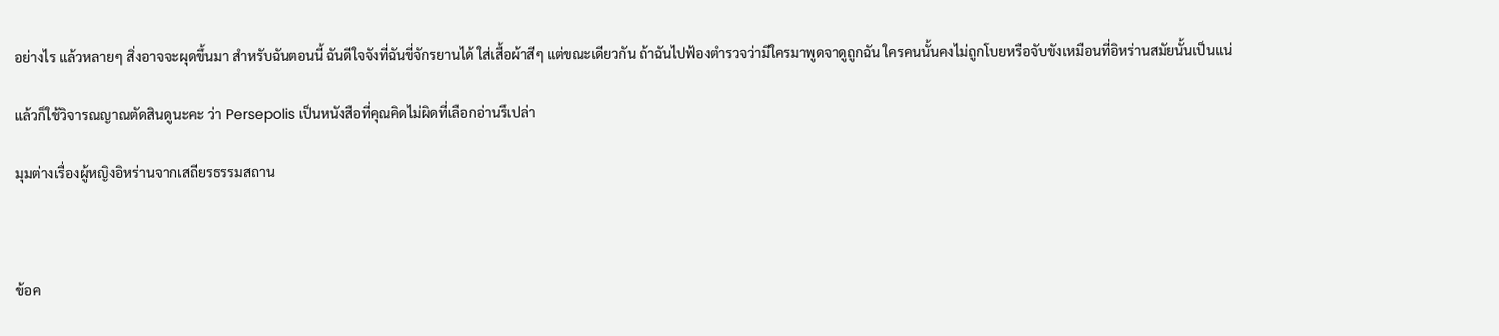อย่างไร แล้วหลายๆ สิ่งอาจจะผุดขึ้นมา สำหรับฉันตอนนี้ ฉันดีใจจังที่ฉันขี่จักรยานได้ ใส่เสื้อผ้าสีๆ แต่ขณะเดียวกัน ถ้าฉันไปฟ้องตำรวจว่ามีใครมาพูดจาดูถูกฉัน ใครคนนั้นคงไม่ถูกโบยหรือจับขังเหมือนที่อิหร่านสมัยนั้นเป็นแน่

แล้วก็ใช้วิจารณญาณตัดสินดูนะคะ ว่า Persepolis เป็นหนังสือที่คุณคิดไม่ผิดที่เลือกอ่านรึเปล่า

มุมต่างเรื่องผู้หญิงอิหร่านจากเสถียรธรรมสถาน



ข้อค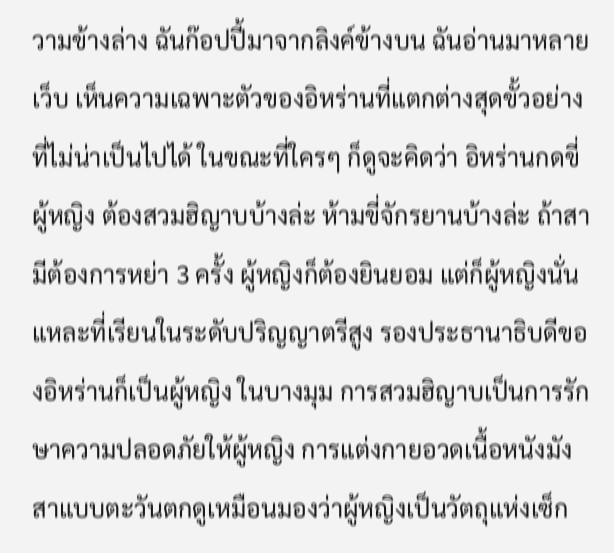วามข้างล่าง ฉันก๊อปปี้มาจากลิงค์ข้างบน ฉันอ่านมาหลายเว็บ เห็นความเฉพาะตัวของอิหร่านที่แตกต่างสุดขั้วอย่างที่ไม่น่าเป็นไปได้ ในขณะที่ใครๆ ก็ดูจะคิดว่า อิหร่านกดขี่ผู้หญิง ต้องสวมฮิญาบบ้างล่ะ ห้ามขี่จักรยานบ้างล่ะ ถ้าสามีต้องการหย่า 3 ครั้ง ผู้หญิงก็ต้องยินยอม แต่ก็ผู้หญิงนั่นแหละที่เรียนในระดับปริญญาตรีสูง รองประธานาธิบดีของอิหร่านก็เป็นผู้หญิง ในบางมุม การสวมฮิญาบเป็นการรักษาความปลอดภัยให้ผู้หญิง การแต่งกายอวดเนื้อหนังมังสาแบบตะวันตกดูเหมือนมองว่าผู้หญิงเป็นวัตถุแห่งเซ็ก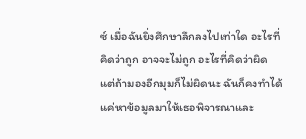ซ์ เมื่อฉันยิ่งศึกษาลึกลงไปเท่าใด อะไรที่คิดว่าถูก อาจจะไม่ถูก อะไรที่คิดว่าผิด แต่ถ้ามองอีกมุมก็ไม่ผิดนะ ฉันก็คงทำได้แค่หาข้อมูลมาให้เธอพิจารณาและ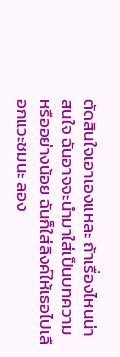ตัดสินใจเอาเองแหละ ถ้าเรื่องไหนน่าสนใจ ฉันอาจจะนำมาใส่เป็นบทความ หรืออย่างน้อย ฉันก็ใส่ลิงค์ให้เธอไปเลือกแวะชมนะ ลอง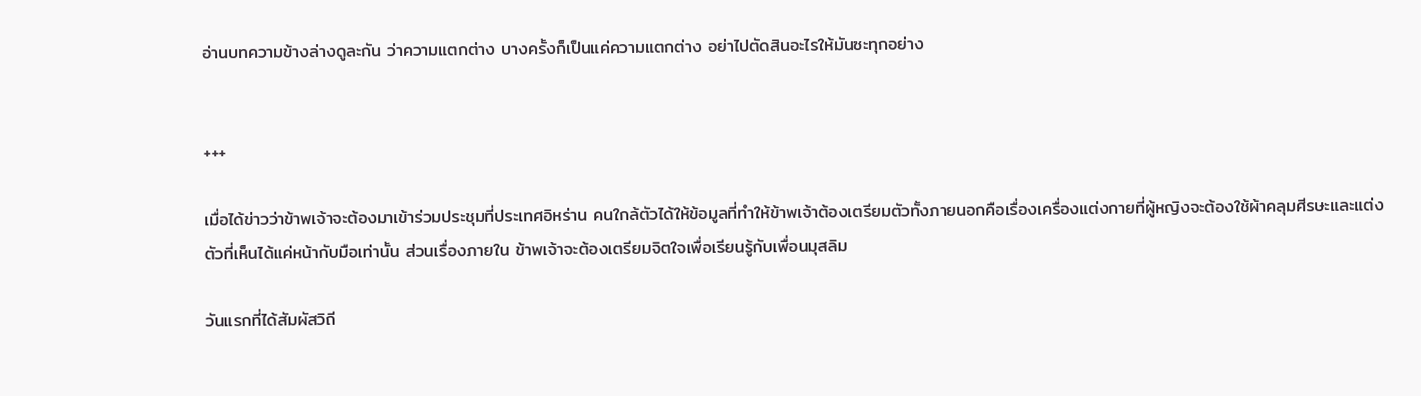อ่านบทความข้างล่างดูละกัน ว่าความแตกต่าง บางครั้งก็เป็นแค่ความแตกต่าง อย่าไปตัดสินอะไรให้มันซะทุกอย่าง


+++

เมื่อได้ข่าวว่าข้าพเจ้าจะต้องมาเข้าร่วมประชุมที่ประเทศอิหร่าน คนใกล้ตัวได้ให้ข้อมูลที่ทำให้ข้าพเจ้าต้องเตรียมตัวทั้งภายนอกคือเรื่องเครื่องแต่งกายที่ผู้หญิงจะต้องใช้ผ้าคลุมศีรษะและแต่งตัวที่เห็นได้แค่หน้ากับมือเท่านั้น ส่วนเรื่องภายใน ข้าพเจ้าจะต้องเตรียมจิตใจเพื่อเรียนรู้กับเพื่อนมุสลิม

วันแรกที่ได้สัมผัสวิถี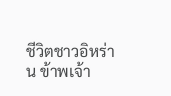ชีวิตชาวอิหร่าน ข้าพเจ้า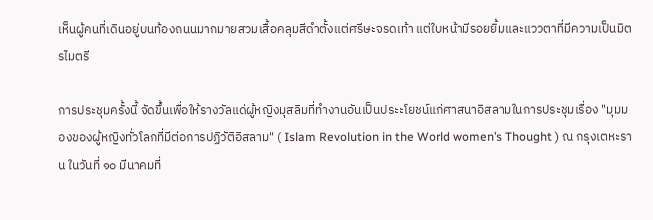เห็นผู้คนที่เดินอยู่บนท้องถนนมากมายสวมเสื้อคลุมสีดำตั้งแต่ศรีษะจรดเท้า แต่ใบหน้ามีรอยยิ้มและแววตาที่มีความเป็นมิตรไมตรี

การประชุมครั้งนี้ จัดขึ้นเพื่อให้รางวัลแด่ผู้หญิงมุสลิมที่ทำงานอันเป็นประะโยชน์แก่ศาสนาอิสลามในการประชุมเรื่อง "มุมมองของผู้หญิงทั่วโลกที่มีต่อการปฏิวัติอิสลาม" ( Islam Revolution in the World women’s Thought ) ณ กรุงเตหะราน ในวันที่ ๑๐ มีนาคมที่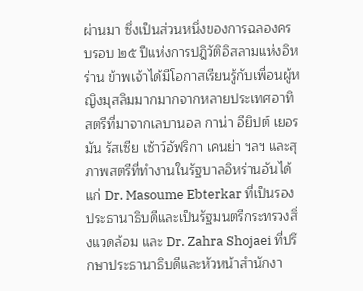ผ่านมา ซึ่งเป็นส่วนหนึ่งของการฉลองครบรอบ ๒๕ ปีแห่งการปฎิวัติอิสลามแห่งอิหร่าน ข้าพเจ้าได้มีโอกาสเรียนรู้กับเพื่อนผู้หญิงมุสลิมมากมากจากหลายประเทศอาทิ สตรีที่มาจากเลบานอล กาน่า อียิปต์ เยอรมัน รัสเซีย เซ้าว์อัฟริกา เคนย่า ฯลฯ และสุภาพสตรีที่ทำงานในรัฐบาลอิหร่านอันได้แก่ Dr. Masoume Ebterkar ที่เป็นรองประธานาธิบดีและเป็นรัฐมนตรีกระทรวงสิ่งแวดล้อม และ Dr. Zahra Shojaei ที่ปรึกษาประธานาธิบดีและหัวหน้าสำนักงา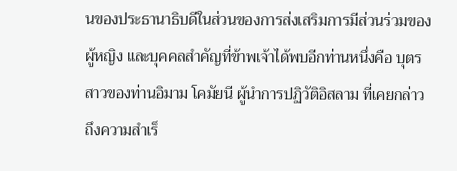นของประธานาธิบดีในส่วนของการส่งเสริมการมีส่วนร่วมของผู้หญิง และบุคคลสำคัญที่ข้าพเจ้าได้พบอีกท่านหนึ่งคือ บุตรสาวของท่านอิมาม โคมัยนี ผู้นำการปฏิวัติอิสลาม ที่เคยกล่าวถึงความสำเร็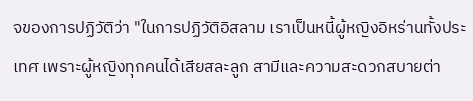จของการปฏิวัติว่า "ในการปฏิวัติอิสลาม เราเป็นหนี้ผู้หญิงอิหร่านทั้งประเทศ เพราะผู้หญิงทุกคนได้เสียสละลูก สามีและความสะดวกสบายต่า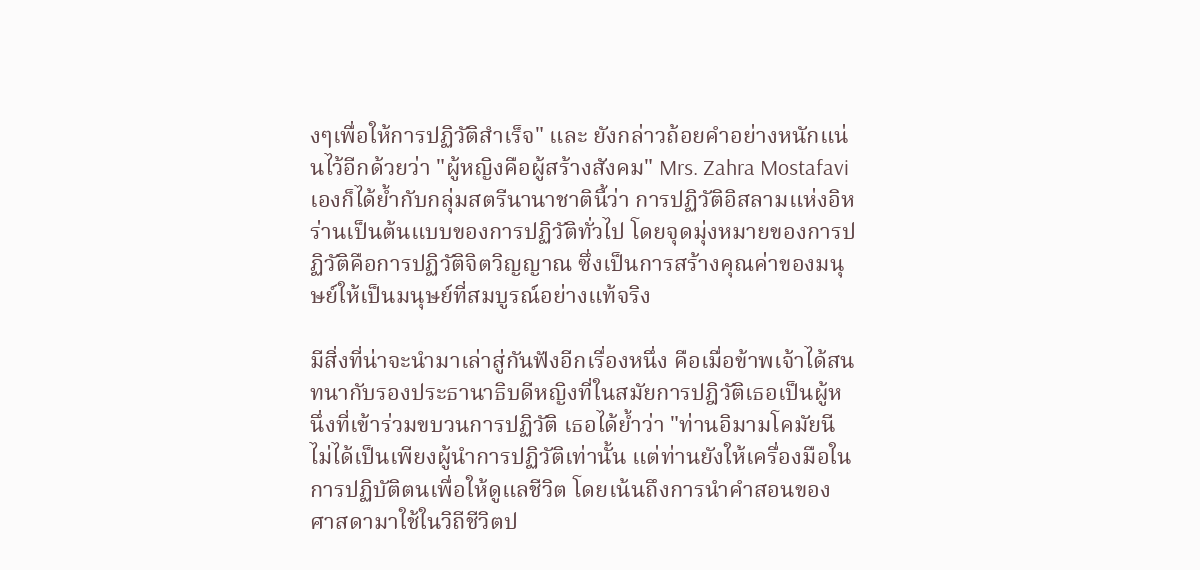งๆเพื่อให้การปฏิวัติสำเร็จ" และ ยังกล่าวถ้อยคำอย่างหนักแน่นไว้อีกด้วยว่า "ผู้หญิงคือผู้สร้างสังคม" Mrs. Zahra Mostafavi เองก็ได้ย้ำกับกลุ่มสตรีนานาชาตินี้ว่า การปฏิวัติอิสลามแห่งอิหร่านเป็นต้นแบบของการปฏิวัติทั่วไป โดยจุดมุ่งหมายของการปฏิวัติคือการปฏิวัติจิตวิญญาณ ซึ่งเป็นการสร้างคุณค่าของมนุษย์ให้เป็นมนุษย์ที่สมบูรณ์อย่างแท้จริง

มีสิ่งที่น่าจะนำมาเล่าสู่กันฟังอีกเรื่องหนึ่ง คือเมื่อข้าพเจ้าได้สนทนากับรองประธานาธิบดีหญิงที่ในสมัยการปฎิวัติเธอเป็นผู้หนึ่งที่เข้าร่วมขบวนการปฏิวัติ เธอได้ย้ำว่า "ท่านอิมามโคมัยนีไม่ได้เป็นเพียงผู้นำการปฏิวัติเท่านั้น แต่ท่านยังให้เครื่องมือในการปฏิบัติตนเพื่อให้ดูแลชีวิต โดยเน้นถึงการนำคำสอนของศาสดามาใช้ในวิถีชีวิตป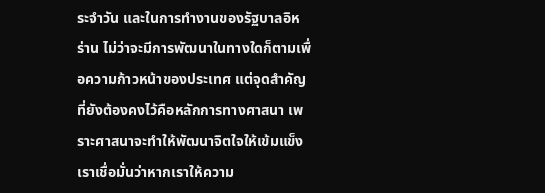ระจำวัน และในการทำงานของรัฐบาลอิหร่าน ไม่ว่าจะมีการพัฒนาในทางใดก็ตามเพื่อความก้าวหน้าของประเทศ แต่จุดสำคัญที่ยังต้องคงไว้คือหลักการทางศาสนา เพราะศาสนาจะทำให้พัฒนาจิตใจให้เข้มแข็ง เราเชื่อมั่นว่าหากเราให้ความ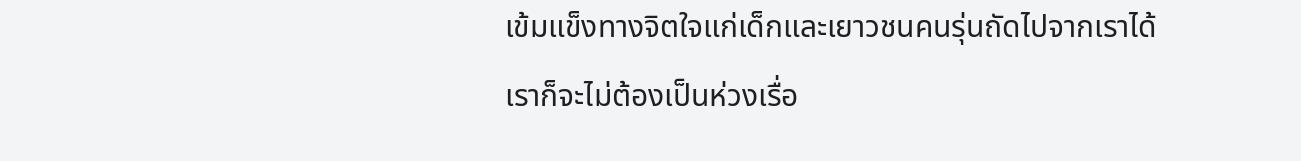เข้มแข็งทางจิตใจแก่เด็กและเยาวชนคนรุ่นถัดไปจากเราได้ เราก็จะไม่ต้องเป็นห่วงเรื่อ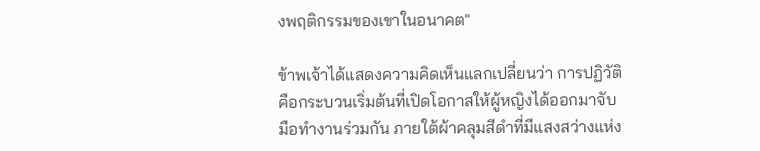งพฤติกรรมของเขาในอนาคต"

ข้าพเจ้าได้แสดงความคิดเห็นแลกเปลี่ยนว่า การปฏิวัติคือกระบวนเริ่มต้นที่เปิดโอกาสให้ผู้หญิงได้ออกมาจับมือทำงานร่วมกัน ภายใต้ผ้าคลุมสีดำที่มีแสงสว่างแห่ง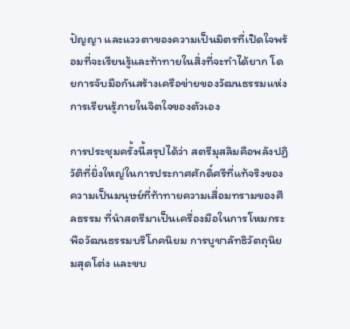ปัญญา และแววตาของความเป็นมิตรที่เปิดใจพร้อมที่จะเรียนรู้และท้าทายในสิ่งที่จะทำได้ยาก โดยการจับมือกันสร้างเครือข่ายของวัฒนธรรมแห่งการเรียนรู้ภายในจิตใจของตัวเอง

การประชุมครั้งนี้สรุปได้ว่า สตรีมุสลิมคือพลังปฏิวัติที่ยิ่งใหญ่ในการประกาศศักดิ์ศรีที่แท้จริงของความเป็นมนุษย์ที่ท้าทายความเสื่อมทรามของศีลธรรม ที่นำสตรีมาเป็นเครื่องมือในการโหมกระพือวัฒนธรรมบริโภคนิยม การบูชาลัทธิวัตถุนิยมสุดโต่ง และขบ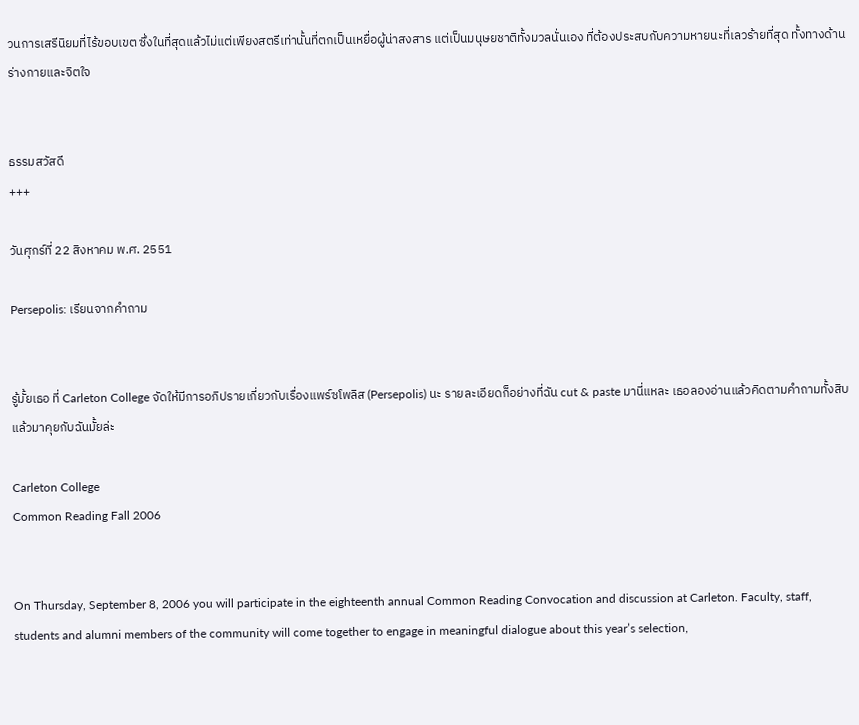วนการเสรีนิยมที่ไร้ขอบเขต ซึ่งในที่สุดแล้วไม่แต่เพียงสตรีเท่านั้นที่ตกเป็นเหยื่อผู้น่าสงสาร แต่เป็นมนุษยชาติทั้งมวลนั่นเอง ที่ต้องประสบกับความหายนะที่เลวร้ายที่สุด ทั้งทางด้านร่างกายและจิตใจ


ธรรมสวัสดี
+++

วันศุกร์ที่ 22 สิงหาคม พ.ศ. 2551

Persepolis: เรียนจากคำถาม


รู้มั้ยเธอ ที่ Carleton College จัดให้มีการอภิปรายเกี่ยวกับเรื่องแพร์ซโพลิส (Persepolis) นะ รายละเอียดก็อย่างที่ฉัน cut & paste มานี่แหละ เธอลองอ่านแล้วคิดตามคำถามทั้งสิบแล้วมาคุยกับฉันมั้ยล่ะ

Carleton College
Common Reading Fall 2006


On Thursday, September 8, 2006 you will participate in the eighteenth annual Common Reading Convocation and discussion at Carleton. Faculty, staff, students and alumni members of the community will come together to engage in meaningful dialogue about this year’s selection,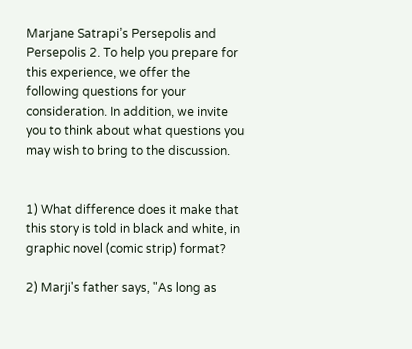Marjane Satrapi’s Persepolis and Persepolis 2. To help you prepare for this experience, we offer the following questions for your consideration. In addition, we invite you to think about what questions you may wish to bring to the discussion.


1) What difference does it make that this story is told in black and white, in graphic novel (comic strip) format?

2) Marji's father says, "As long as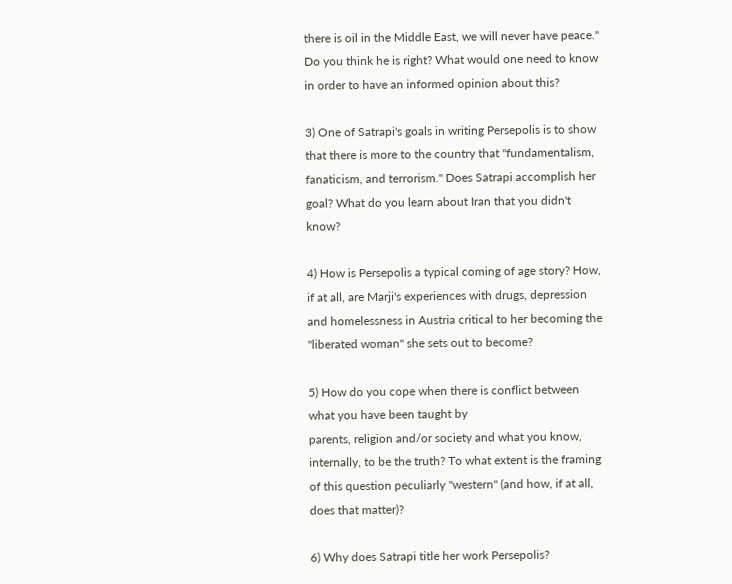there is oil in the Middle East, we will never have peace." Do you think he is right? What would one need to know in order to have an informed opinion about this?

3) One of Satrapi's goals in writing Persepolis is to show that there is more to the country that "fundamentalism, fanaticism, and terrorism." Does Satrapi accomplish her goal? What do you learn about Iran that you didn't know?

4) How is Persepolis a typical coming of age story? How, if at all, are Marji's experiences with drugs, depression and homelessness in Austria critical to her becoming the "liberated woman" she sets out to become?

5) How do you cope when there is conflict between what you have been taught by
parents, religion and/or society and what you know, internally, to be the truth? To what extent is the framing of this question peculiarly "western" (and how, if at all, does that matter)?

6) Why does Satrapi title her work Persepolis?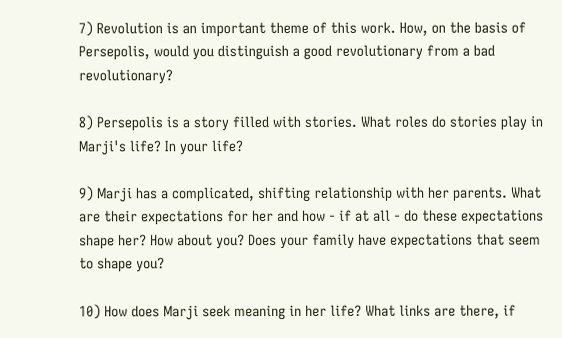7) Revolution is an important theme of this work. How, on the basis of Persepolis, would you distinguish a good revolutionary from a bad revolutionary?

8) Persepolis is a story filled with stories. What roles do stories play in Marji's life? In your life?

9) Marji has a complicated, shifting relationship with her parents. What are their expectations for her and how - if at all - do these expectations shape her? How about you? Does your family have expectations that seem to shape you?

10) How does Marji seek meaning in her life? What links are there, if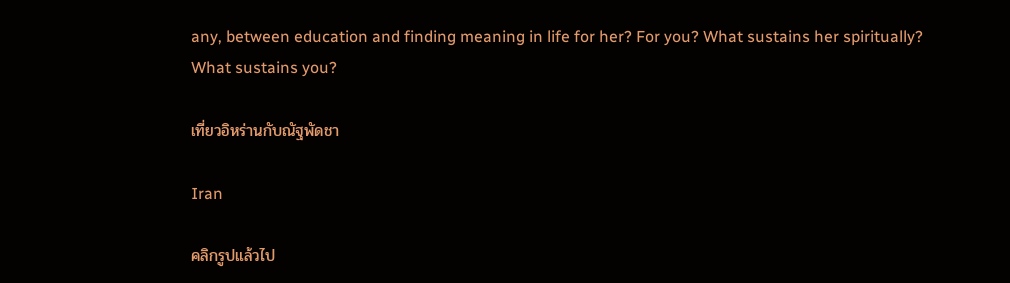any, between education and finding meaning in life for her? For you? What sustains her spiritually? What sustains you?

เที่ยวอิหร่านกับณัฐพัดชา

Iran

คลิกรูปแล้วไป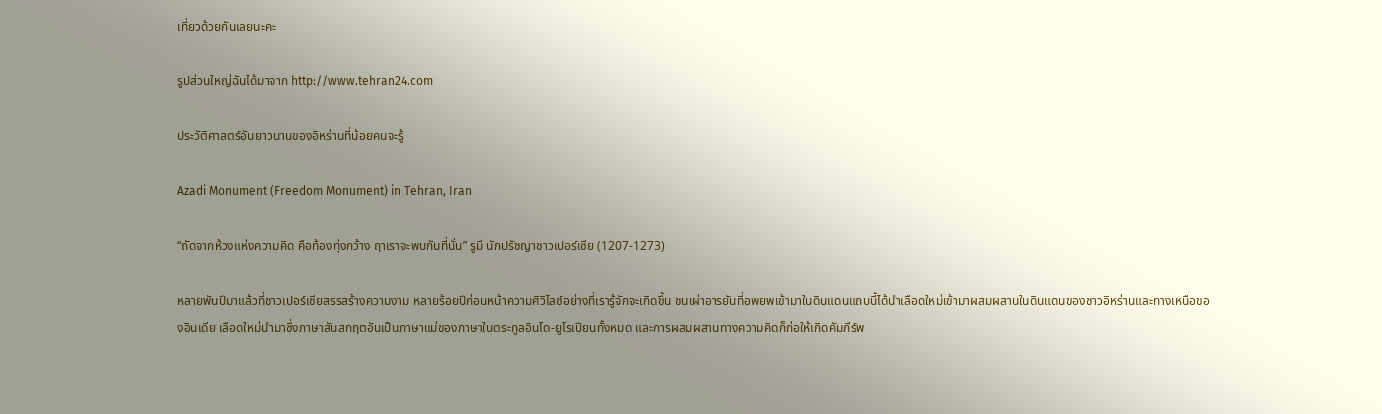เที่ยวด้วยกันเลยนะคะ

รูปส่วนใหญ่ฉันได้มาจาก http://www.tehran24.com

ประวัติศาสตร์อันยาวนานของอิหร่านที่น้อยคนจะรู้

Azadi Monument (Freedom Monument) in Tehran, Iran

“ถัดจากห้วงแห่งความคิด คือท้องทุ่งกว้าง ฤาเราจะพบกันที่นั่น” รูมี นักปรัชญาชาวเปอร์เซีย (1207-1273)

หลายพันปีมาแล้วที่ชาวเปอร์เซียสรรสร้างความงาม หลายร้อยปีก่อนหน้าความศิวิไลซ์อย่างที่เรารู้จักจะเกิดขึ้น ชนเผ่าอารยันที่อพยพเข้ามาในดินแดนแถบนี้ได้นำเลือดใหม่เข้ามาผสมผสานในดินแดนของชาวอิหร่านและทางเหนือของอินเดีย เลือดใหม่นำมาซึ่งภาษาสันสกฤตอันเป็นภาษาแม่ของภาษาในตระกูลอินโด-ยูโรเปียนทั้งหมด และการผสมผสานทางความคิดก็ก่อให้เกิดคัมภีร์พ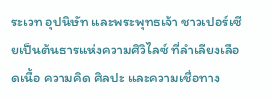ระเวท อุปนิษัท และพระพุทธเจ้า ชาวเปอร์เซียเป็นต้นธารแห่งความศิวิไลซ์ ที่ลำเลียงเลือดเนื้อ ความคิด ศิลปะ และความเชื่อทาง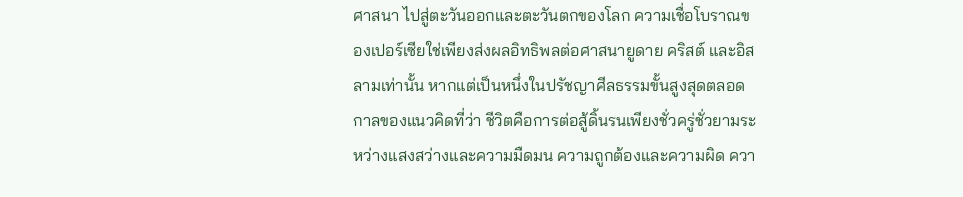ศาสนา ไปสู่ตะวันออกและตะวันตกของโลก ความเชื่อโบราณของเปอร์เซียใช่เพียงส่งผลอิทธิพลต่อศาสนายูดาย คริสต์ และอิสลามเท่านั้น หากแต่เป็นหนึ่งในปรัชญาศีลธรรมขั้นสูงสุดตลอดกาลของแนวคิดที่ว่า ชีวิตคือการต่อสู้ดิ้นรนเพียงชั่วครู่ชั่วยามระหว่างแสงสว่างและความมืดมน ความถูกต้องและความผิด ควา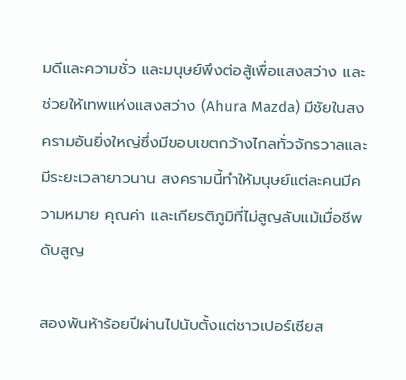มดีและความชั่ว และมนุษย์พึงต่อสู้เพื่อแสงสว่าง และช่วยให้เทพแห่งแสงสว่าง (Ahura Mazda) มีชัยในสงครามอันยิ่งใหญ่ซึ่งมีขอบเขตกว้างไกลทั่วจักรวาลและมีระยะเวลายาวนาน สงครามนี้ทำให้มนุษย์แต่ละคนมีความหมาย คุณค่า และเกียรติภูมิที่ไม่สูญลับแม้เมื่อชีพดับสูญ

สองพันห้าร้อยปีผ่านไปนับตั้งแต่ชาวเปอร์เซียส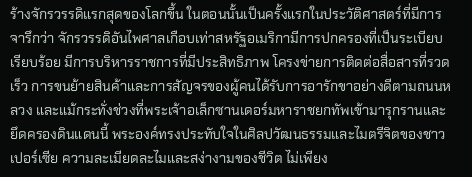ร้างจักรวรรดิแรกสุดของโลกขึ้น ในตอนนั้นเป็นครั้งแรกในประวัติศาสตร์ที่มีการจารึกว่า จักรวรรดิอันไพศาลเกือบเท่าสหรัฐอเมริกามีการปกครองที่เป็นระเบียบเรียบร้อย มีการบริหารราชการที่มีประสิทธิภาพ โครงข่ายการติดต่อสื่อสารที่รวดเร็ว การขนย้ายสินค้าและการสัญจรของผู้คนได้รับการอารักขาอย่างดีตามถนนหลวง และแม้กระทั่งช่วงที่พระเจ้าอเล็กซานเดอร์มหาราชยกทัพเข้ามารุกรานและยึดครองดินแดนนี้ พระองค์ทรงประทับใจในศิลปวัฒนธรรมและไมตรีจิตของชาวเปอร์เซีย ความละเมียดละไมและสง่างามของชีวิต ไม่เพียง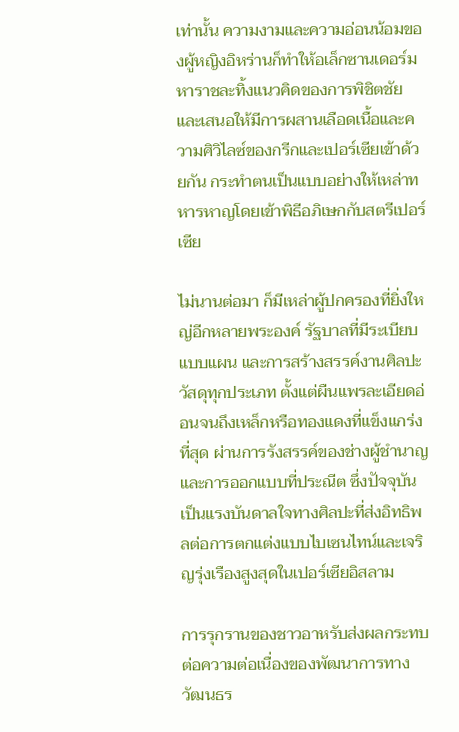เท่านั้น ความงามและความอ่อนน้อมของผู้หญิงอิหร่านก็ทำให้อเล็กซานเดอร์มหาราชละทิ้งแนวคิดของการพิชิตชัย และเสนอให้มีการผสานเลือดเนื้อและความศิวิไลซ์ของกรีกและเปอร์เซียเข้าด้วยกัน กระทำตนเป็นแบบอย่างให้เหล่าทหารหาญโดยเข้าพิธีอภิเษกกับสตรีเปอร์เซีย

ไม่นานต่อมา ก็มีเหล่าผู้ปกครองที่ยิ่งใหญ่อีกหลายพระองค์ รัฐบาลที่มีระเบียบแบบแผน และการสร้างสรรค์งานศิลปะ วัสดุทุกประเภท ตั้งแต่ผืนแพรละเอียดอ่อนจนถึงเหล็กหรือทองแดงที่แข็งแกร่งที่สุด ผ่านการรังสรรค์ของช่างผู้ชำนาญและการออกแบบที่ประณีต ซึ่งปัจจุบันเป็นแรงบันดาลใจทางศิลปะที่ส่งอิทธิพลต่อการตกแต่งแบบไบเซนไทน์และเจริญรุ่งเรืองสูงสุดในเปอร์เซียอิสลาม

การรุกรานของชาวอาหรับส่งผลกระทบต่อความต่อเนื่องของพัฒนาการทางวัฒนธร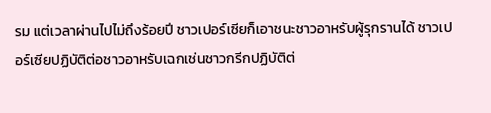รม แต่เวลาผ่านไปไม่ถึงร้อยปี ชาวเปอร์เซียก็เอาชนะชาวอาหรับผู้รุกรานได้ ชาวเปอร์เซียปฏิบัติต่อชาวอาหรับเฉกเช่นชาวกรีกปฏิบัติต่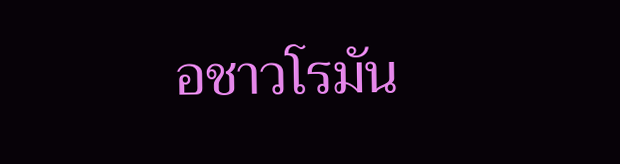อชาวโรมัน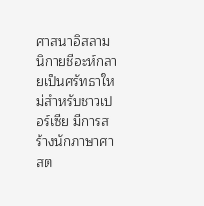ศาสนาอิสลามนิกายชีอะห์กลายเป็นศรัทธาใหม่สำหรับชาวเปอร์เซีย มีการสร้างนักภาษาศาสต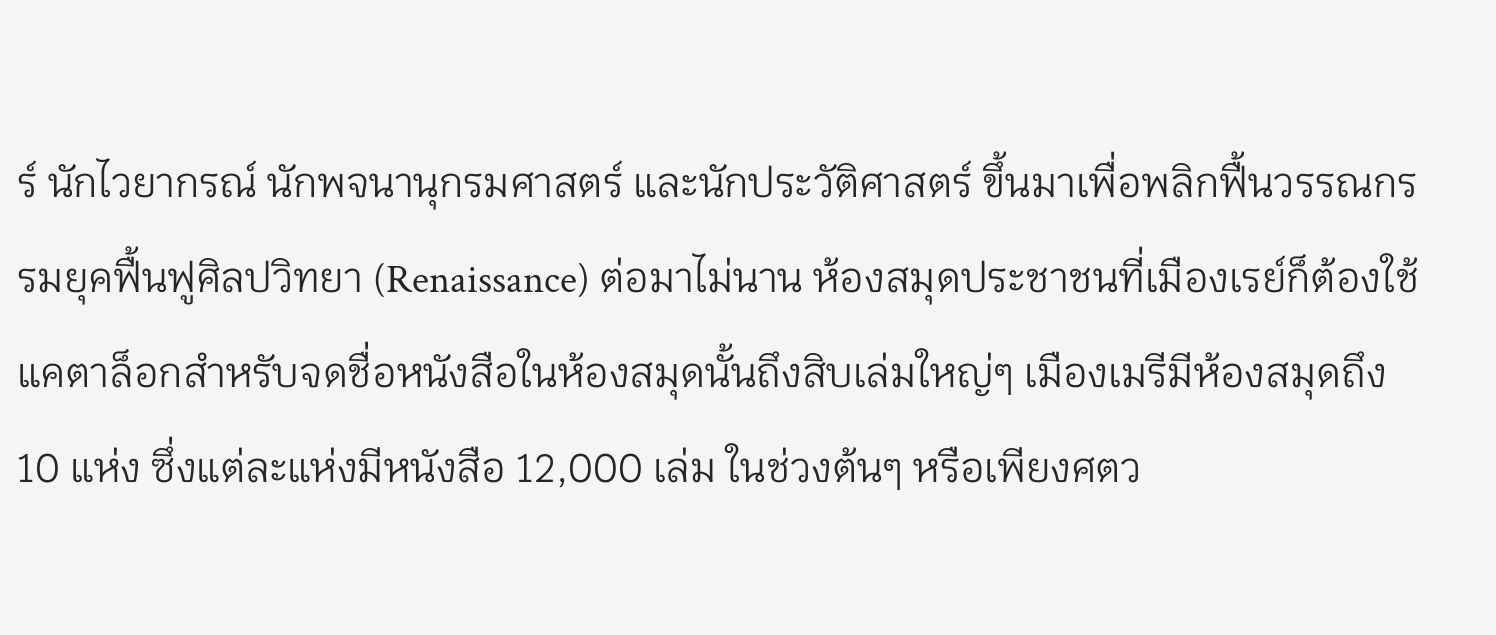ร์ นักไวยากรณ์ นักพจนานุกรมศาสตร์ และนักประวัติศาสตร์ ขึ้นมาเพื่อพลิกฟื้นวรรณกรรมยุคฟื้นฟูศิลปวิทยา (Renaissance) ต่อมาไม่นาน ห้องสมุดประชาชนที่เมืองเรย์ก็ต้องใช้แคตาล็อกสำหรับจดชื่อหนังสือในห้องสมุดนั้นถึงสิบเล่มใหญ่ๆ เมืองเมรีมีห้องสมุดถึง 10 แห่ง ซึ่งแต่ละแห่งมีหนังสือ 12,000 เล่ม ในช่วงต้นๆ หรือเพียงศตว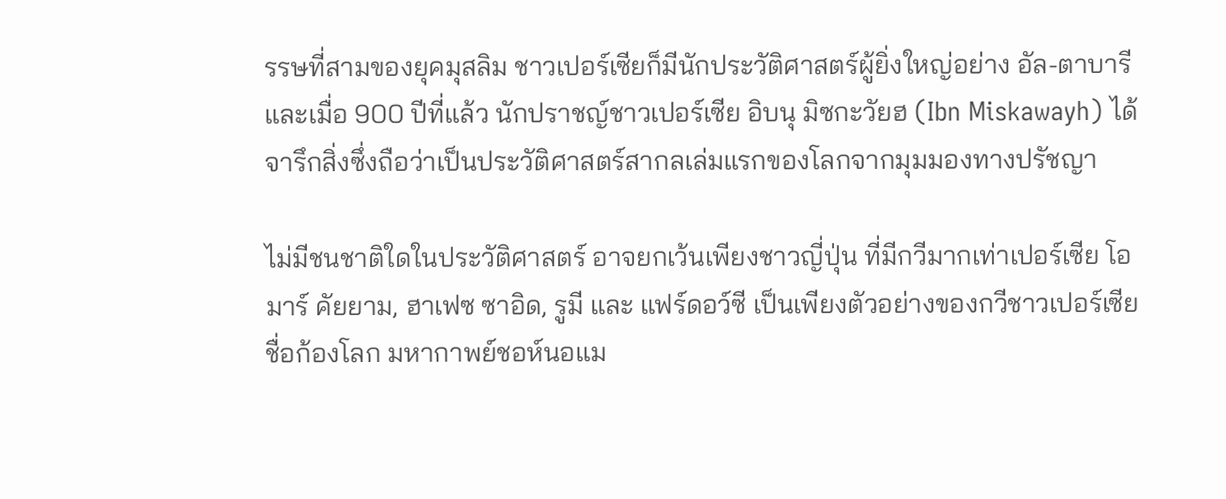รรษที่สามของยุคมุสลิม ชาวเปอร์เซียก็มีนักประวัติศาสตร์ผู้ยิ่งใหญ่อย่าง อัล-ตาบารี และเมื่อ 900 ปีที่แล้ว นักปราชญ์ชาวเปอร์เซีย อิบนุ มิซกะวัยฮ (Ibn Miskawayh) ได้จารึกสิ่งซึ่งถือว่าเป็นประวัติศาสตร์สากลเล่มแรกของโลกจากมุมมองทางปรัชญา

ไม่มีชนชาติใดในประวัติศาสตร์ อาจยกเว้นเพียงชาวญี่ปุ่น ที่มีกวีมากเท่าเปอร์เซีย โอมาร์ คัยยาม, ฮาเฟซ ซาอิด, รูมี และ แฟร์ดอว์ซี เป็นเพียงตัวอย่างของกวีชาวเปอร์เซียชื่อก้องโลก มหากาพย์ชอห์นอแม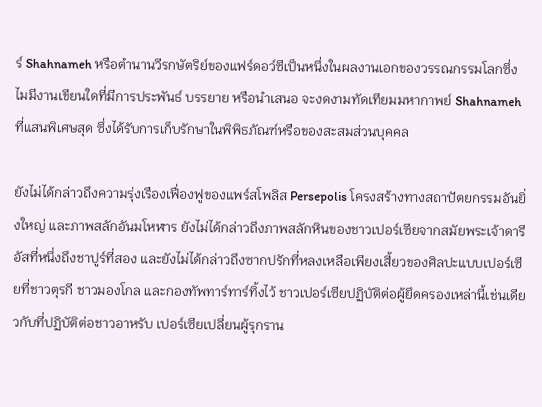ร์ Shahnameh หรือตำนานวีรกษัตริย์ของแฟร์ดอว์ซีเป็นหนึ่งในผลงานเอกของวรรณกรรมโลกซึ่งไมมีงานเขียนใดที่มีการประพันธ์ บรรยาย หรือนำเสนอ จะงดงามทัดเทียมมหากาพย์ Shahnameh ที่แสนพิเศษสุด ซึ่งได้รับการเก็บรักษาในพิพิธภัณฑ์หรือของสะสมส่วนบุคคล

ยังไม่ได้กล่าวถึงความรุ่งเรืองเฟื่องฟูของแพร์สโพลิส Persepolis โครงสร้างทางสถาปัตยกรรมอันยิ่งใหญ่ และภาพสลักอันมโหฬาร ยังไม่ได้กล่าวถึงภาพสลักหินของชาวเปอร์เซียจากสมัยพระเจ้าดารีอัสที่หนึ่งถึงชาปูร์ที่สอง และยังไม่ได้กล่าวถึงซากปรักที่หลงเหลือเพียงเสี้ยวของศิลปะแบบเปอร์เซียที่ชาวตุรกี ชาวมองโกล และกองทัพทาร์ทาร์ทิ้งไว้ ชาวเปอร์เซียปฏิบัติต่อผู้ยึดครองเหล่านี้เช่นเดียวกับที่ปฏิบัติต่อชาวอาหรับ เปอร์เซียเปลี่ยนผู้รุกราน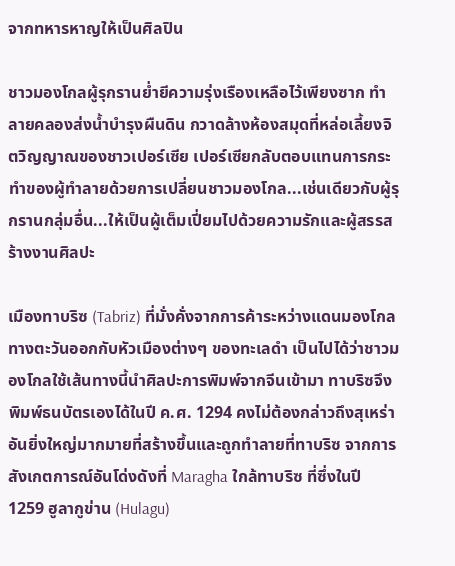จากทหารหาญให้เป็นศิลปิน

ชาวมองโกลผู้รุกรานย่ำยีความรุ่งเรืองเหลือไว้เพียงซาก ทำลายคลองส่งน้ำบำรุงผืนดิน กวาดล้างห้องสมุดที่หล่อเลี้ยงจิตวิญญาณของชาวเปอร์เซีย เปอร์เซียกลับตอบแทนการกระทำของผู้ทำลายด้วยการเปลี่ยนชาวมองโกล...เช่นเดียวกับผู้รุกรานกลุ่มอื่น...ให้เป็นผู้เต็มเปี่ยมไปด้วยความรักและผู้สรรสร้างงานศิลปะ

เมืองทาบริซ (Tabriz) ที่มั่งคั่งจากการค้าระหว่างแดนมองโกลทางตะวันออกกับหัวเมืองต่างๆ ของทะเลดำ เป็นไปได้ว่าชาวมองโกลใช้เส้นทางนี้นำศิลปะการพิมพ์จากจีนเข้ามา ทาบริซจึงพิมพ์ธนบัตรเองได้ในปี ค.ศ. 1294 คงไม่ต้องกล่าวถึงสุเหร่าอันยิ่งใหญ่มากมายที่สร้างขึ้นและถูกทำลายที่ทาบริซ จากการสังเกตการณ์อันโด่งดังที่ Maragha ใกล้ทาบริซ ที่ซึ่งในปี 1259 ฮูลากูข่าน (Hulagu)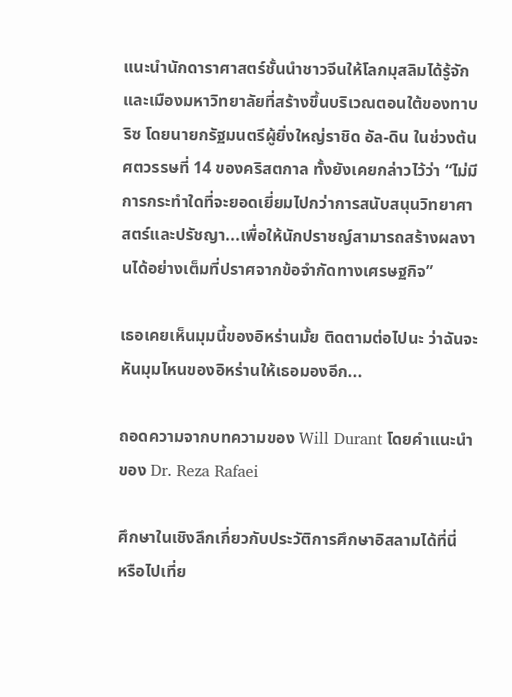แนะนำนักดาราศาสตร์ชั้นนำชาวจีนให้โลกมุสลิมได้รู้จัก และเมืองมหาวิทยาลัยที่สร้างขึ้นบริเวณตอนใต้ของทาบริซ โดยนายกรัฐมนตรีผู้ยิ่งใหญ่ราชิด อัล-ดิน ในช่วงต้นศตวรรษที่ 14 ของคริสตกาล ทั้งยังเคยกล่าวไว้ว่า “ไม่มีการกระทำใดที่จะยอดเยี่ยมไปกว่าการสนับสนุนวิทยาศาสตร์และปรัชญา...เพื่อให้นักปราชญ์สามารถสร้างผลงานได้อย่างเต็มที่ปราศจากข้อจำกัดทางเศรษฐกิจ”

เธอเคยเห็นมุมนี้ของอิหร่านมั้ย ติดตามต่อไปนะ ว่าฉันจะหันมุมไหนของอิหร่านให้เธอมองอีก...

ถอดความจากบทความของ Will Durant โดยคำแนะนำของ Dr. Reza Rafaei

ศึกษาในเชิงลึกเกี่ยวกับประวัติการศึกษาอิสลามได้ที่นี่
หรือไปเที่ย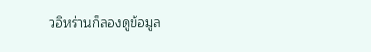วอิหร่านก็ลองดูข้อมูล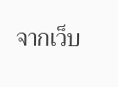จากเว็บ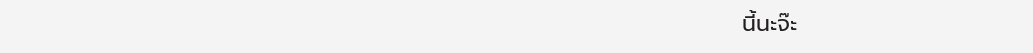นี้นะจ๊ะ